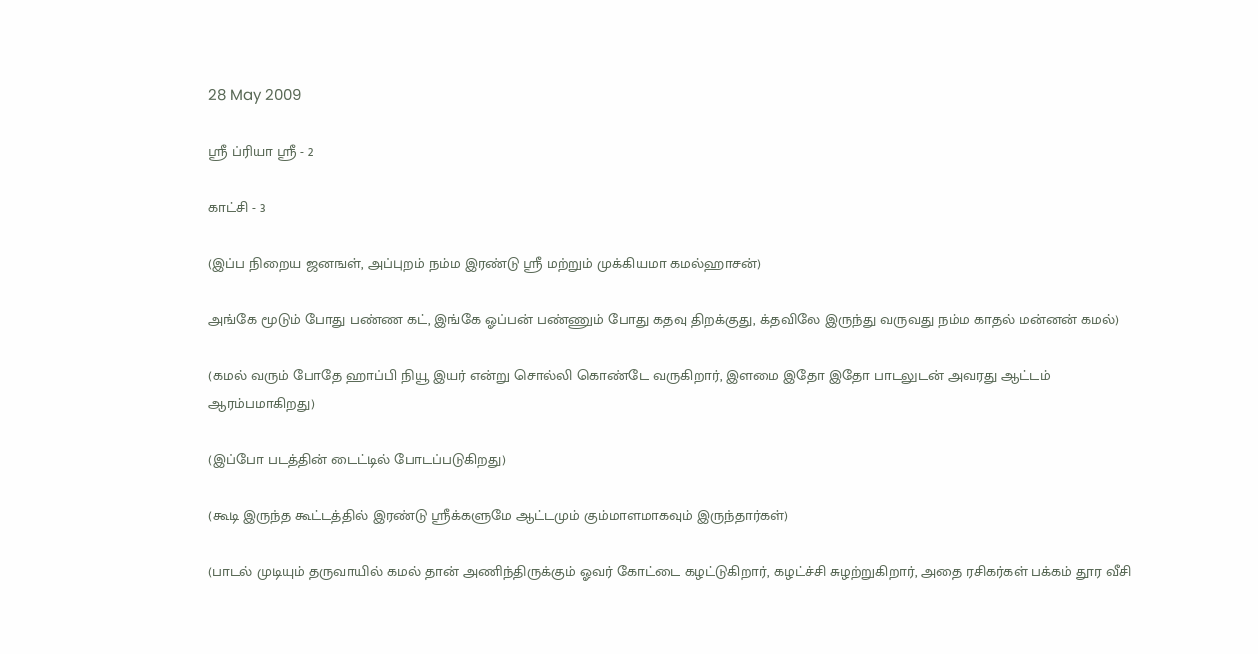28 May 2009

ஸ்ரீ ப்ரியா ஸ்ரீ - 2

காட்சி - 3

(இப்ப நிறைய ஜனஙள், அப்புறம் நம்ம இரண்டு ஸ்ரீ மற்றும் முக்கியமா கமல்ஹாசன்)

அங்கே மூடும் போது பண்ண கட், இங்கே ஓப்பன் பண்ணும் போது கதவு திறக்குது, க்தவிலே இருந்து வருவது நம்ம காதல் மன்னன் கமல்)

(கமல் வரும் போதே ஹாப்பி நியூ இயர் என்று சொல்லி கொண்டே வருகிறார், இளமை இதோ இதோ பாடலுடன் அவரது ஆட்டம் ஆரம்பமாகிறது)

(இப்போ படத்தின் டைட்டில் போடப்படுகிறது)

(கூடி இருந்த கூட்டத்தில் இரண்டு ஸ்ரீக்களுமே ஆட்டமும் கும்மாளமாகவும் இருந்தார்கள்)

(பாடல் முடியும் தருவாயில் கமல் தான் அணிந்திருக்கும் ஓவர் கோட்டை கழட்டுகிறார், கழட்ச்சி சுழற்றுகிறார், அதை ரசிகர்கள் பக்கம் தூர வீசி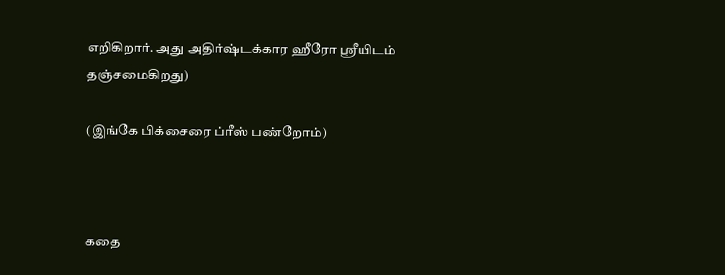எறிகிறார். அது அதிர்ஷ்டக்கார ஹீரோ ஸ்ரீயிடம் தஞ்சமைகிறது)

(இங்கே பிக்சைரை ப்ரீஸ் பண்றோம்)



கதை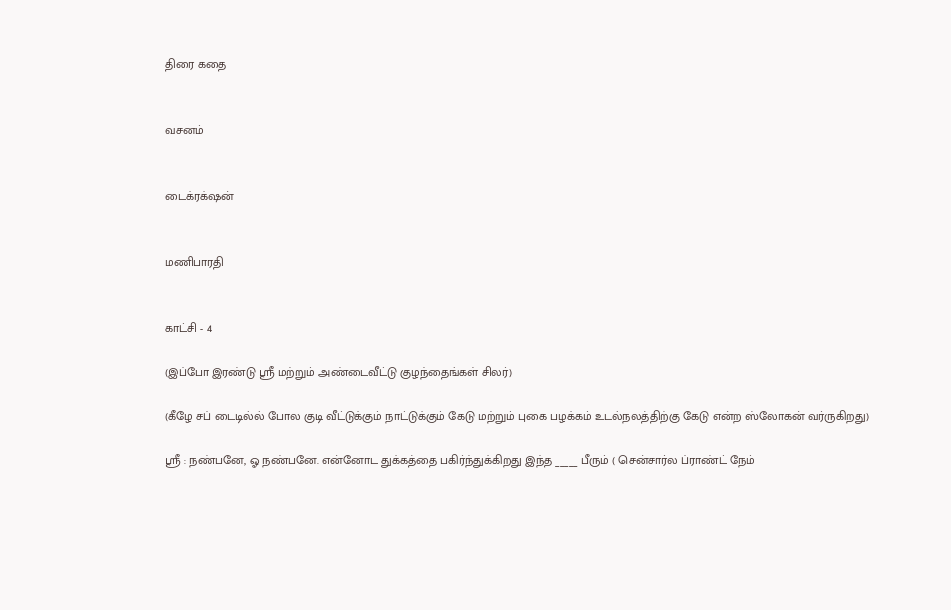திரை கதை


வசனம்


டைக்ரக்‌ஷன்


மணிபாரதி


காட்சி - 4

(இப்போ இரண்டு ஸ்ரீ மற்றும் அண்டைவீட்டு குழந்தைங்கள் சிலர்)

(கீழே சப் டைடில்ல் போல குடி வீட்டுக்கும் நாட்டுக்கும் கேடு மற்றும் புகை பழக்கம் உடல்நலத்திற்கு கேடு என்ற ஸ்லோகன் வர்ருகிறது)

ஸ்ரீ : நண்பனே, ஓ நண்பனே. என்னோட துக்கத்தை பகிர்ந்துக்கிறது இந்த _____ பீரும் ( சென்சார்ல ப்ராண்ட் நேம்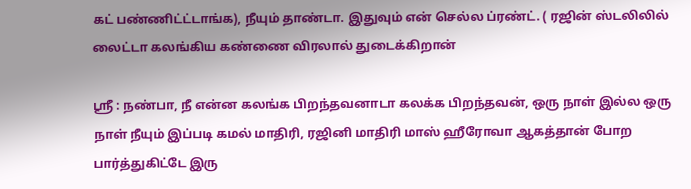கட் பண்ணிட்ட்டாங்க), நீயும் தாண்டா. இதுவும் என் செல்ல ப்ரண்ட். ( ரஜின் ஸ்டலிலில் லைட்டா கலங்கிய கண்ணை விரலால் துடைக்கிறான்

ஸ்ரீ : நண்பா, நீ என்ன கலங்க பிறந்தவனாடா கலக்க பிறந்தவன், ஒரு நாள் இல்ல ஒரு நாள் நீயும் இப்படி கமல் மாதிரி, ரஜினி மாதிரி மாஸ் ஹீரோவா ஆகத்தான் போற பார்த்துகிட்டே இரு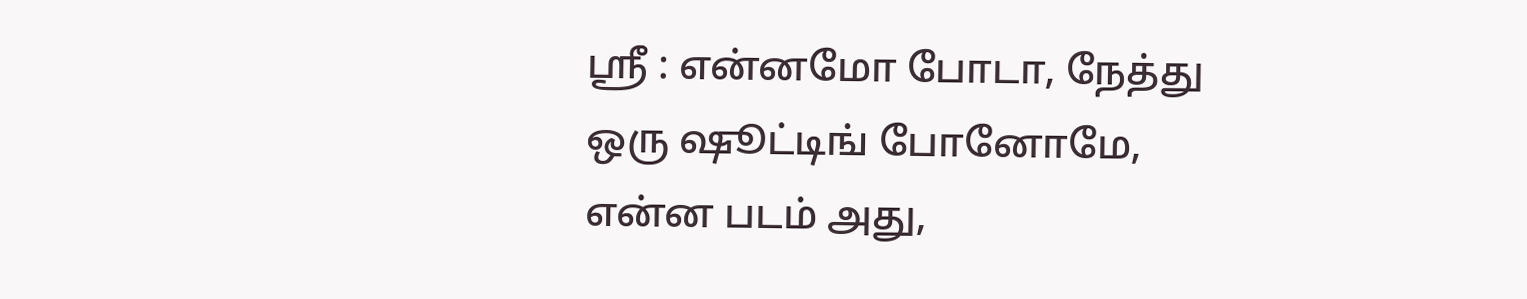ஸ்ரீ : என்னமோ போடா, நேத்து ஒரு ஷூட்டிங் போனோமே, என்ன படம் அது,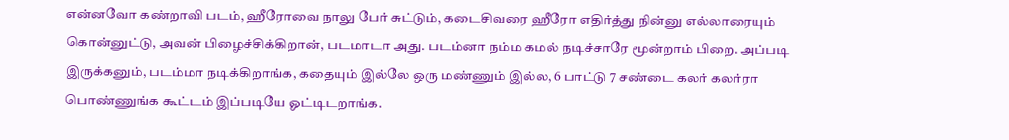என்னவோ கண்றாவி படம், ஹீரோவை நாலு பேர் சுட்டும், கடைசிவரை ஹீரோ எதிர்த்து நின்னு எல்லாரையும் கொன்னுட்டு, அவன் பிழைச்சிக்கிறான், படமாடா அது. படம்னா நம்ம கமல் நடிச்சாரே மூன்றாம் பிறை. அப்படி இருக்கனும், படம்மா நடிக்கிறாங்க, கதையும் இல்லே ஒரு மண்ணும் இல்ல, 6 பாட்டு 7 சண்டை கலர் கலர்ரா பொண்ணுங்க கூட்டம் இப்படியே ஓட்டிடறாங்க.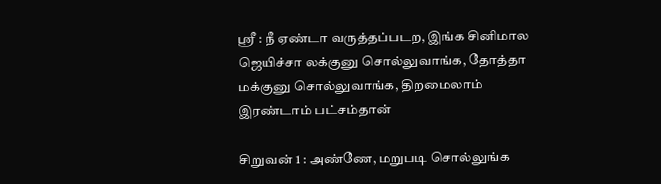ஸ்ரீ : நீ ஏண்டா வருத்தப்படற, இங்க சினிமால ஜெயிச்சா லக்குனு சொல்லுவாங்க, தோத்தா மக்குனு சொல்லுவாங்க, திறமைலாம் இரண்டாம் பட்சம்தான்

சிறுவன் 1 : அண்ணே, மறுபடி சொல்லுங்க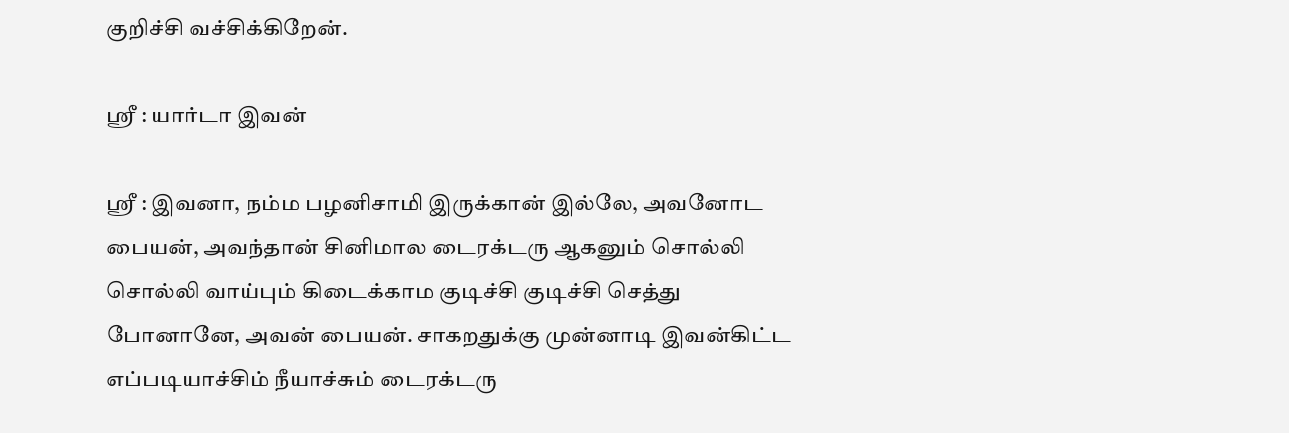குறிச்சி வச்சிக்கிறேன்.

ஸ்ரீ : யார்டா இவன்

ஸ்ரீ : இவனா, நம்ம பழனிசாமி இருக்கான் இல்லே, அவனோட பையன், அவந்தான் சினிமால டைரக்டரு ஆகனும் சொல்லி சொல்லி வாய்பும் கிடைக்காம குடிச்சி குடிச்சி செத்து போனானே, அவன் பையன். சாகறதுக்கு முன்னாடி இவன்கிட்ட எப்படியாச்சிம் நீயாச்சும் டைரக்டரு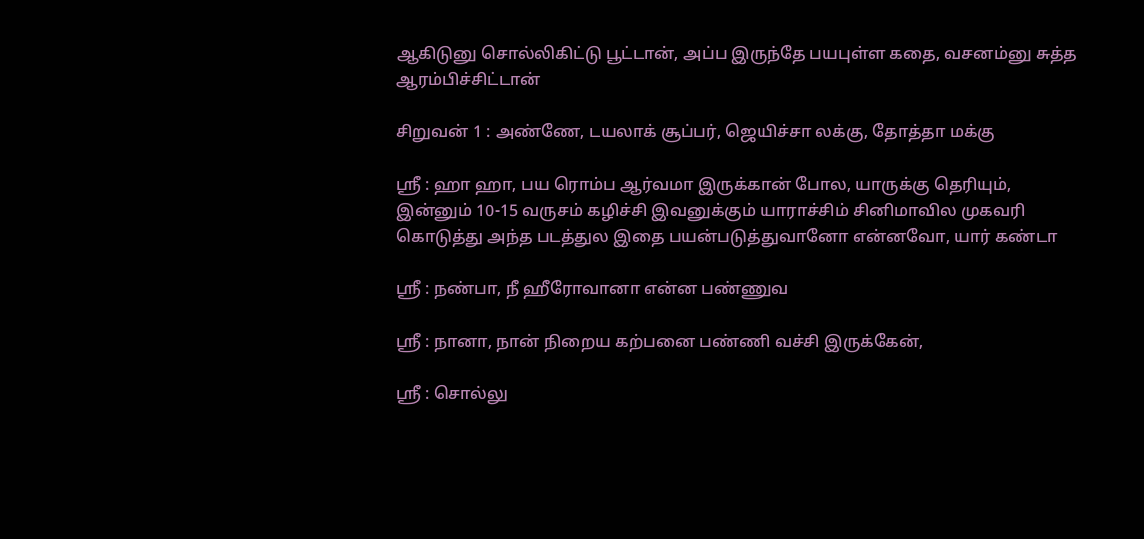ஆகிடுனு சொல்லிகிட்டு பூட்டான், அப்ப இருந்தே பயபுள்ள கதை, வசனம்னு சுத்த ஆரம்பிச்சிட்டான்

சிறுவன் 1 : அண்ணே, டயலாக் சூப்பர், ஜெயிச்சா லக்கு, தோத்தா மக்கு

ஸ்ரீ : ஹா ஹா, பய ரொம்ப ஆர்வமா இருக்கான் போல, யாருக்கு தெரியும், இன்னும் 10-15 வருசம் கழிச்சி இவனுக்கும் யாராச்சிம் சினிமாவில முகவரி கொடுத்து அந்த படத்துல இதை பயன்படுத்துவானோ என்னவோ, யார் கண்டா

ஸ்ரீ : நண்பா, நீ ஹீரோவானா என்ன பண்ணுவ

ஸ்ரீ : நானா, நான் நிறைய கற்பனை பண்ணி வச்சி இருக்கேன்,

ஸ்ரீ : சொல்லு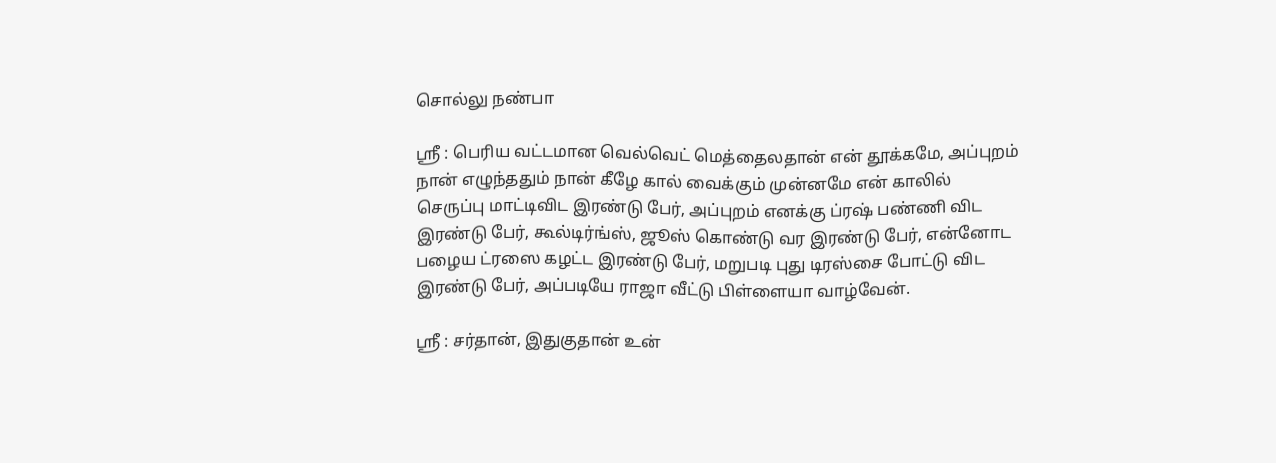சொல்லு நண்பா

ஸ்ரீ : பெரிய வட்டமான வெல்வெட் மெத்தைலதான் என் தூக்கமே, அப்புறம் நான் எழுந்ததும் நான் கீழே கால் வைக்கும் முன்னமே என் காலில் செருப்பு மாட்டிவிட இரண்டு பேர், அப்புறம் எனக்கு ப்ரஷ் பண்ணி விட இரண்டு பேர், கூல்டிர்ங்ஸ், ஜூஸ் கொண்டு வர இரண்டு பேர், என்னோட பழைய ட்ரஸை கழட்ட இரண்டு பேர், மறுபடி புது டிரஸ்சை போட்டு விட இரண்டு பேர், அப்படியே ராஜா வீட்டு பிள்ளையா வாழ்வேன்.

ஸ்ரீ : சர்தான், இதுகுதான் உன்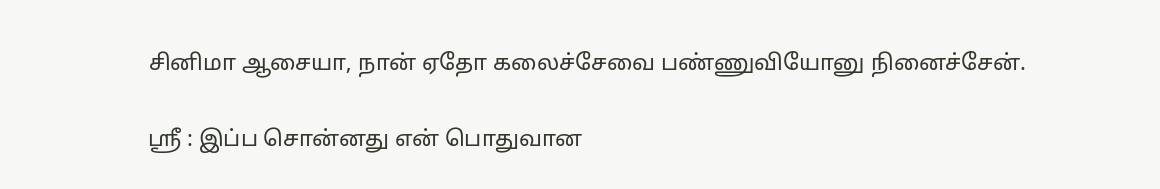சினிமா ஆசையா, நான் ஏதோ கலைச்சேவை பண்ணுவியோனு நினைச்சேன்.

ஸ்ரீ : இப்ப சொன்னது என் பொதுவான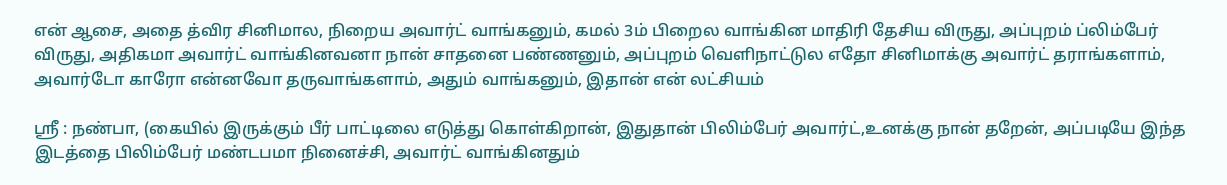என் ஆசை, அதை த்விர சினிமால, நிறைய அவார்ட் வாங்கனும், கமல் 3ம் பிறைல வாங்கின மாதிரி தேசிய விருது, அப்புறம் ப்லிம்பேர் விருது, அதிகமா அவார்ட் வாங்கினவனா நான் சாதனை பண்ணனும், அப்புறம் வெளிநாட்டுல எதோ சினிமாக்கு அவார்ட் தராங்களாம், அவார்டோ காரோ என்னவோ தருவாங்களாம், அதும் வாங்கனும், இதான் என் லட்சியம்

ஸ்ரீ : நண்பா, (கையில் இருக்கும் பீர் பாட்டிலை எடுத்து கொள்கிறான், இதுதான் பிலிம்பேர் அவார்ட்,உனக்கு நான் தறேன், அப்படியே இந்த இடத்தை பிலிம்பேர் மண்டபமா நினைச்சி, அவார்ட் வாங்கினதும்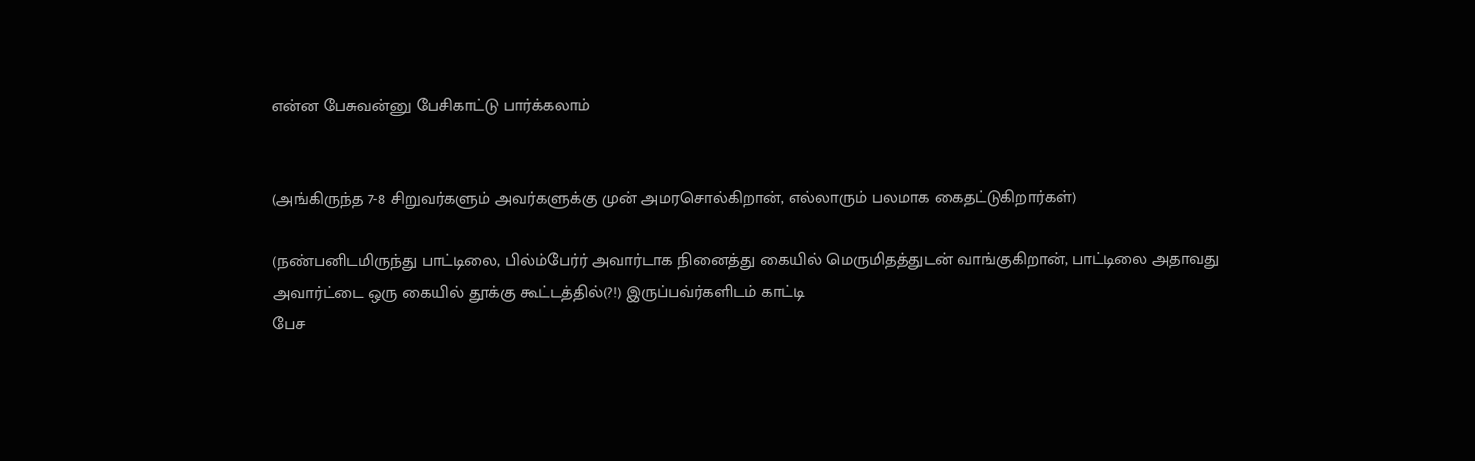என்ன பேசுவன்னு பேசிகாட்டு பார்க்கலாம்


(அங்கிருந்த 7-8 சிறுவர்களும் அவர்களுக்கு முன் அமரசொல்கிறான், எல்லாரும் பலமாக கைதட்டுகிறார்கள்)

(நண்பனிடமிருந்து பாட்டிலை, பில்ம்பேர்ர் அவார்டாக நினைத்து கையில் மெருமிதத்துடன் வாங்குகிறான், பாட்டிலை அதாவது அவார்ட்டை ஒரு கையில் தூக்கு கூட்டத்தில்(?!) இருப்பவ்ர்களிடம் காட்டி
பேச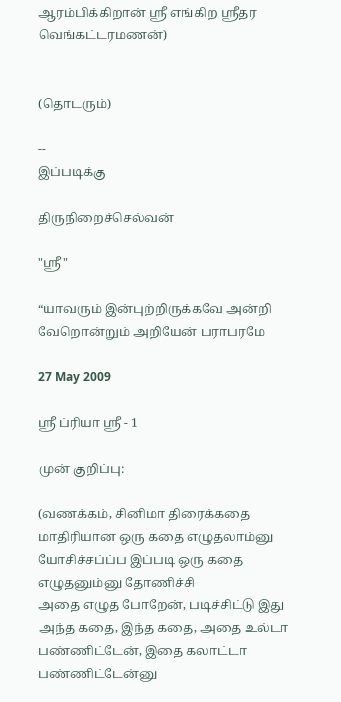ஆரம்பிக்கிறான் ஸ்ரீ எங்கிற ஸ்ரீதர வெங்கட்டரமணன்)


(தொடரும்)

--
இப்படிக்கு

திருநிறைச்செல்வன்

"ஸ்ரீ"

“யாவரும் இன்புற்றிருக்கவே அன்றி வேறொன்றும் அறியேன் பராபரமே

27 May 2009

ஸ்ரீ ப்ரியா ஸ்ரீ - 1

முன் குறிப்பு:

(வணக்கம், சினிமா திரைக்கதை மாதிரியான ஒரு கதை எழுதலாம்னு யோசிச்சப்ப்ப இப்படி ஒரு கதை எழுதனும்னு தோணிச்சி
அதை எழுத போறேன், படிச்சிட்டு இது அந்த கதை, இந்த கதை, அதை உல்டா பண்ணிட்டேன், இதை கலாட்டா பண்ணிட்டேன்னு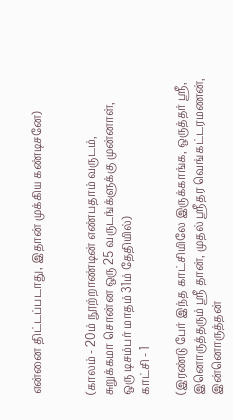என்னை திட்டப்படாது, இதான் முக்கிய கண்டிசனே)


(காலம் - 20ம் நூற்றாண்டின் எண்பதாம் வருடம்,
சுறுக்கமா சொன்ன ஒரு 25 வருடங்க்ளுக்கு முன்னாள்,
ஒரு டிசம்பர் மாதம் 31ம் தேதியில்)
காட்சி - 1

(இரண்டு பேர் இந்த காட்சியிலே இருக்காங்க, ஒருத்தர் ஸ்ரீ, இனொருத்தரும் ஸ்ரீ தான், முதல் ஸ்ரீதர வெங்கட்டரமணன், இன்னொருத்தன்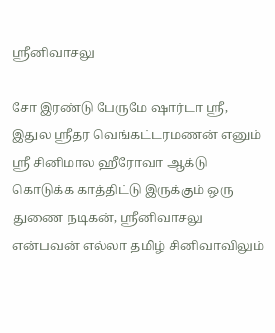ஸ்ரீனிவாசலு

சோ இரண்டு பேருமே ஷார்டா ஸ்ரீ, இதுல ஸ்ரீதர வெங்கட்டரமணன் எனும் ஸ்ரீ சினிமால ஹீரோவா ஆக்டு கொடுக்க காத்திட்டு இருக்கும் ஒரு துணை நடிகன், ஸ்ரீனிவாசலு என்பவன் எல்லா தமிழ் சினிவாவிலும்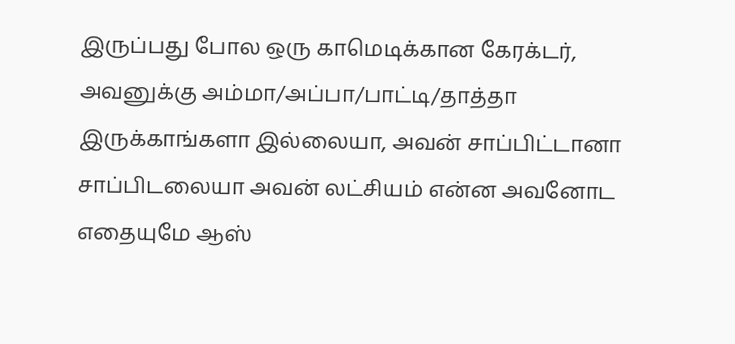இருப்பது போல ஒரு காமெடிக்கான கேரக்டர், அவனுக்கு அம்மா/அப்பா/பாட்டி/தாத்தா இருக்காங்களா இல்லையா, அவன் சாப்பிட்டானா சாப்பிடலையா அவன் லட்சியம் என்ன அவனோட எதையுமே ஆஸ்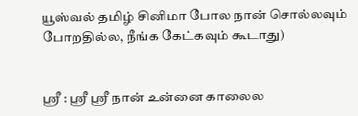யூஸ்வல் தமிழ் சினிமா போல நான் சொல்லவும் போறதில்ல, நீங்க கேட்கவும் கூடாது)


ஸ்ரீ : ஸ்ரீ ஸ்ரீ நான் உன்னை காலைல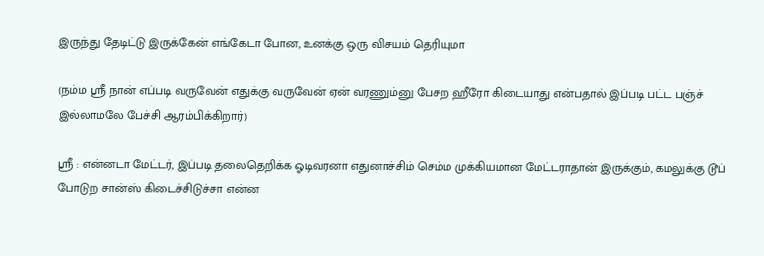இருந்து தேடிட்டு இருக்கேன் எங்கேடா போன, உனக்கு ஒரு விசயம் தெரியுமா

(நம்ம ஸ்ரீ நான் எப்படி வருவேன் எதுக்கு வருவேன் ஏன் வரணும்னு பேசற ஹீரோ கிடையாது என்பதால் இப்படி பட்ட பஞ்ச் இல்லாமலே பேச்சி ஆரம்பிக்கிறார்)

ஸ்ரீ : என்னடா மேட்டர், இப்படி தலைதெறிக்க ஓடிவரனா எதுனாச்சிம் செம்ம முக்கியமான மேட்டராதான் இருக்கும், கமலுக்கு டூப் போடுற சான்ஸ் கிடைச்சிடுச்சா என்ன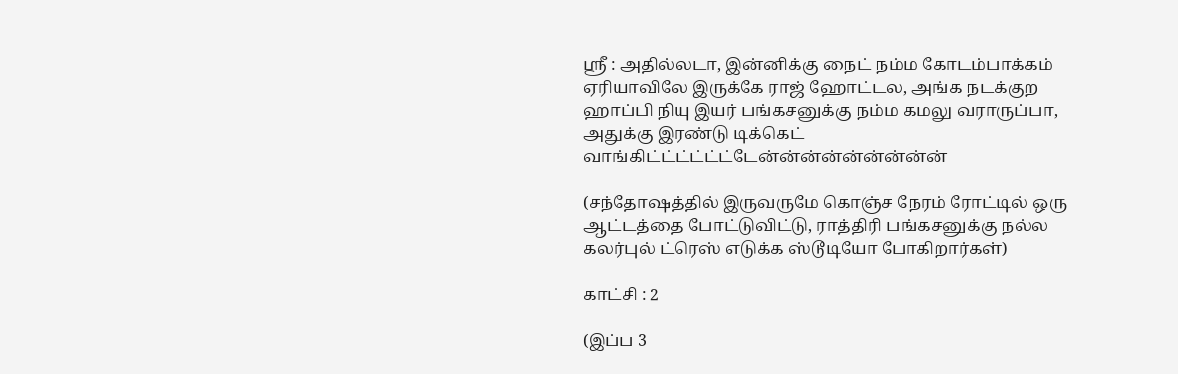ஸ்ரீ : அதில்லடா, இன்னிக்கு நைட் நம்ம கோடம்பாக்கம் ஏரியாவிலே இருக்கே ராஜ் ஹோட்டல, அங்க நடக்குற ஹாப்பி நியு இயர் பங்கசனுக்கு நம்ம கமலு வராருப்பா, அதுக்கு இரண்டு டிக்கெட் வாங்கிட்ட்ட்ட்ட்ட்டேன்ன்ன்ன்ன்ன்ன்ன்ன்

(சந்தோஷத்தில் இருவருமே கொஞ்ச நேரம் ரோட்டில் ஒரு ஆட்டத்தை போட்டுவிட்டு, ராத்திரி பங்கசனுக்கு நல்ல கலர்புல் ட்ரெஸ் எடுக்க ஸ்டூடியோ போகிறார்கள்)

காட்சி : 2

(இப்ப 3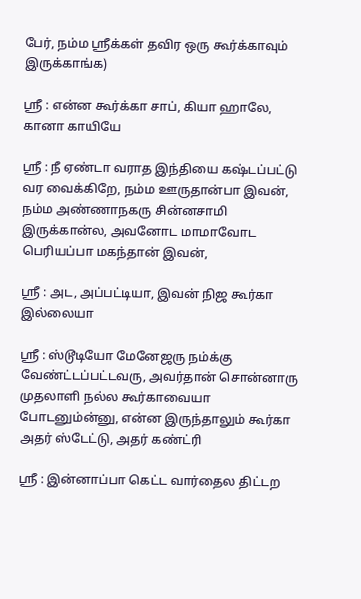பேர், நம்ம ஸ்ரீக்கள் தவிர ஒரு கூர்க்காவும் இருக்காங்க)

ஸ்ரீ : என்ன கூர்க்கா சாப், கியா ஹாலே, கானா காயியே

ஸ்ரீ : நீ ஏண்டா வராத இந்தியை கஷ்டப்பட்டு வர வைக்கிறே, நம்ம ஊருதான்பா இவன்,
நம்ம அண்ணாநகரு சின்னசாமி இருக்கான்ல, அவனோட மாமாவோட பெரியப்பா மகந்தான் இவன்,

ஸ்ரீ : அட, அப்பட்டியா, இவன் நிஜ கூர்கா இல்லையா

ஸ்ரீ : ஸ்டூடியோ மேனேஜரு நம்க்கு வேண்ட்டப்பட்டவரு, அவர்தான் சொன்னாரு முதலாளி நல்ல கூர்காவையா போடனும்ன்னு, என்ன இருந்தாலும் கூர்கா அதர் ஸ்டேட்டு, அதர் கண்ட்ரி

ஸ்ரீ : இன்னாப்பா கெட்ட வார்தைல திட்டற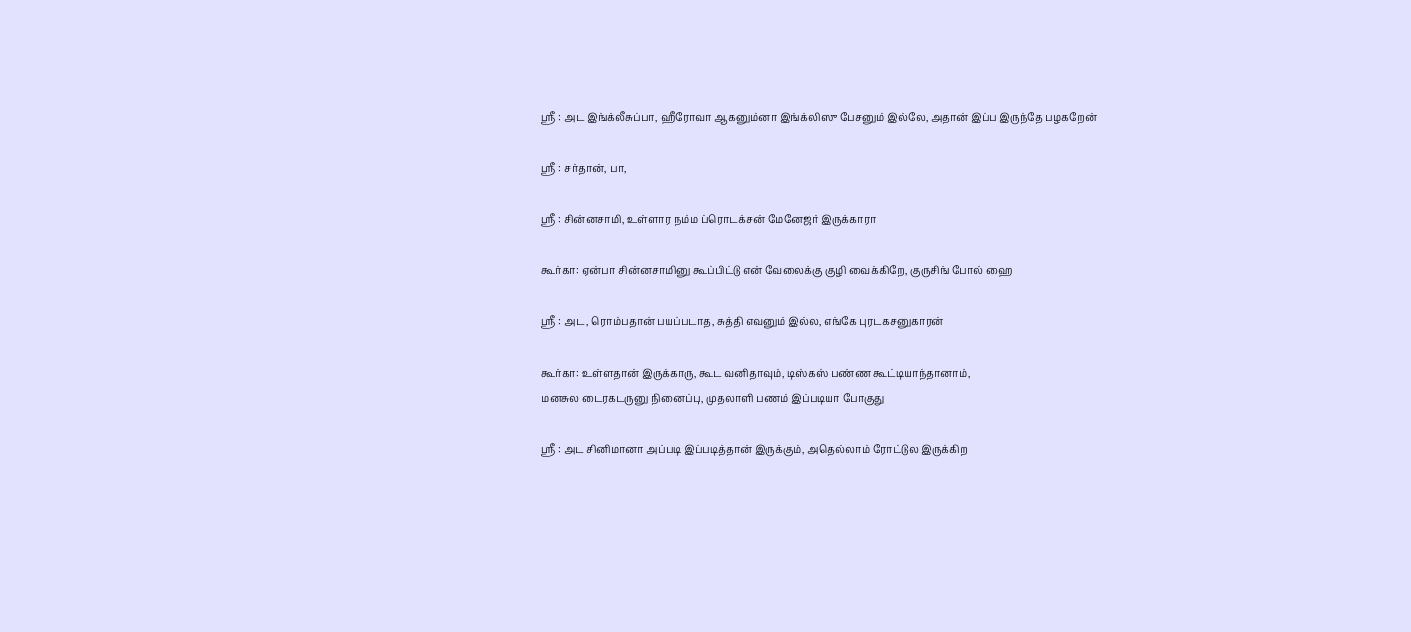ஸ்ரீ : அட இங்க்லீசுப்பா, ஹீரோவா ஆகனும்னா இங்க்லிஸு பேசனும் இல்லே, அதான் இப்ப இருந்தே பழகறேன்

ஸ்ரீ : சர்தான், பா,

ஸ்ரீ : சின்னசாமி, உள்ளார நம்ம ப்ரொடக்சன் மேனேஜர் இருக்காரா

கூர்கா: ஏன்பா சின்னசாமினு கூப்பிட்டு என் வேலைக்கு குழி வைக்கிறே, குருசிங் போல் ஹை

ஸ்ரீ : அட, ரொம்பதான் பயப்படாத, சுத்தி எவனும் இல்ல, எங்கே புரடகசனுகாரன்

கூர்கா: உள்ளதான் இருக்காரு, கூட வனிதாவும், டிஸ்கஸ் பண்ண கூட்டியாந்தானாம்,
மனசுல டைரகடருனு நினைப்பு, முதலாளி பணம் இப்படியா போகுது

ஸ்ரீ : அட சினிமானா அப்படி இப்படித்தான் இருக்கும், அதெல்லாம் ரோட்டுல இருக்கிற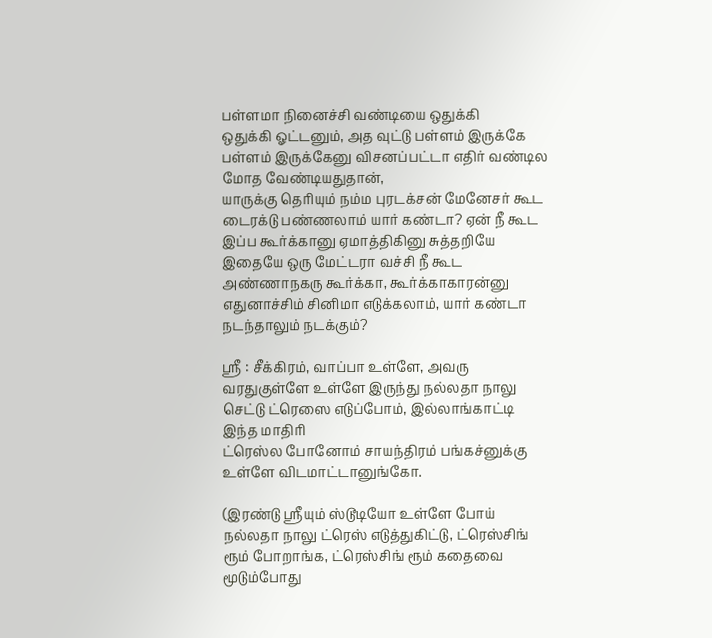பள்ளமா நினைச்சி வண்டியை ஒதுக்கி
ஒதுக்கி ஓட்டனும், அத வுட்டு பள்ளம் இருக்கே பள்ளம் இருக்கேனு விசனப்பட்டா எதிர் வண்டில மோத வேண்டியதுதான்,
யாருக்கு தெரியும் நம்ம புரடக்சன் மேனேசர் கூட டைரக்டு பண்ணலாம் யார் கண்டா? ஏன் நீ கூட இப்ப கூர்க்கானு ஏமாத்திகினு சுத்தறியே
இதையே ஒரு மேட்டரா வச்சி நீ கூட அண்ணாநகரு கூர்க்கா, கூர்க்காகாரன்னு எதுனாச்சிம் சினிமா எடுக்கலாம், யார் கண்டா நடந்தாலும் நடக்கும்?

ஸ்ரீ : சீக்கிரம், வாப்பா உள்ளே, அவரு வரதுகுள்ளே உள்ளே இருந்து நல்லதா நாலு செட்டு ட்ரெஸை எடுப்போம், இல்லாங்காட்டி இந்த மாதிரி
ட்ரெஸ்ல போனோம் சாயந்திரம் பங்கச்னுக்கு உள்ளே விடமாட்டானுங்கோ.

(இரண்டு ஸ்ரீயும் ஸ்டூடியோ உள்ளே போய் நல்லதா நாலு ட்ரெஸ் எடுத்துகிட்டு, ட்ரெஸ்சிங் ரூம் போறாங்க, ட்ரெஸ்சிங் ரூம் கதைவை மூடும்போது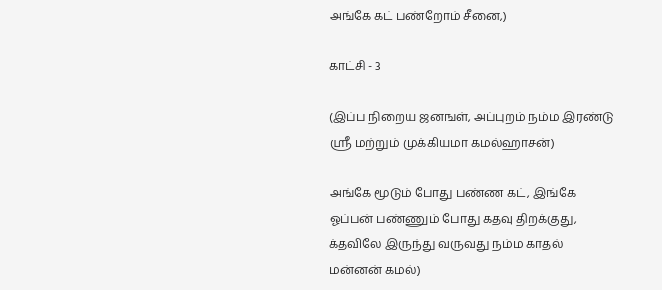அங்கே கட் பண்றோம் சீனை,)

காட்சி - 3

(இப்ப நிறைய ஜனஙள், அப்புறம் நம்ம இரண்டு ஸ்ரீ மற்றும் முக்கியமா கமல்ஹாசன்)

அங்கே மூடும் போது பண்ண கட், இங்கே ஓப்பன் பண்ணும் போது கதவு திறக்குது, க்தவிலே இருந்து வருவது நம்ம காதல் மன்னன் கமல்)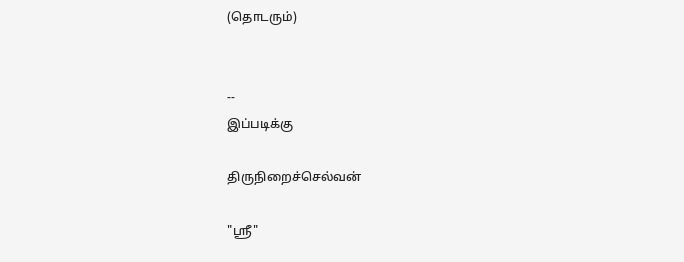(தொடரும்)


--
இப்படிக்கு

திருநிறைச்செல்வன்

"ஸ்ரீ"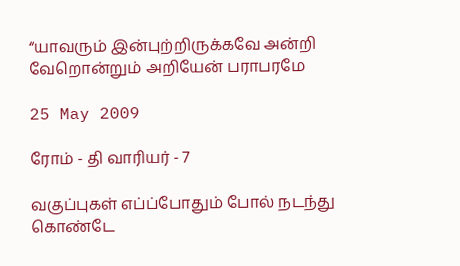“யாவரும் இன்புற்றிருக்கவே அன்றி வேறொன்றும் அறியேன் பராபரமே

25 May 2009

ரோம் - தி வாரியர் - 7

வகுப்புகள் எப்ப்போதும் போல் நடந்து கொண்டே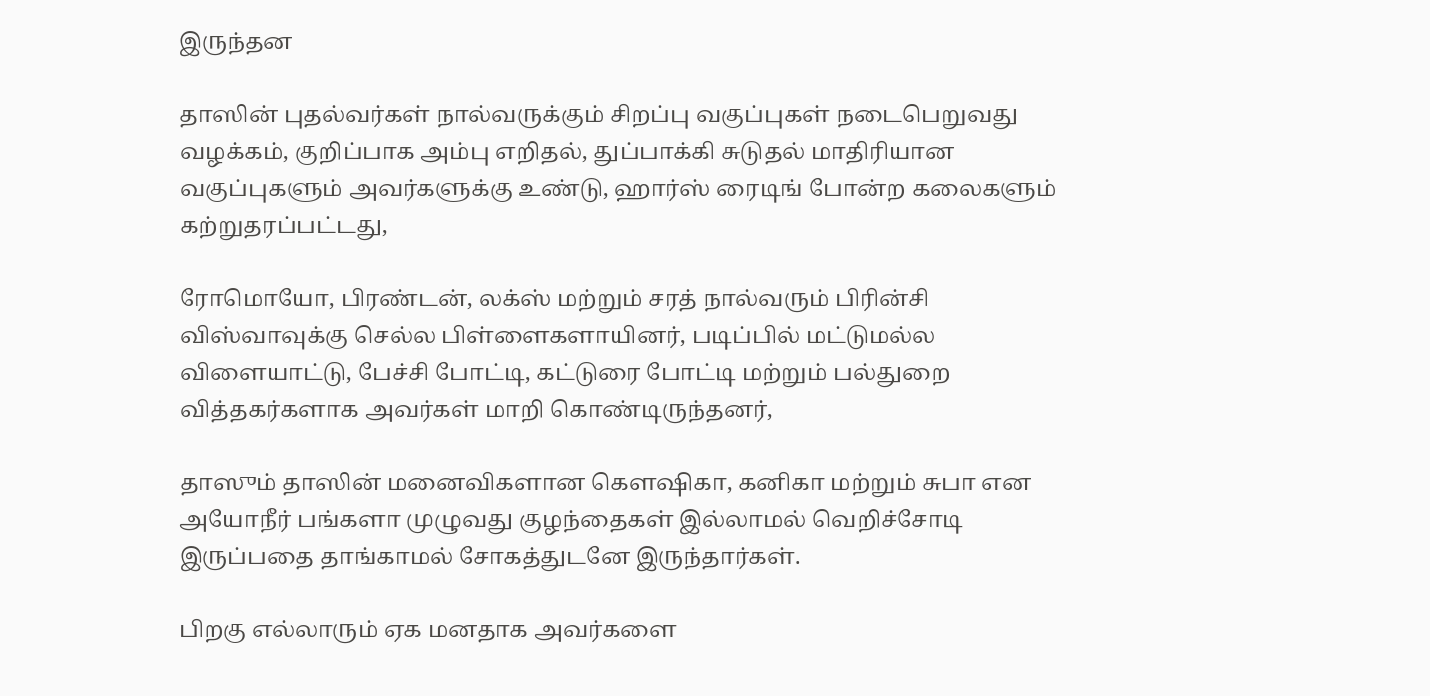இருந்தன

தாஸின் புதல்வர்கள் நால்வருக்கும் சிறப்பு வகுப்புகள் நடைபெறுவது வழக்கம், குறிப்பாக அம்பு எறிதல், துப்பாக்கி சுடுதல் மாதிரியான வகுப்புகளும் அவர்களுக்கு உண்டு, ஹார்ஸ் ரைடிங் போன்ற கலைகளும் கற்றுதரப்பட்டது,

ரோமொயோ, பிரண்டன், லக்ஸ் மற்றும் சரத் நால்வரும் பிரின்சி விஸ்வாவுக்கு செல்ல பிள்ளைகளாயினர், படிப்பில் மட்டுமல்ல விளையாட்டு, பேச்சி போட்டி, கட்டுரை போட்டி மற்றும் பல்துறை வித்தகர்களாக அவர்கள் மாறி கொண்டிருந்தனர்,

தாஸும் தாஸின் மனைவிகளான கௌஷிகா, கனிகா மற்றும் சுபா என அயோநீர் பங்களா முழுவது குழந்தைகள் இல்லாமல் வெறிச்சோடி இருப்பதை தாங்காமல் சோகத்துடனே இருந்தார்கள்.

பிறகு எல்லாரும் ஏக மனதாக அவர்களை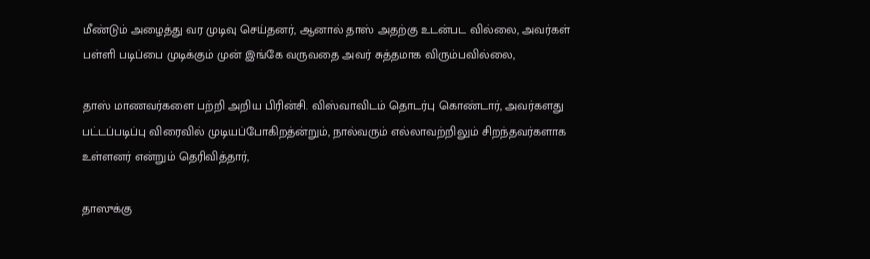மீண்டும் அழைத்து வர முடிவு செய்தனர், ஆனால் தாஸ் அதற்கு உடன்பட வில்லை, அவர்கள் பள்ளி படிப்பை முடிக்கும் முன் இங்கே வருவதை அவர் சுத்தமாக விரும்பவில்லை,

தாஸ் மாணவர்களை பற்றி அறிய பிரின்சி. விஸ்வாவிடம் தொடர்பு கொண்டார், அவர்களது பட்டப்படிப்பு விரைவில் முடியப்போகிறத்ன்றும், நால்வரும் எல்லாவற்றிலும் சிறந்தவர்களாக உள்ளனர் என்றும் தெரிவித்தார்,

தாஸுக்கு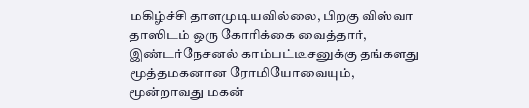மகிழ்ச்சி தாளமுடியவில்லை, பிறகு விஸ்வா தாஸிடம் ஒரு கோரிக்கை வைத்தார், இண்டர்நேசனல் காம்பட்டீசனுக்கு தங்களது மூத்தமகனான ரோமியோவையும், மூன்றாவது மகன்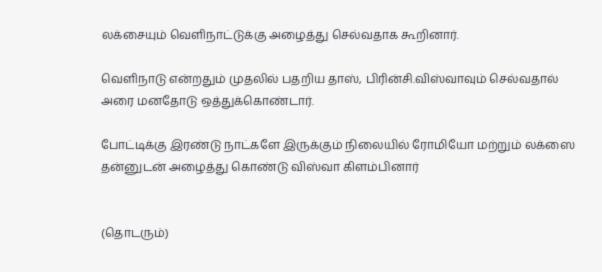லக்சையும் வெளிநாட்டுக்கு அழைத்து செல்வதாக கூறினார்.

வெளிநாடு என்றதும் முதலில் பதறிய தாஸ், பிரின்சி.விஸ்வாவும் செல்வதால் அரை மனதோடு ஒத்துக்கொண்டார்.

போட்டிக்கு இரண்டு நாட்களே இருக்கும் நிலையில் ரோமியோ மற்றும் லக்ஸை தன்னுடன் அழைத்து கொண்டு விஸ்வா கிளம்பினார்


(தொடரும்)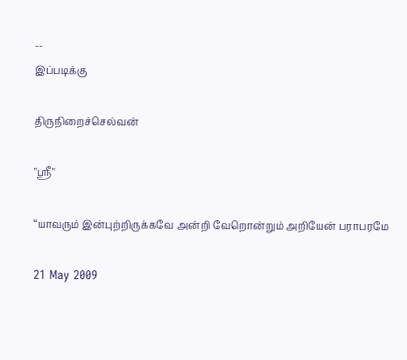--
இப்படிக்கு

திருநிறைச்செல்வன்

"ஸ்ரீ"

“யாவரும் இன்புற்றிருக்கவே அன்றி வேறொன்றும் அறியேன் பராபரமே

21 May 2009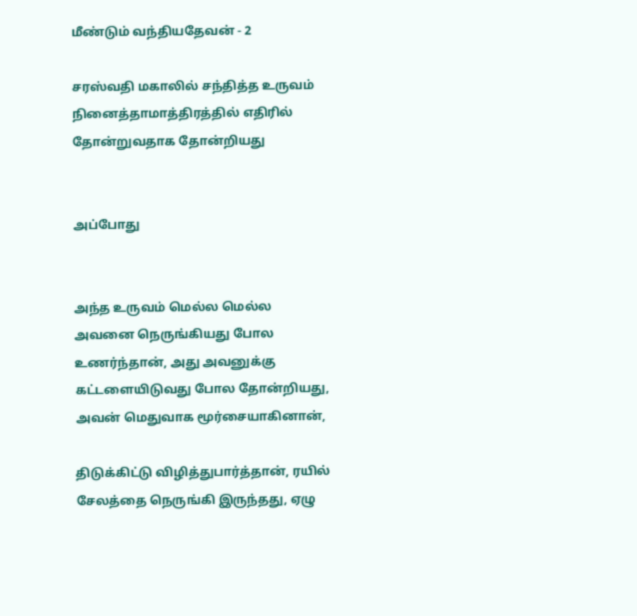மீண்டும் வந்தியதேவன் - 2

சரஸ்வதி மகாலில் சந்தித்த உருவம் நினைத்தாமாத்திரத்தில் எதிரில் தோன்றுவதாக தோன்றியது


அப்போது


அந்த உருவம் மெல்ல மெல்ல அவனை நெருங்கியது போல உணர்ந்தான், அது அவனுக்கு கட்டளையிடுவது போல தோன்றியது, அவன் மெதுவாக மூர்சையாகினான்,

திடுக்கிட்டு விழித்துபார்த்தான், ரயில் சேலத்தை நெருங்கி இருந்தது, ஏழு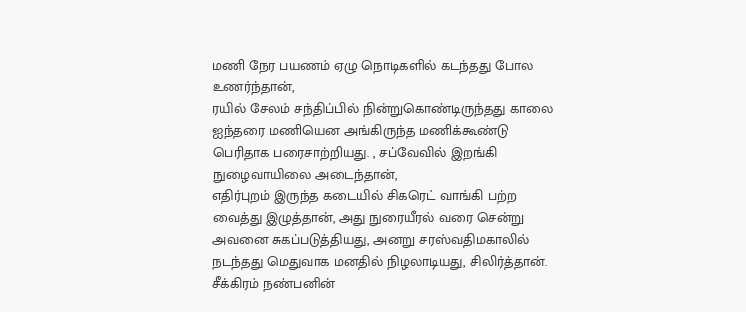மணி நேர பயணம் ஏழு நொடிகளில் கடந்தது போல உணர்ந்தான்,
ரயில் சேலம் சந்திப்பில் நின்றுகொண்டிருந்தது காலை ஐந்தரை மணியென அங்கிருந்த மணிக்கூண்டு பெரிதாக பரைசாற்றியது. , சப்வேவில் இறங்கி நுழைவாயிலை அடைந்தான்,
எதிர்புறம் இருந்த கடையில் சிகரெட் வாங்கி பற்ற வைத்து இழுத்தான், அது நுரையீரல் வரை சென்று அவனை சுகப்படுத்தியது, அனறு சரஸ்வதிமகாலில் நடந்தது மெதுவாக மனதில் நிழலாடியது, சிலிர்த்தான். சீக்கிரம் நண்பனின்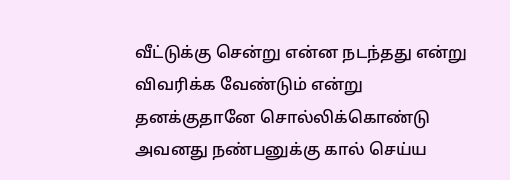வீட்டுக்கு சென்று என்ன நடந்தது என்று விவரிக்க வேண்டும் என்று தனக்குதானே சொல்லிக்கொண்டு அவனது நண்பனுக்கு கால் செய்ய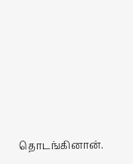தொடங்கினான்.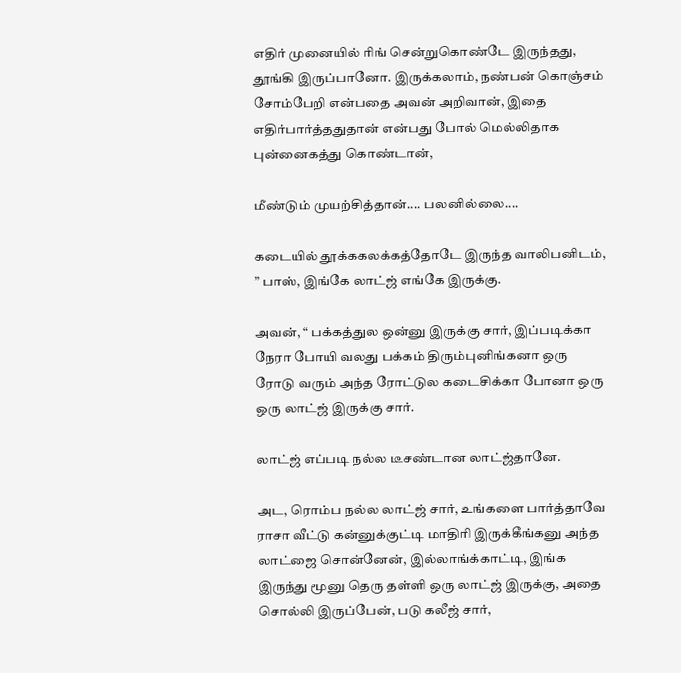எதிர் முனையில் ரிங் சென்றுகொண்டே இருந்தது, தூங்கி இருப்பானோ. இருக்கலாம், நண்பன் கொஞ்சம் சோம்பேறி என்பதை அவன் அறிவான், இதை எதிர்பார்த்ததுதான் என்பது போல் மெல்லிதாக புன்னைகத்து கொண்டான்,

மீண்டும் முயற்சித்தான்.... பலனில்லை....

கடையில் தூக்ககலக்கத்தோடே இருந்த வாலிபனிடம், ” பாஸ், இங்கே லாட்ஜ் எங்கே இருக்கு.

அவன், “ பக்கத்துல ஒன்னு இருக்கு சார், இப்படிக்கா நேரா போயி வலது பக்கம் திரும்புனிங்கனா ஒரு ரோடு வரும் அந்த ரோட்டுல கடைசிக்கா போனா ஒரு ஒரு லாட்ஜ் இருக்கு சார்.

லாட்ஜ் எப்படி நல்ல டீசண்டான லாட்ஜ்தானே.

அட, ரொம்ப நல்ல லாட்ஜ் சார், உங்களை பார்த்தாவே ராசா வீட்டு கன்னுக்குட்டி மாதிரி இருக்கீங்கனு அந்த லாட்ஜை சொன்னேன், இல்லாங்க்காட்டி, இங்க இருந்து மூனு தெரு தள்ளி ஒரு லாட்ஜ் இருக்கு, அதை சொல்லி இருப்பேன், படு கலீஜ் சார்,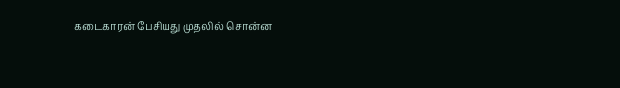கடைகாரன் பேசியது முதலில் சொன்ன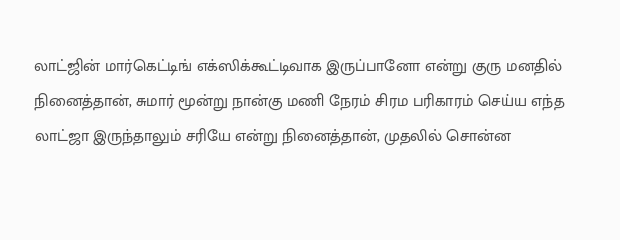லாட்ஜின் மார்கெட்டிங் எக்ஸிக்கூட்டிவாக இருப்பானோ என்று குரு மனதில் நினைத்தான், சுமார் மூன்று நான்கு மணி நேரம் சிரம பரிகாரம் செய்ய எந்த லாட்ஜா இருந்தாலும் சரியே என்று நினைத்தான், முதலில் சொன்ன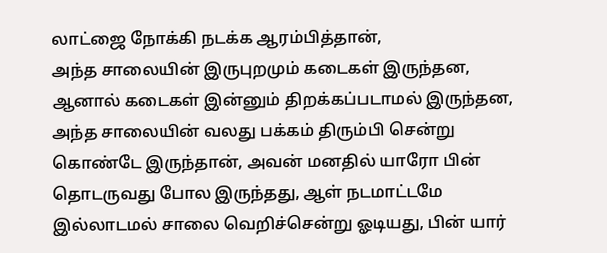லாட்ஜை நோக்கி நடக்க ஆரம்பித்தான்,
அந்த சாலையின் இருபுறமும் கடைகள் இருந்தன, ஆனால் கடைகள் இன்னும் திறக்கப்படாமல் இருந்தன, அந்த சாலையின் வலது பக்கம் திரும்பி சென்று கொண்டே இருந்தான், அவன் மனதில் யாரோ பின் தொடருவது போல இருந்தது, ஆள் நடமாட்டமே இல்லாடமல் சாலை வெறிச்சென்று ஓடியது, பின் யார்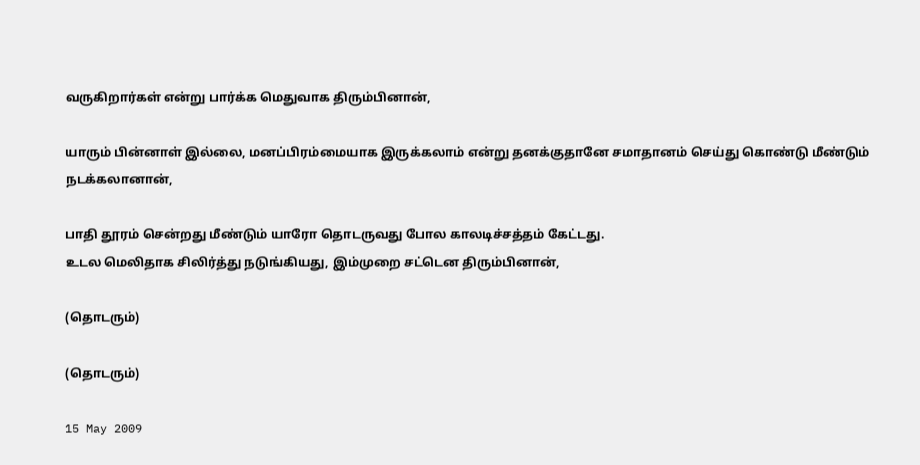வருகிறார்கள் என்று பார்க்க மெதுவாக திரும்பினான்,

யாரும் பின்னாள் இல்லை, மனப்பிரம்மையாக இருக்கலாம் என்று தனக்குதானே சமாதானம் செய்து கொண்டு மீண்டும் நடக்கலானான்,

பாதி தூரம் சென்றது மீண்டும் யாரோ தொடருவது போல காலடிச்சத்தம் கேட்டது.
உடல மெலிதாக சிலிர்த்து நடுங்கியது, இம்முறை சட்டென திரும்பினான்,

(தொடரும்)

(தொடரும்)

15 May 2009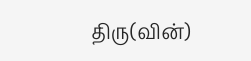திரு(வின்)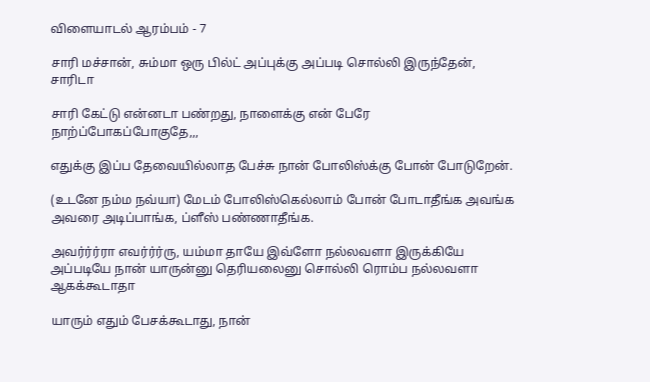விளையாடல் ஆரம்பம் - 7

சாரி மச்சான், சும்மா ஒரு பில்ட் அப்புக்கு அப்படி சொல்லி இருந்தேன், சாரிடா

சாரி கேட்டு என்னடா பண்றது, நாளைக்கு என் பேரே நாற்ப்போகப்போகுதே,,,

எதுக்கு இப்ப தேவையில்லாத பேச்சு நான் போலிஸ்க்கு போன் போடுறேன்.

(உடனே நம்ம நவ்யா) மேடம் போலிஸ்கெல்லாம் போன் போடாதீங்க அவங்க அவரை அடிப்பாங்க, ப்ளீஸ் பண்ணாதீங்க.

அவர்ர்ர்ரா எவர்ர்ர்ரு, யம்மா தாயே இவ்ளோ நல்லவளா இருக்கியே அப்படியே நான் யாருன்னு தெரியலைனு சொல்லி ரொம்ப நல்லவளா ஆகக்கூடாதா

யாரும் எதும் பேசக்கூடாது, நான்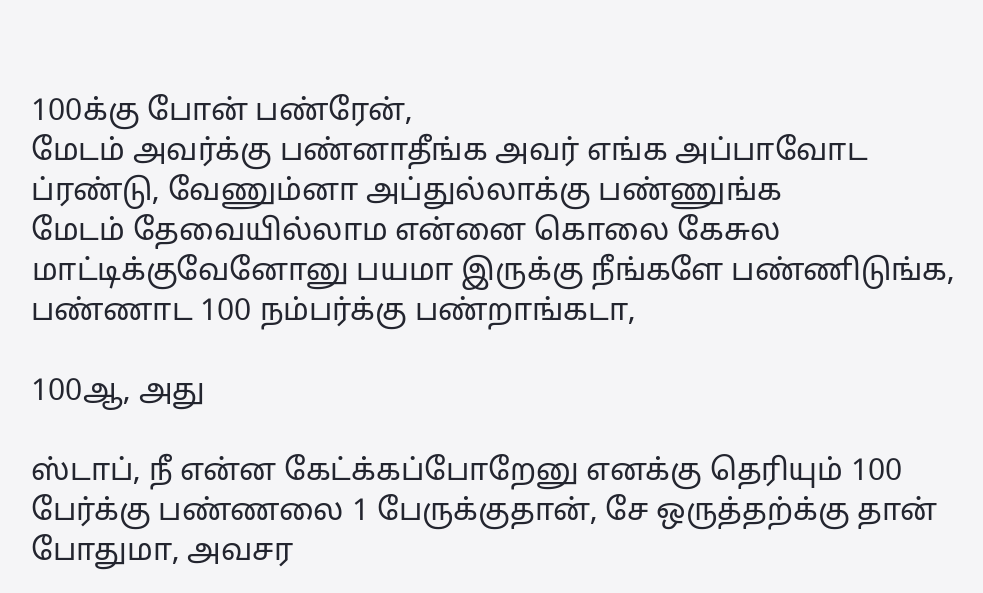100க்கு போன் பண்ரேன்,
மேடம் அவர்க்கு பண்னாதீங்க அவர் எங்க அப்பாவோட ப்ரண்டு, வேணும்னா அப்துல்லாக்கு பண்ணுங்க
மேடம் தேவையில்லாம என்னை கொலை கேசுல மாட்டிக்குவேனோனு பயமா இருக்கு நீங்களே பண்ணிடுங்க, பண்ணாட 100 நம்பர்க்கு பண்றாங்கடா,

100ஆ, அது

ஸ்டாப், நீ என்ன கேட்க்கப்போறேனு எனக்கு தெரியும் 100 பேர்க்கு பண்ணலை 1 பேருக்குதான், சே ஒருத்தற்க்கு தான் போதுமா, அவசர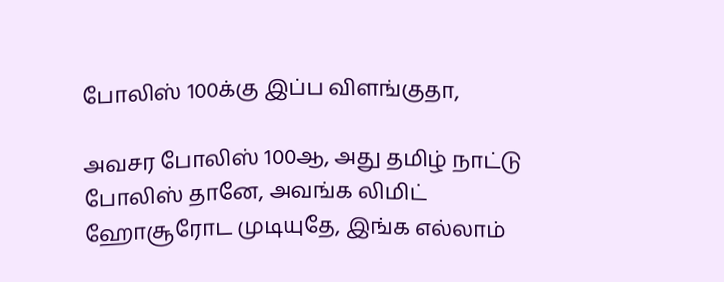போலிஸ் 100க்கு இப்ப விளங்குதா,

அவசர போலிஸ் 100ஆ, அது தமிழ் நாட்டு போலிஸ் தானே, அவங்க லிமிட் ஹோசூரோட முடியுதே, இங்க எல்லாம்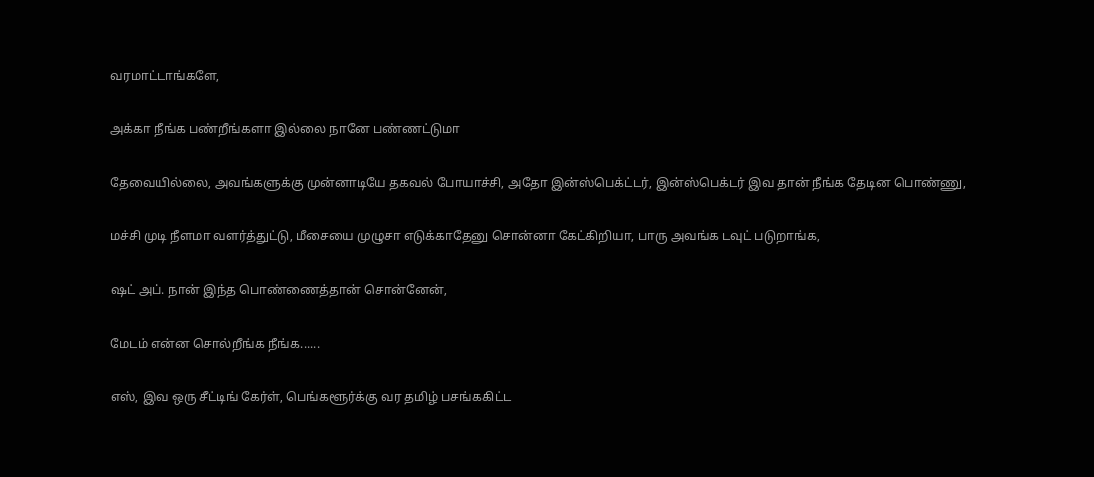வரமாட்டாங்களே,

அக்கா நீங்க பண்றீங்களா இல்லை நானே பண்ணட்டுமா

தேவையில்லை, அவங்களுக்கு முன்னாடியே தகவல் போயாச்சி, அதோ இன்ஸ்பெக்ட்டர், இன்ஸ்பெக்டர் இவ தான் நீங்க தேடின பொண்ணு,

மச்சி முடி நீளமா வளர்த்துட்டு, மீசையை முழுசா எடுக்காதேனு சொன்னா கேட்கிறியா, பாரு அவங்க டவுட் படுறாங்க,

ஷட் அப். நான் இந்த பொண்ணைத்தான் சொன்னேன்,

மேடம் என்ன சொல்றீங்க நீங்க......

எஸ், இவ ஒரு சீட்டிங் கேர்ள், பெங்களூர்க்கு வர தமிழ் பசங்ககிட்ட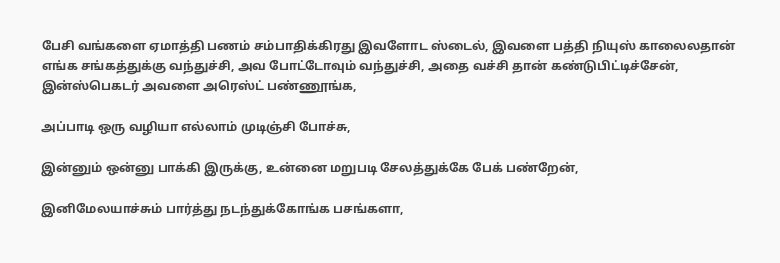பேசி வங்களை ஏமாத்தி பணம் சம்பாதிக்கிரது இவளோட ஸ்டைல், இவளை பத்தி நியுஸ் காலைலதான் எங்க சங்கத்துக்கு வந்துச்சி, அவ போட்டோவும் வந்துச்சி, அதை வச்சி தான் கண்டுபிட்டிச்சேன், இன்ஸ்பெகடர் அவளை அரெஸ்ட் பண்ணூங்க,

அப்பாடி ஒரு வழியா எல்லாம் முடிஞ்சி போச்சு,

இன்னும் ஒன்னு பாக்கி இருக்கு, உன்னை மறுபடி சேலத்துக்கே பேக் பண்றேன்,

இனிமேலயாச்சும் பார்த்து நடந்துக்கோங்க பசங்களா,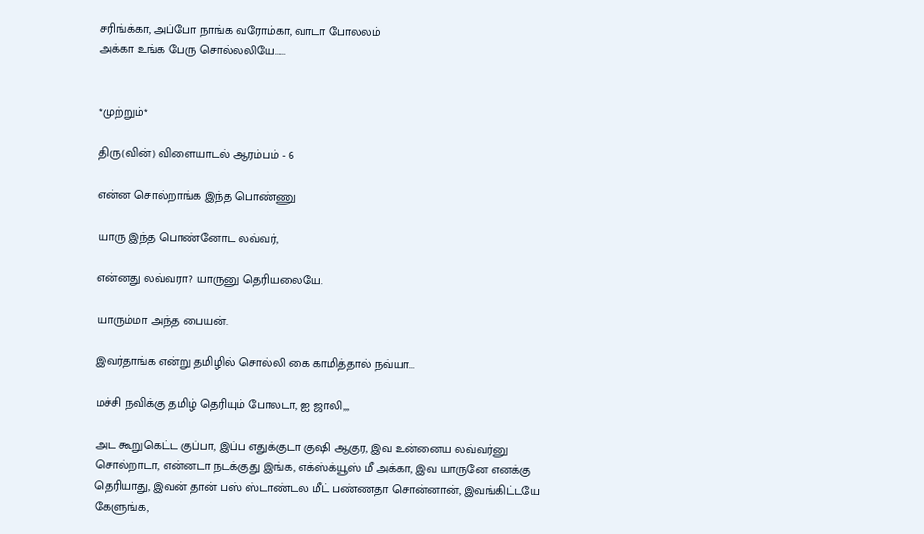சரிங்க்கா, அப்போ நாங்க வரோம்கா, வாடா போலலம்
அக்கா உங்க பேரு சொல்லலியே......


*முற்றும்*

திரு(வின்) விளையாடல் ஆரம்பம் - 6

என்ன சொல்றாங்க இந்த பொண்ணு

யாரு இந்த பொண்னோட லவ்வர்,

என்னது லவ்வரா? யாருனு தெரியலையே.

யாரும்மா அந்த பையன்.

இவர்தாங்க என்று தமிழில் சொல்லி கை காமித்தால் நவ்யா...

மச்சி நவிக்கு தமிழ் தெரியும் போலடா, ஐ ஜாலி,,,

அட கூறுகெட்ட குப்பா, இப்ப எதுக்குடா குஷி ஆகுர, இவ உன்னைய லவ்வர்னு சொல்றாடா, என்னடா நடக்குது இங்க, எக்ஸ்க்யூஸ் மீ அக்கா, இவ யாருனே எனக்கு தெரியாது, இவன் தான் பஸ் ஸ்டாண்டல மீட் பண்ணதா சொன்னான், இவங்கிட்டயே கேளுங்க,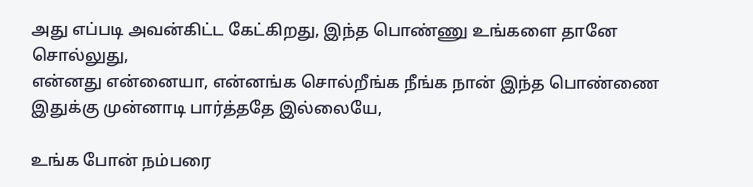அது எப்படி அவன்கிட்ட கேட்கிறது, இந்த பொண்ணு உங்களை தானே சொல்லுது,
என்னது என்னையா, என்னங்க சொல்றீங்க நீங்க நான் இந்த பொண்ணை இதுக்கு முன்னாடி பார்த்ததே இல்லையே,

உங்க போன் நம்பரை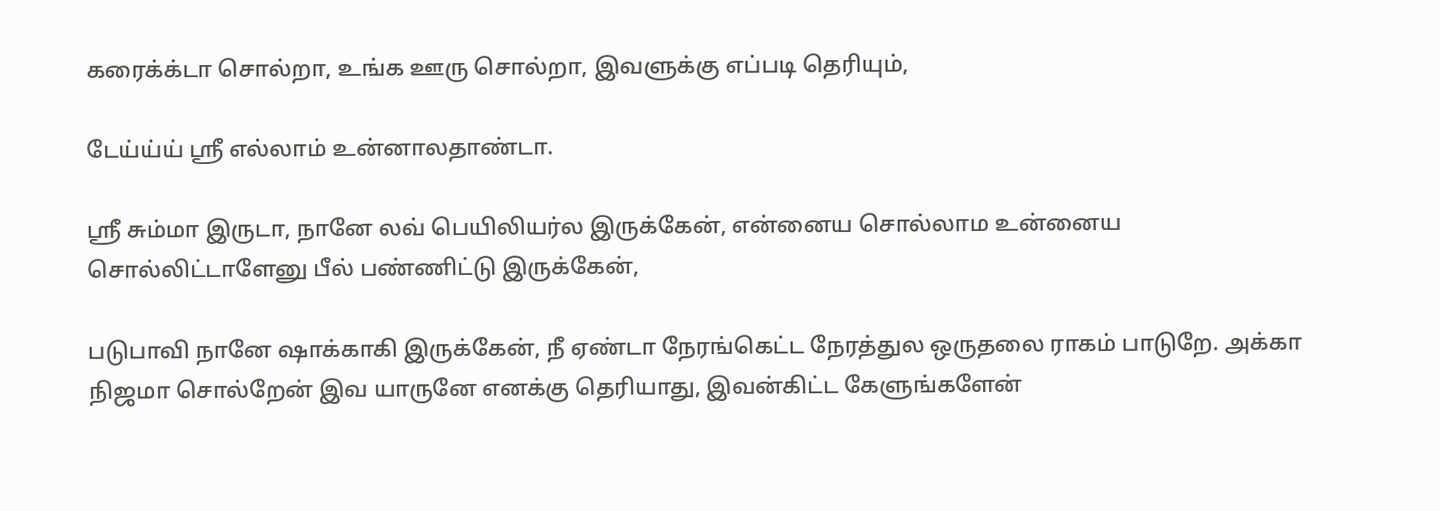கரைக்க்டா சொல்றா, உங்க ஊரு சொல்றா, இவளுக்கு எப்படி தெரியும்,

டேய்ய்ய் ஸ்ரீ எல்லாம் உன்னாலதாண்டா.

ஸ்ரீ சும்மா இருடா, நானே லவ் பெயிலியர்ல இருக்கேன், என்னைய சொல்லாம உன்னைய சொல்லிட்டாளேனு பீல் பண்ணிட்டு இருக்கேன்,

படுபாவி நானே ஷாக்காகி இருக்கேன், நீ ஏண்டா நேரங்கெட்ட நேரத்துல ஒருதலை ராகம் பாடுறே. அக்கா நிஜமா சொல்றேன் இவ யாருனே எனக்கு தெரியாது, இவன்கிட்ட கேளுங்களேன்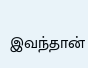இவந்தான்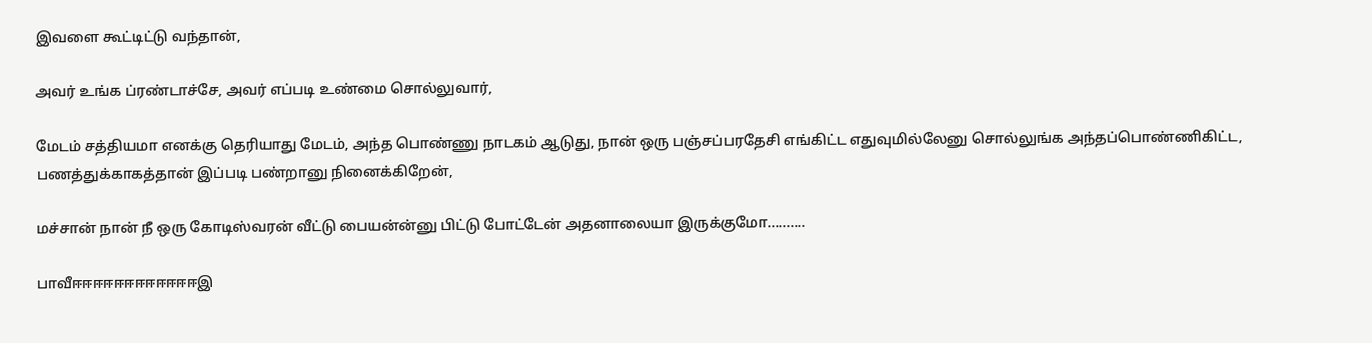இவளை கூட்டிட்டு வந்தான்,

அவர் உங்க ப்ரண்டாச்சே, அவர் எப்படி உண்மை சொல்லுவார்,

மேடம் சத்தியமா எனக்கு தெரியாது மேடம், அந்த பொண்ணு நாடகம் ஆடுது, நான் ஒரு பஞ்சப்பரதேசி எங்கிட்ட எதுவுமில்லேனு சொல்லுங்க அந்தப்பொண்ணிகிட்ட, பணத்துக்காகத்தான் இப்படி பண்றானு நினைக்கிறேன்,

மச்சான் நான் நீ ஒரு கோடிஸ்வரன் வீட்டு பையன்ன்னு பிட்டு போட்டேன் அதனாலையா இருக்குமோ..........

பாவீஈஈஈஈஈஈஈஈஈஈஈஈஇ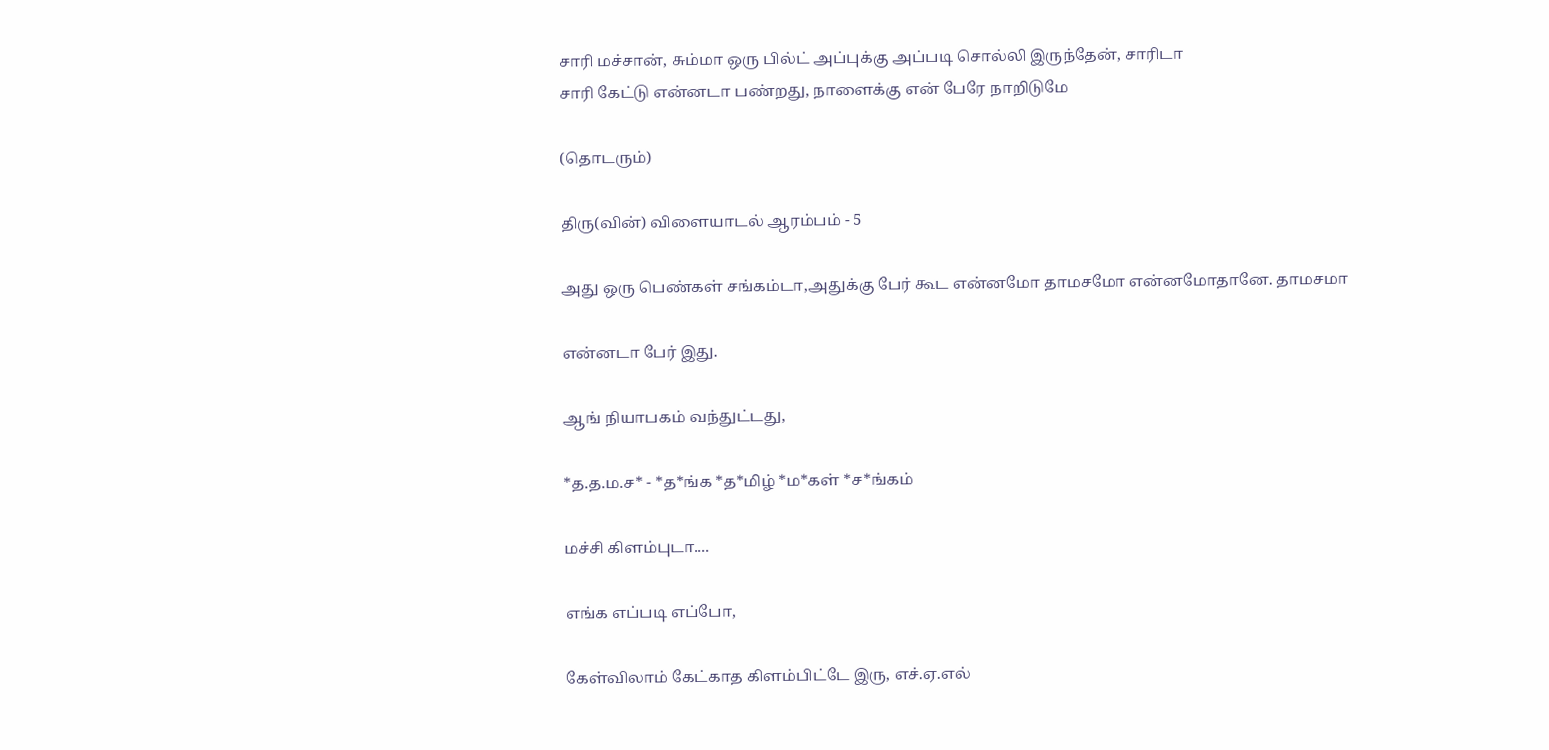சாரி மச்சான், சும்மா ஒரு பில்ட் அப்புக்கு அப்படி சொல்லி இருந்தேன், சாரிடா
சாரி கேட்டு என்னடா பண்றது, நாளைக்கு என் பேரே நாறிடுமே

(தொடரும்)

திரு(வின்) விளையாடல் ஆரம்பம் - 5

அது ஒரு பெண்கள் சங்கம்டா,அதுக்கு பேர் கூட என்னமோ தாமசமோ என்னமோதானே. தாமசமா

என்னடா பேர் இது.

ஆங் நியாபகம் வந்துட்டது,

*த.த.ம.ச* - *த*ங்க *த*மிழ் *ம*கள் *ச*ங்கம்

மச்சி கிளம்புடா....

எங்க எப்படி எப்போ,

கேள்விலாம் கேட்காத கிளம்பிட்டே இரு, எச்.ஏ.எல்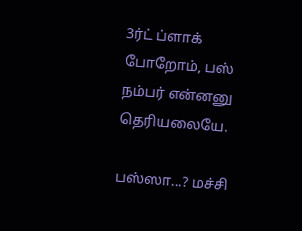3ர்ட் ப்ளாக் போறோம், பஸ் நம்பர் என்னனு தெரியலையே.

பஸ்ஸா...? மச்சி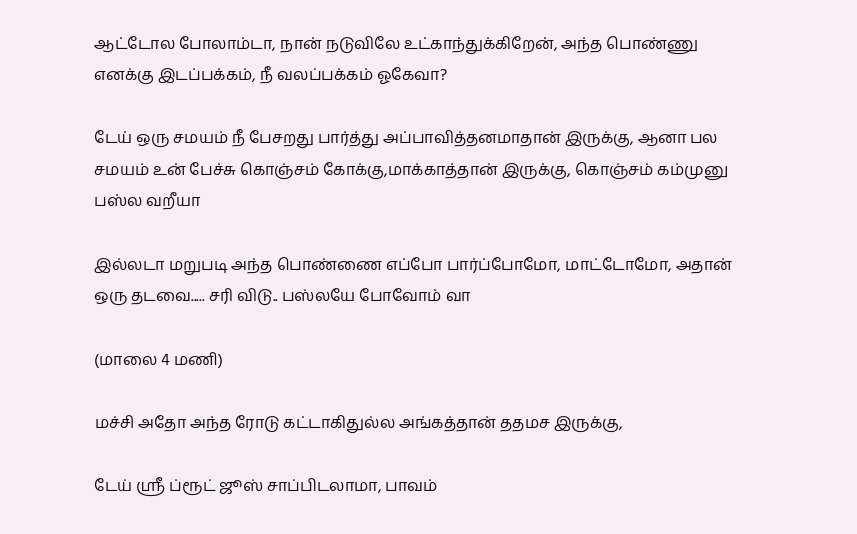ஆட்டோல போலாம்டா, நான் நடுவிலே உட்காந்துக்கிறேன், அந்த பொண்ணு எனக்கு இடப்பக்கம், நீ வலப்பக்கம் ஓகேவா?

டேய் ஒரு சமயம் நீ பேசறது பார்த்து அப்பாவித்தனமாதான் இருக்கு, ஆனா பல சமயம் உன் பேச்சு கொஞ்சம் கோக்கு,மாக்காத்தான் இருக்கு, கொஞ்சம் கம்முனு பஸ்ல வறீயா

இல்லடா மறுபடி அந்த பொண்ணை எப்போ பார்ப்போமோ, மாட்டோமோ, அதான் ஒரு தடவை..... சரி விடு.. பஸ்லயே போவோம் வா

(மாலை 4 மணி)

மச்சி அதோ அந்த ரோடு கட்டாகிதுல்ல அங்கத்தான் ததமச இருக்கு,

டேய் ஸ்ரீ ப்ரூட் ஜூஸ் சாப்பிடலாமா, பாவம்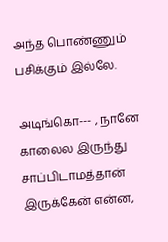அந்த பொண்ணும் பசிக்கும் இல்லே.

அடிங்கொ--- , நானே காலைல இருந்து சாப்பிடாமத்தான் இருக்கேன் என்ன,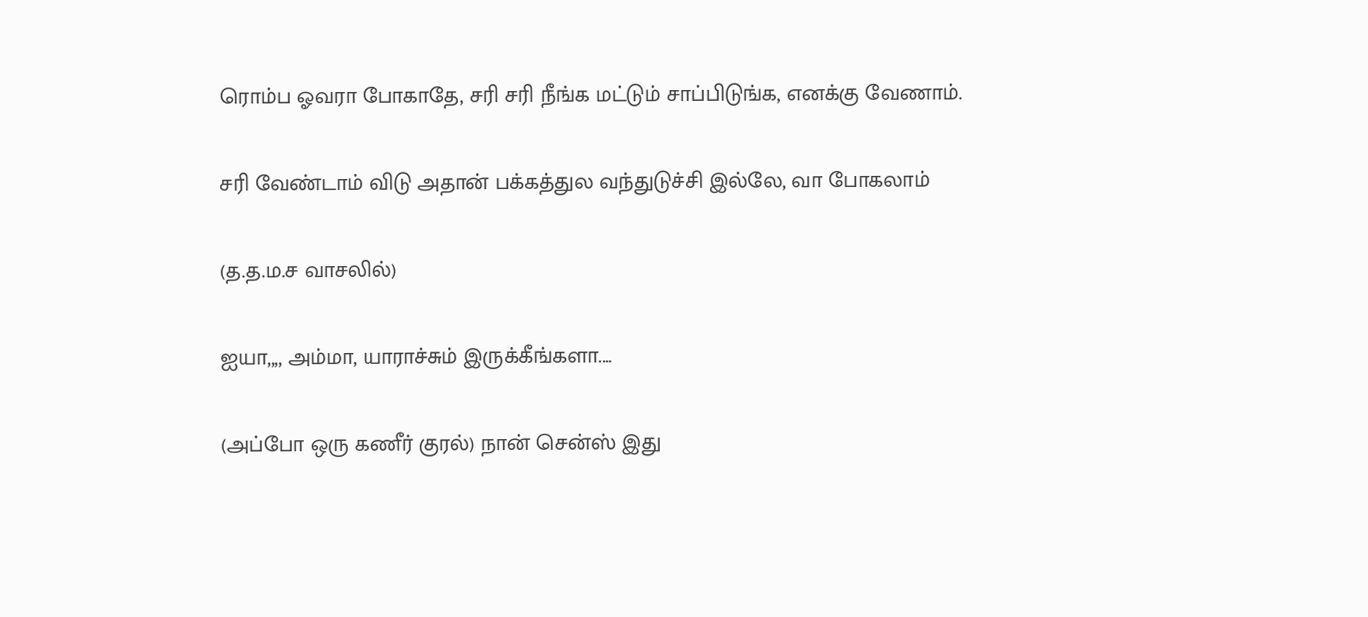ரொம்ப ஓவரா போகாதே, சரி சரி நீங்க மட்டும் சாப்பிடுங்க, எனக்கு வேணாம்.

சரி வேண்டாம் விடு அதான் பக்கத்துல வந்துடுச்சி இல்லே, வா போகலாம்

(த.த.ம.ச வாசலில்)

ஐயா,,,, அம்மா, யாராச்சும் இருக்கீங்களா....

(அப்போ ஒரு கணீர் குரல்) நான் சென்ஸ் இது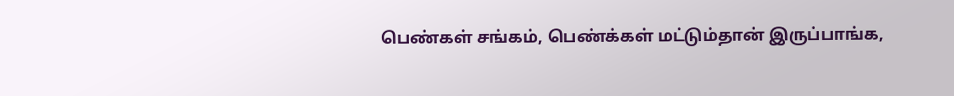பெண்கள் சங்கம், பெண்க்கள் மட்டும்தான் இருப்பாங்க,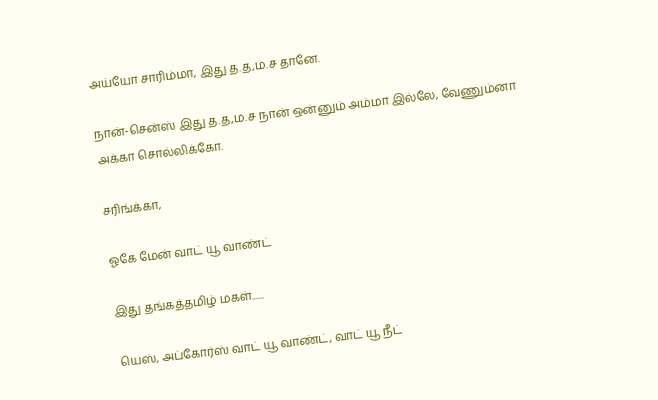அய்யோ சாரிம்மா, இது த.த,ம.ச தானே.

நான்-சென்ஸ் இது த.த,ம.ச நான் ஒன்னும் அம்மா இல்லே, வேணும்னா அக்கா சொல்லிக்கோ.

சரிங்க்கா,

ஓகே மேன் வாட் யூ வாண்ட்

இது தங்கத்தமிழ் மகள்......

யெஸ், அப்கோர்ஸ் வாட் யூ வாண்ட், வாட் யூ நீட்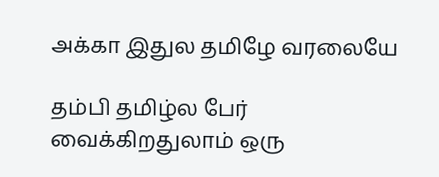அக்கா இதுல தமிழே வரலையே

தம்பி தமிழ்ல பேர் வைக்கிறதுலாம் ஒரு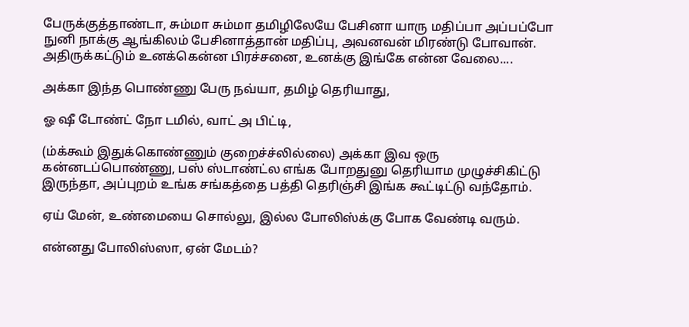பேருக்குத்தாண்டா, சும்மா சும்மா தமிழிலேயே பேசினா யாரு மதிப்பா அப்பப்போ நுனி நாக்கு ஆங்கிலம் பேசினாத்தான் மதிப்பு, அவனவன் மிரண்டு போவான். அதிருக்கட்டும் உனக்கென்ன பிரச்சனை, உனக்கு இங்கே என்ன வேலை....

அக்கா இந்த பொண்ணு பேரு நவ்யா, தமிழ் தெரியாது,

ஓ ஷீ டோண்ட் நோ டமில், வாட் அ பிட்டி,

(ம்க்கூம் இதுக்கொண்ணும் குறைச்ச்லில்லை) அக்கா இவ ஒரு கன்னடப்பொண்ணு, பஸ் ஸ்டாண்ட்ல எங்க போறதுனு தெரியாம முழுச்சிகிட்டு இருந்தா, அப்புறம் உங்க சங்கத்தை பத்தி தெரிஞ்சி இங்க கூட்டிட்டு வந்தோம்.

ஏய் மேன், உண்மையை சொல்லு, இல்ல போலிஸ்க்கு போக வேண்டி வரும்.

என்னது போலிஸ்ஸா, ஏன் மேடம்?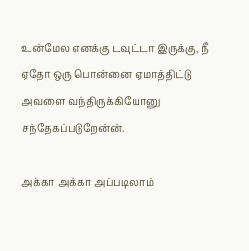உன்மேல எனக்கு டவுட்டா இருக்கு, நீ ஏதோ ஒரு பொன்னை ஏமாத்திட்டு அவளை வந்திருக்கியோனு சந்தேகப்படுறேன்ன்.

அக்கா அக்கா அப்படிலாம்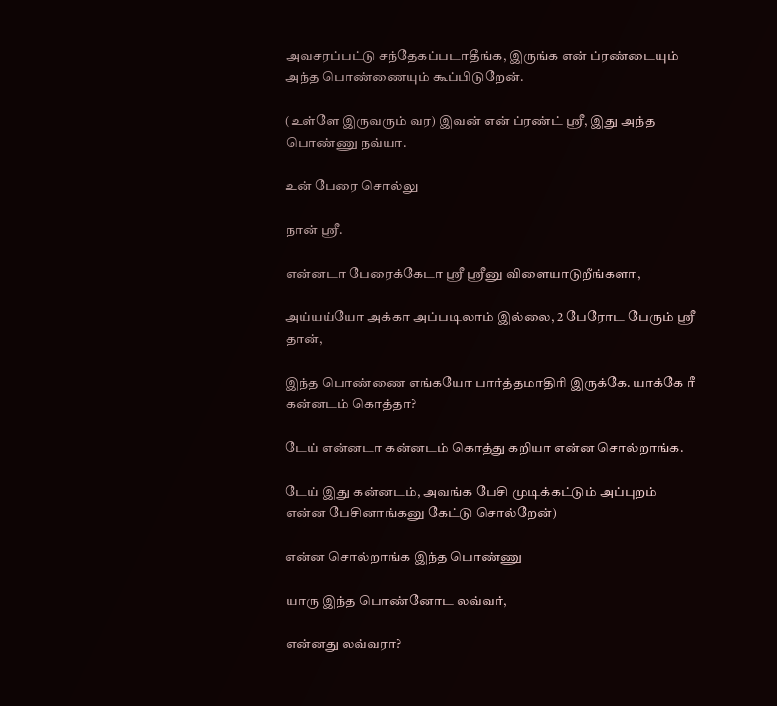அவசரப்பட்டு சந்தேகப்படாதீங்க, இருங்க என் ப்ரண்டையும் அந்த பொண்ணையும் கூப்பிடுறேன்.

(உள்ளே இருவரும் வர) இவன் என் ப்ரண்ட் ஸ்ரீ, இது அந்த பொண்ணு நவ்யா.

உன் பேரை சொல்லு

நான் ஸ்ரீ.

என்னடா பேரைக்கேடா ஸ்ரீ ஸ்ரீனு விளையாடுறீங்களா,

அய்யய்யோ அக்கா அப்படிலாம் இல்லை, 2 பேரோட பேரும் ஸ்ரீ தான்,

இந்த பொண்ணை எங்கயோ பார்த்தமாதிரி இருக்கே. யாக்கே ரீ கன்னடம் கொத்தா?

டேய் என்னடா கன்னடம் கொத்து கறியா என்ன சொல்றாங்க.

டேய் இது கன்னடம், அவங்க பேசி முடிக்கட்டும் அப்புறம் என்ன பேசினாங்கனு கேட்டு சொல்றேன்)

என்ன சொல்றாங்க இந்த பொண்ணு

யாரு இந்த பொண்னோட லவ்வர்,

என்னது லவ்வரா?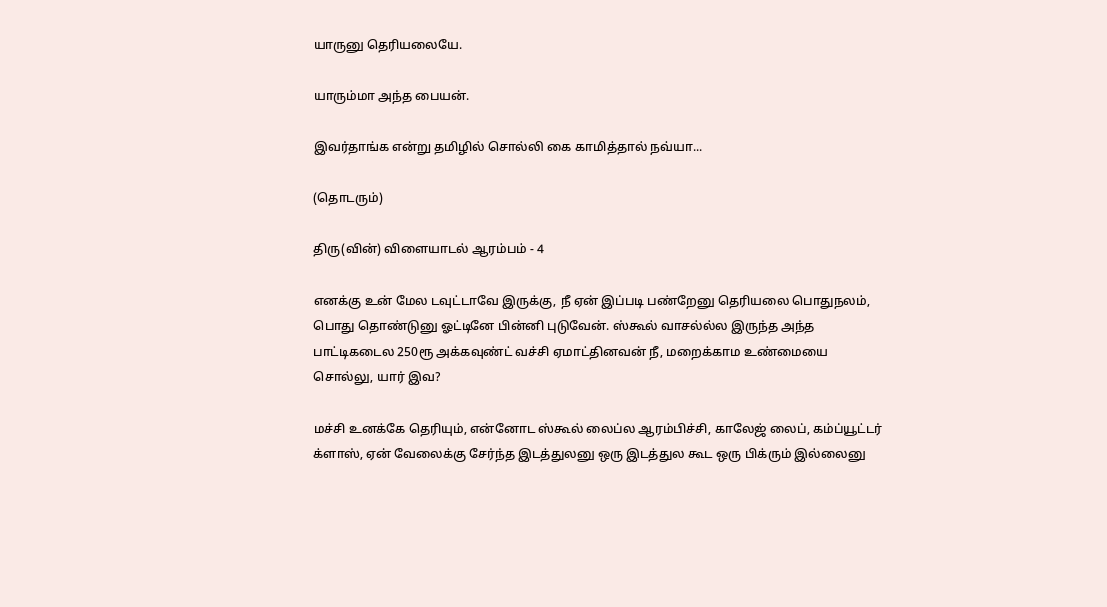யாருனு தெரியலையே.

யாரும்மா அந்த பையன்.

இவர்தாங்க என்று தமிழில் சொல்லி கை காமித்தால் நவ்யா...

(தொடரும்)

திரு(வின்) விளையாடல் ஆரம்பம் - 4

எனக்கு உன் மேல டவுட்டாவே இருக்கு, நீ ஏன் இப்படி பண்றேனு தெரியலை பொதுநலம், பொது தொண்டுனு ஓட்டினே பின்னி புடுவேன். ஸ்கூல் வாசல்ல்ல இருந்த அந்த பாட்டிகடைல 250ரூ அக்கவுண்ட் வச்சி ஏமாட்தினவன் நீ, மறைக்காம உண்மையை சொல்லு, யார் இவ?

மச்சி உனக்கே தெரியும், என்னோட ஸ்கூல் லைப்ல ஆரம்பிச்சி, காலேஜ் லைப், கம்ப்யூட்டர் க்ளாஸ், ஏன் வேலைக்கு சேர்ந்த இடத்துலனு ஒரு இடத்துல கூட ஒரு பிக்ரும் இல்லைனு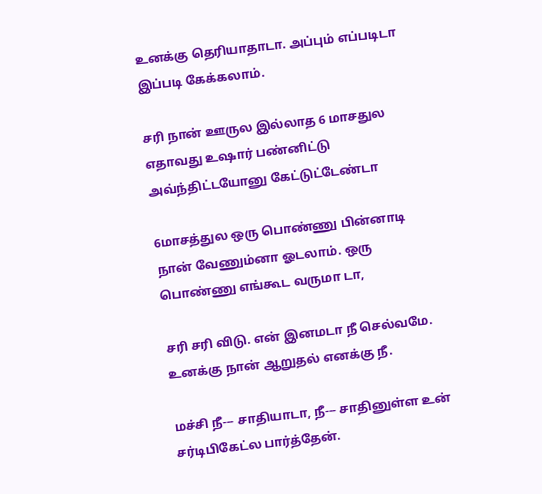உனக்கு தெரியாதாடா. அப்பும் எப்படிடா இப்படி கேக்கலாம்.

சரி நான் ஊருல இல்லாத 6 மாசதுல எதாவது உஷார் பண்னிட்டு அவ்ந்திட்டயோனு கேட்டுட்டேண்டா

6மாசத்துல ஒரு பொண்ணு பின்னாடி நான் வேணும்னா ஓடலாம். ஒரு பொண்ணு எங்கூட வருமா டா,

சரி சரி விடு. என் இனமடா நீ செல்வமே. உனக்கு நான் ஆறுதல் எனக்கு நீ.

மச்சி நீ--- சாதியாடா, நீ--- சாதினுள்ள உன் சர்டிபிகேட்ல பார்த்தேன்.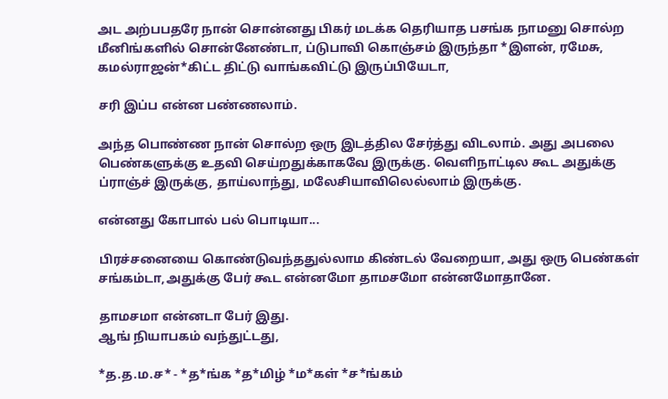அட அற்பபதரே நான் சொன்னது பிகர் மடக்க தெரியாத பசங்க நாமனு சொல்ற மீனிங்களில் சொன்னேண்டா, ப்டுபாவி கொஞ்சம் இருந்தா *இளன், ரமேசு, கமல்ராஜன்*கிட்ட திட்டு வாங்கவிட்டு இருப்பியேடா,

சரி இப்ப என்ன பண்ணலாம்.

அந்த பொண்ண நான் சொல்ற ஒரு இடத்தில சேர்த்து விடலாம். அது அபலை பெண்களுக்கு உதவி செய்றதுக்காகவே இருக்கு. வெளிநாட்டில கூட அதுக்கு ப்ராஞ்ச் இருக்கு, தாய்லாந்து, மலேசியாவிலெல்லாம் இருக்கு.

என்னது கோபால் பல் பொடியா...

பிரச்சனையை கொண்டுவந்ததுல்லாம கிண்டல் வேறையா, அது ஒரு பெண்கள் சங்கம்டா,அதுக்கு பேர் கூட என்னமோ தாமசமோ என்னமோதானே.

தாமசமா என்னடா பேர் இது.
ஆங் நியாபகம் வந்துட்டது,

*த.த.ம.ச* - *த*ங்க *த*மிழ் *ம*கள் *ச*ங்கம்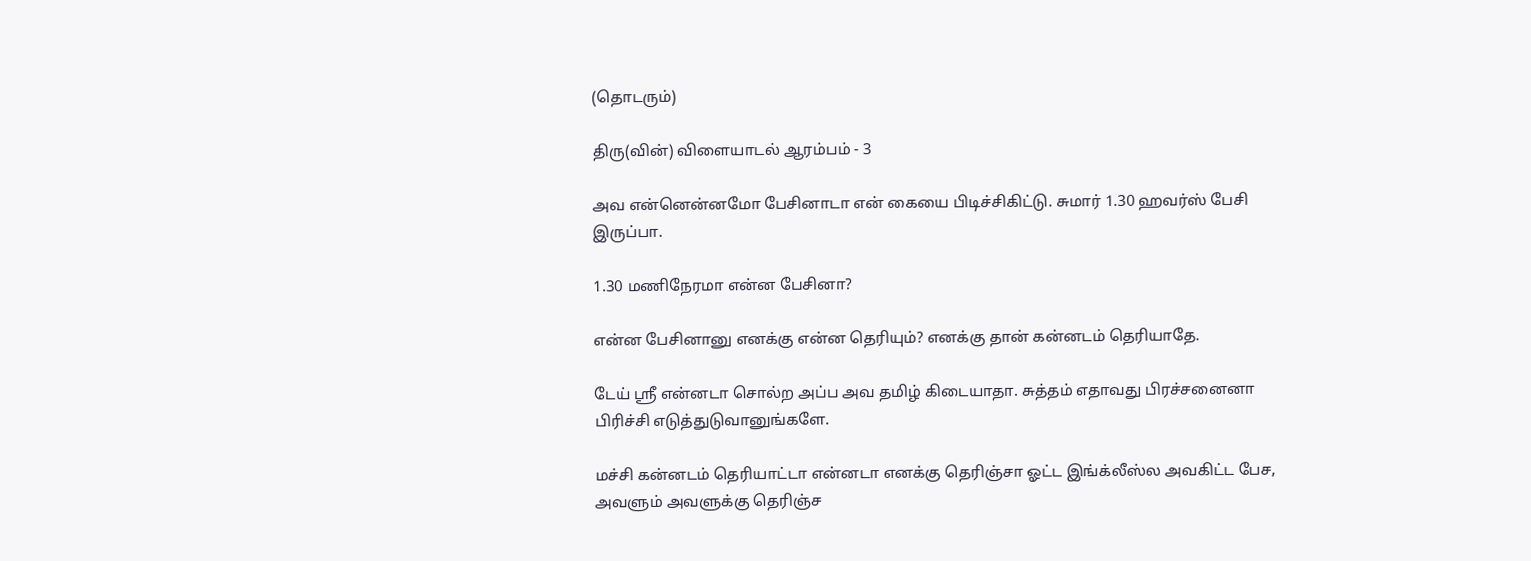(தொடரும்)

திரு(வின்) விளையாடல் ஆரம்பம் - 3

அவ என்னென்னமோ பேசினாடா என் கையை பிடிச்சிகிட்டு. சுமார் 1.30 ஹவர்ஸ் பேசி இருப்பா.

1.30 மணிநேரமா என்ன பேசினா?

என்ன பேசினானு எனக்கு என்ன தெரியும்? எனக்கு தான் கன்னடம் தெரியாதே.

டேய் ஸ்ரீ என்னடா சொல்ற அப்ப அவ தமிழ் கிடையாதா. சுத்தம் எதாவது பிரச்சனைனா பிரிச்சி எடுத்துடுவானுங்களே.

மச்சி கன்னடம் தெரியாட்டா என்னடா எனக்கு தெரிஞ்சா ஓட்ட இங்க்லீஸ்ல அவகிட்ட பேச, அவளும் அவளுக்கு தெரிஞ்ச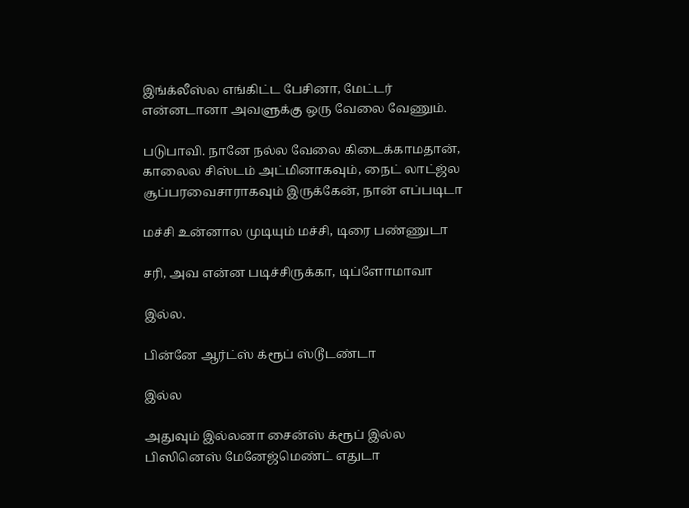இங்க்லீஸ்ல எங்கிட்ட பேசினா, மேட்டர் என்னடானா அவளுக்கு ஒரு வேலை வேணும்.

படுபாவி. நானே நல்ல வேலை கிடைக்காமதான், காலைல சிஸ்டம் அட்மினாகவும், நைட் லாட்ஜ்ல சூப்பரவைசாராகவும் இருக்கேன், நான் எப்படிடா

மச்சி உன்னால முடியும் மச்சி, டிரை பண்ணுடா

சரி, அவ என்ன படிச்சிருக்கா, டிப்ளோமாவா

இல்ல.

பின்னே ஆர்ட்ஸ் க்ரூப் ஸ்டூடண்டா

இல்ல

அதுவும் இல்லனா சைன்ஸ் க்ரூப் இல்ல பிஸினெஸ் மேனேஜ்மெண்ட் எதுடா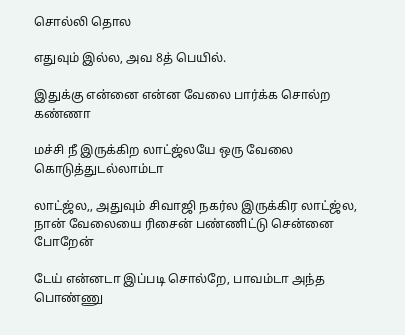சொல்லி தொல

எதுவும் இல்ல, அவ 8த் பெயில்.

இதுக்கு என்னை என்ன வேலை பார்க்க சொல்ற கண்ணா

மச்சி நீ இருக்கிற லாட்ஜ்லயே ஒரு வேலை கொடுத்துடல்லாம்டா

லாட்ஜ்ல,, அதுவும் சிவாஜி நகர்ல இருக்கிர லாட்ஜ்ல, நான் வேலையை ரிசைன் பண்ணிட்டு சென்னை போறேன்

டேய் என்னடா இப்படி சொல்றே, பாவம்டா அந்த பொண்ணு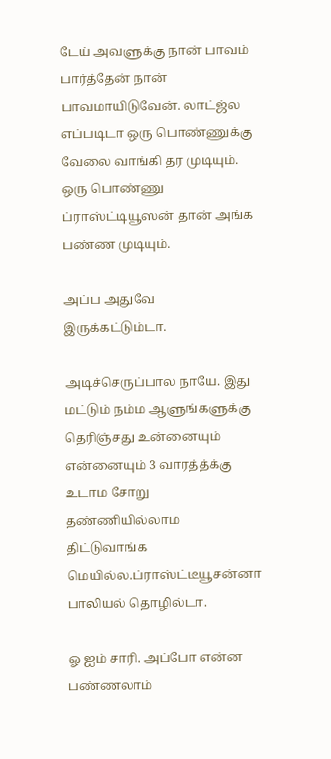டேய் அவளுக்கு நான் பாவம் பார்த்தேன் நான் பாவமாயிடுவேன். லாட்ஜ்ல எப்படிடா ஒரு பொண்ணுக்கு வேலை வாங்கி தர முடியும். ஒரு பொண்ணு ப்ராஸ்ட்டியூஸன் தான் அங்க பண்ண முடியும்.

அப்ப அதுவே இருக்கட்டும்டா.

அடிச்செருப்பால நாயே. இது மட்டும் நம்ம ஆளுங்களுக்கு தெரிஞ்சது உன்னையும் என்னையும் 3 வாரத்த்க்கு உடாம சோறு தண்ணியில்லாம திட்டுவாங்க மெயில்ல.ப்ராஸ்ட்டீயூசன்னா பாலியல் தொழில்டா.

ஓ ஐம் சாரி. அப்போ என்ன பண்ணலாம்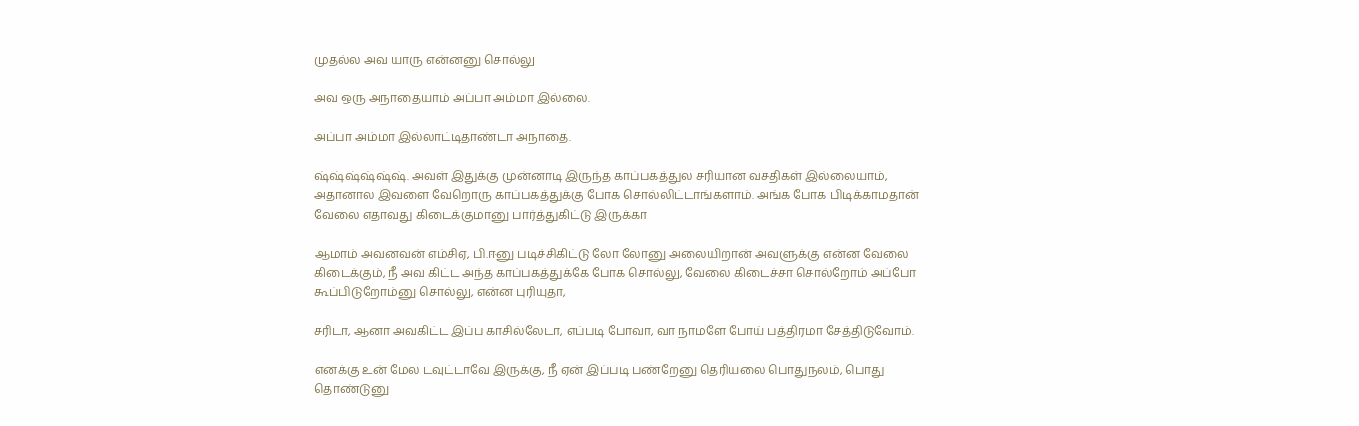முதல்ல அவ யாரு என்னனு சொல்லு

அவ ஒரு அநாதையாம் அப்பா அம்மா இல்லை.

அப்பா அம்மா இல்லாட்டிதாண்டா அநாதை.

ஷ்ஷ்ஷ்ஷ்ஷ்ஷ். அவள் இதுக்கு முன்னாடி இருந்த காப்பகத்துல சரியான வசதிகள் இல்லையாம், அதானால இவளை வேறொரு காப்பகத்துக்கு போக சொல்லிட்டாங்களாம். அங்க போக பிடிக்காமதான் வேலை எதாவது கிடைக்குமானு பார்த்துகிட்டு இருக்கா

ஆமாம் அவனவன் எம்சிஏ, பி.ஈனு படிச்சிகிட்டு லோ லோனு அலையிறான் அவளுக்கு என்ன வேலை கிடைக்கும், நீ அவ கிட்ட அந்த காப்பகத்துக்கே போக சொல்லு, வேலை கிடைச்சா சொல்றோம் அப்போ கூப்பிடுறோம்னு சொல்லு, என்ன புரியுதா,

சரிடா, ஆனா அவகிட்ட இப்ப காசில்லேடா, எப்படி போவா, வா நாமளே போய் பத்திரமா சேத்திடுவோம்.

எனக்கு உன் மேல டவுட்டாவே இருக்கு, நீ ஏன் இப்படி பண்றேனு தெரியலை பொதுநலம், பொது தொண்டுனு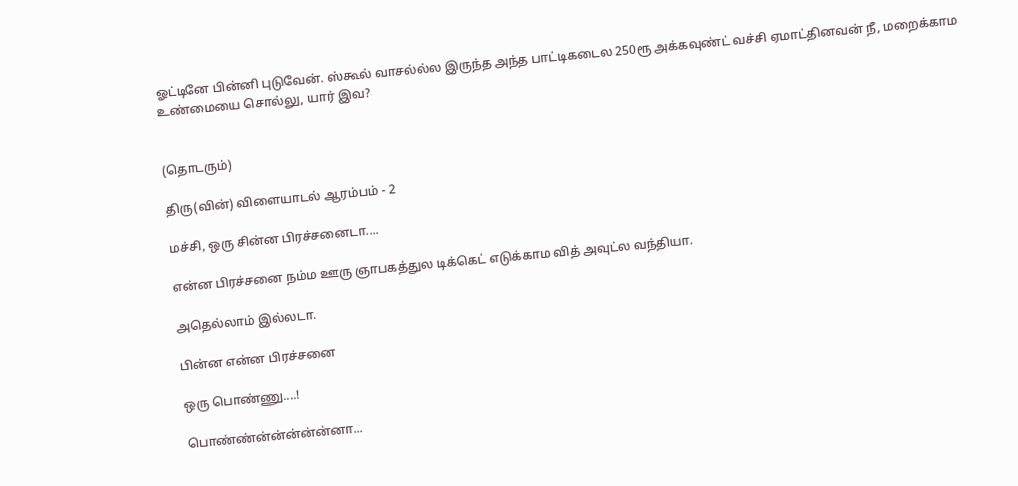ஓட்டினே பின்னி புடுவேன். ஸ்கூல் வாசல்ல்ல இருந்த அந்த பாட்டிகடைல 250ரூ அக்கவுண்ட் வச்சி ஏமாட்தினவன் நீ, மறைக்காம உண்மையை சொல்லு, யார் இவ?


(தொடரும்)

திரு(வின்) விளையாடல் ஆரம்பம் - 2

மச்சி, ஒரு சின்ன பிரச்சனைடா....

என்ன பிரச்சனை நம்ம ஊரு ஞாபகத்துல டிக்கெட் எடுக்காம வித் அவுட்ல வந்தியா.

அதெல்லாம் இல்லடா.

பின்ன என்ன பிரச்சனை

ஒரு பொண்ணு....!

பொண்ண்ன்ன்ன்ன்ன்னா...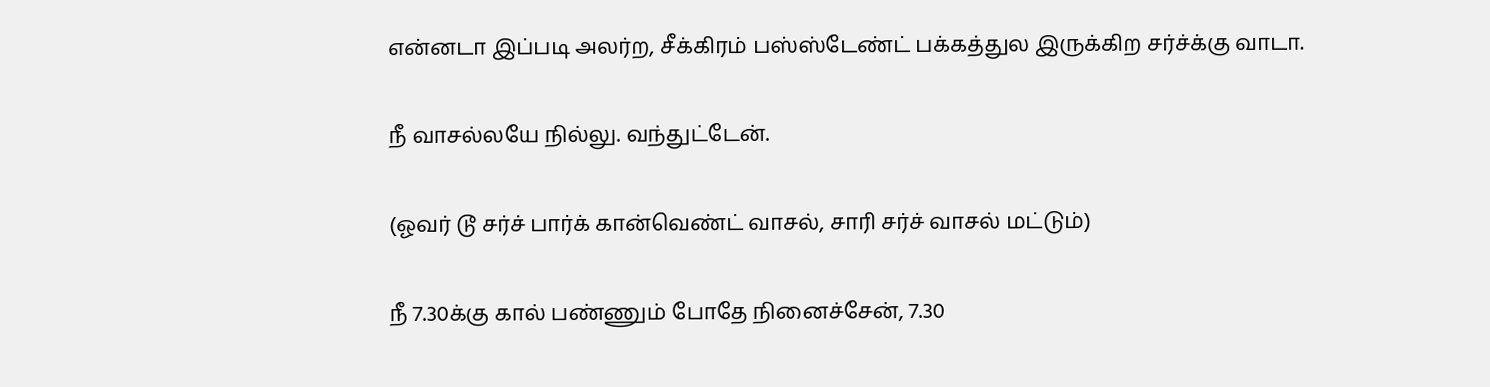என்னடா இப்படி அலர்ற, சீக்கிரம் பஸ்ஸ்டேண்ட் பக்கத்துல இருக்கிற சர்ச்க்கு வாடா.

நீ வாசல்லயே நில்லு. வந்துட்டேன்.

(ஓவர் டூ சர்ச் பார்க் கான்வெண்ட் வாசல், சாரி சர்ச் வாசல் மட்டும்)

நீ 7.30க்கு கால் பண்ணும் போதே நினைச்சேன், 7.30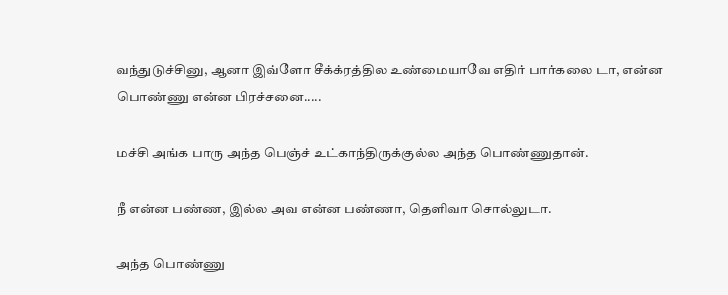வந்துடுச்சினு, ஆனா இவ்ளோ சீக்க்ரத்தில உண்மையாவே எதிர் பார்கலை டா, என்ன பொண்ணு என்ன பிரச்சனை.....

மச்சி அங்க பாரு அந்த பெஞ்ச் உட்காந்திருக்குல்ல அந்த பொண்ணுதான்.

நீ என்ன பண்ண, இல்ல அவ என்ன பண்ணா, தெளிவா சொல்லுடா.

அந்த பொண்ணு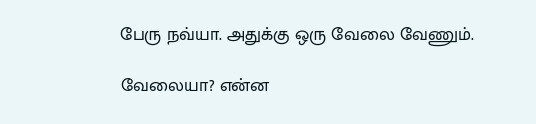பேரு நவ்யா. அதுக்கு ஒரு வேலை வேணும்.

வேலையா? என்ன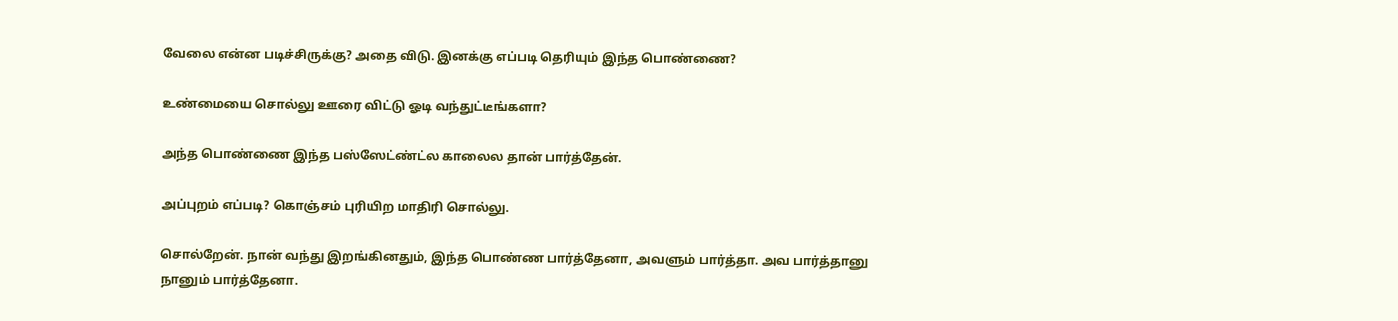வேலை என்ன படிச்சிருக்கு? அதை விடு. இனக்கு எப்படி தெரியும் இந்த பொண்ணை?

உண்மையை சொல்லு ஊரை விட்டு ஓடி வந்துட்டீங்களா?

அந்த பொண்ணை இந்த பஸ்ஸேட்ண்ட்ல காலைல தான் பார்த்தேன்.

அப்புறம் எப்படி? கொஞ்சம் புரியிற மாதிரி சொல்லு.

சொல்றேன். நான் வந்து இறங்கினதும், இந்த பொண்ண பார்த்தேனா, அவளும் பார்த்தா. அவ பார்த்தானு
நானும் பார்த்தேனா.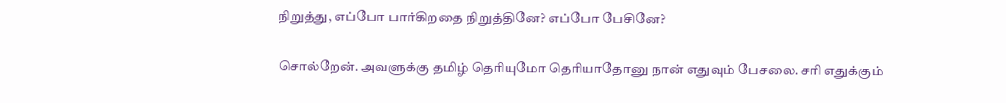நிறுத்து, எப்போ பார்கிறதை நிறுத்தினே? எப்போ பேசினே?

சொல்றேன். அவளுக்கு தமிழ் தெரியுமோ தெரியாதோனு நான் எதுவும் பேசலை. சரி எதுக்கும்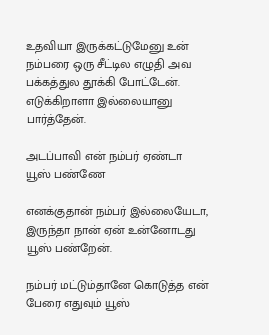உதவியா இருக்கட்டுமேனு உன் நம்பரை ஒரு சீட்டில எழுதி அவ பக்கத்துல தூக்கி போட்டேன். எடுக்கிறாளா இல்லையானு பார்த்தேன்.

அடப்பாவி என் நம்பர் ஏண்டா யூஸ் பண்ணே

எனக்குதான் நம்பர் இல்லையேடா, இருந்தா நான் ஏன் உன்னோடது யூஸ் பண்றேன்.

நம்பர் மட்டும்தானே கொடுத்த என் பேரை எதுவும் யூஸ்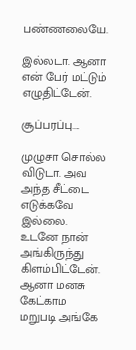பண்ணலையே.

இல்லடா. ஆனா என் பேர் மட்டும் எழுதிட்டேன்.

சூப்பரப்பு....

முழுசா சொல்ல விடுடா. அவ அந்த சீட்டை எடுக்கவே இல்லை. உடனே நான் அங்கிருந்து கிளம்பிட்டேன். ஆனா மனசு கேட்காம மறுபடி அங்கே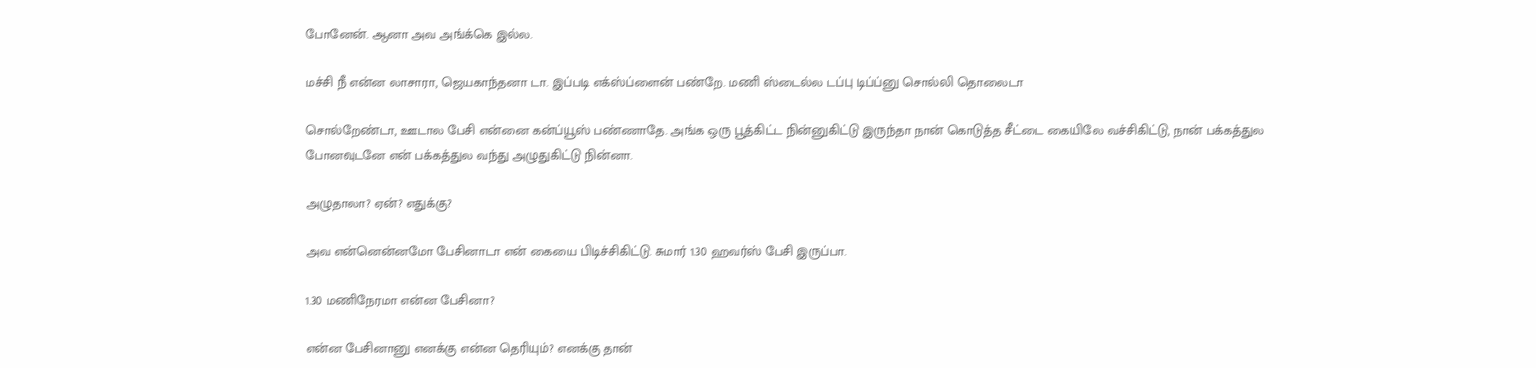போனேன். ஆனா அவ அங்க்கெ இல்ல.

மச்சி நீ என்ன லாசாரா, ஜெயகாந்தனா டா. இப்படி எக்ஸ்ப்ளைன் பண்றே. மணி ஸ்டைல்ல டப்பு டிப்ப்னு சொல்லி தொலைடா

சொல்றேண்டா, ஊடால பேசி என்னை கன்ப்யூஸ் பண்ணாதே. அங்க ஒரு பூத்கிட்ட நின்னுகிட்டு இருந்தா நான் கொடுத்த சீட்டை கையிலே வச்சிகிட்டு, நான் பக்கத்துல போனவுடனே என் பக்கத்துல வந்து அழுதுகிட்டு நின்னா.

அழுதாலா? ஏன்? எதுக்கு?

அவ என்னென்னமோ பேசினாடா என் கையை பிடிச்சிகிட்டு. சுமார் 1.30 ஹவர்ஸ் பேசி இருப்பா.

1.30 மணிநேரமா என்ன பேசினா?

என்ன பேசினானு எனக்கு என்ன தெரியும்? எனக்கு தான்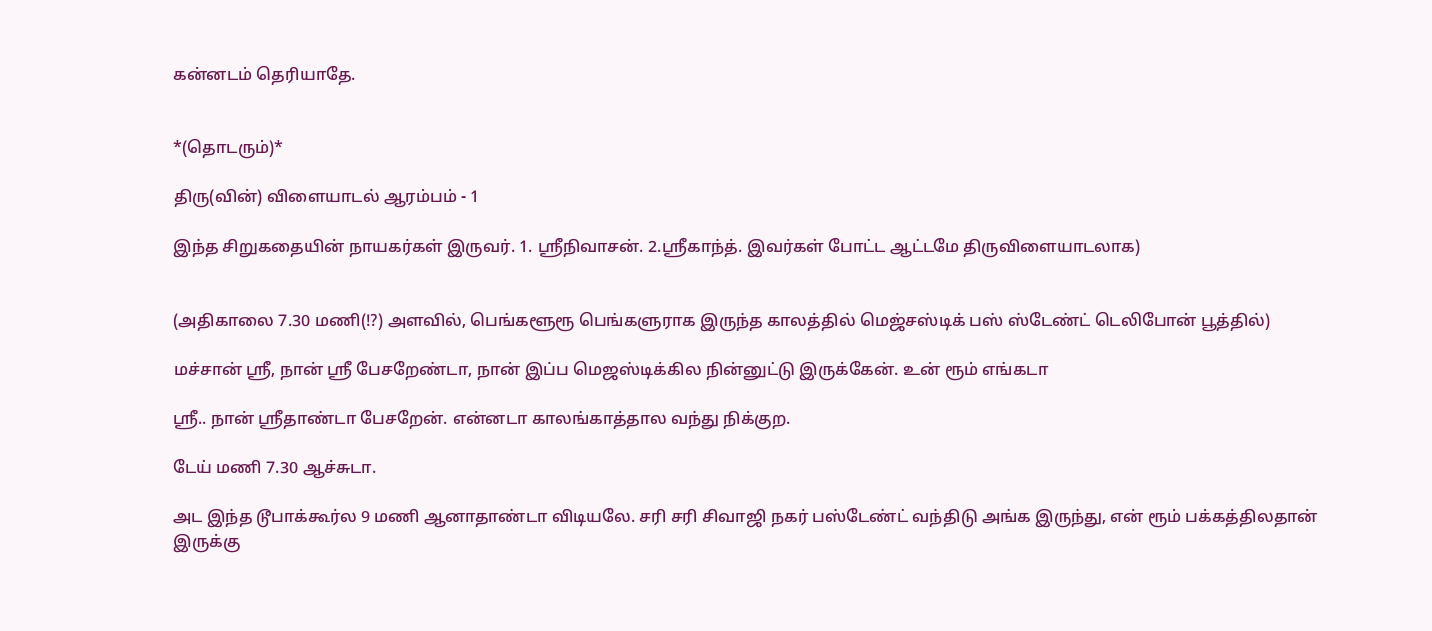கன்னடம் தெரியாதே.


*(தொடரும்)*

திரு(வின்) விளையாடல் ஆரம்பம் - 1

இந்த சிறுகதையின் நாயகர்கள் இருவர். 1. ஸ்ரீநிவாசன். 2.ஸ்ரீகாந்த். இவர்கள் போட்ட ஆட்டமே திருவிளையாடலாக)


(அதிகாலை 7.30 மணி(!?) அளவில், பெங்களூரூ பெங்களுராக இருந்த காலத்தில் மெஜ்சஸ்டிக் பஸ் ஸ்டேண்ட் டெலிபோன் பூத்தில்)

மச்சான் ஸ்ரீ, நான் ஸ்ரீ பேசறேண்டா, நான் இப்ப மெஜஸ்டிக்கில நின்னுட்டு இருக்கேன். உன் ரூம் எங்கடா

ஸ்ரீ.. நான் ஸ்ரீதாண்டா பேசறேன். என்னடா காலங்காத்தால வந்து நிக்குற.

டேய் மணி 7.30 ஆச்சுடா.

அட இந்த டூபாக்கூர்ல 9 மணி ஆனாதாண்டா விடியலே. சரி சரி சிவாஜி நகர் பஸ்டேண்ட் வந்திடு அங்க இருந்து, என் ரூம் பக்கத்திலதான் இருக்கு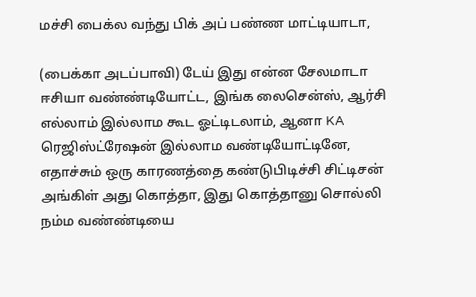மச்சி பைக்ல வந்து பிக் அப் பண்ண மாட்டியாடா,

(பைக்கா அடப்பாவி) டேய் இது என்ன சேலமாடா ஈசியா வண்ண்டியோட்ட, இங்க லைசென்ஸ், ஆர்சி எல்லாம் இல்லாம கூட ஓட்டிடலாம், ஆனா KA ரெஜிஸ்ட்ரேஷன் இல்லாம வண்டியோட்டினே, எதாச்சும் ஒரு காரணத்தை கண்டுபிடிச்சி சிட்டிசன் அங்கிள் அது கொத்தா, இது கொத்தானு சொல்லி நம்ம வண்ண்டியை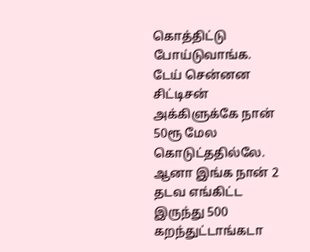கொத்திட்டு போய்டுவாங்க. டேய் சென்னன சிட்டிசன் அக்கிளுக்கே நான் 50ரூ மேல கொடுட்ததில்லே. ஆனா இங்க நான் 2 தடவ எங்கிட்ட இருந்து 500 கறந்துட்டாங்கடா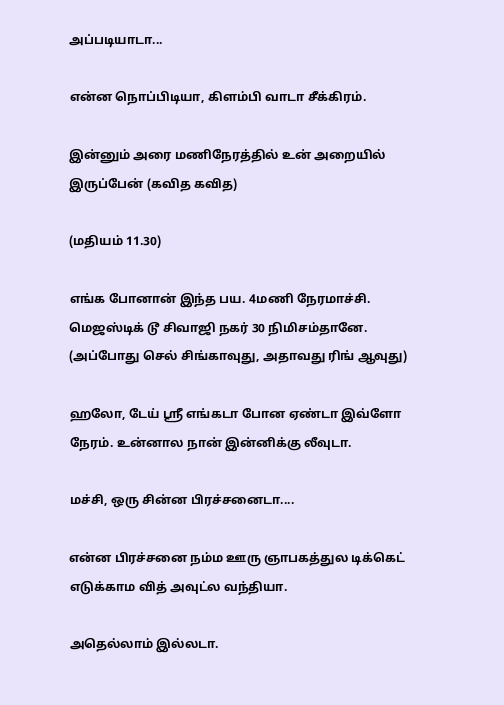அப்படியாடா...

என்ன நொப்பிடியா, கிளம்பி வாடா சீக்கிரம்.

இன்னும் அரை மணிநேரத்தில் உன் அறையில் இருப்பேன் (கவித கவித)

(மதியம் 11.30)

எங்க போனான் இந்த பய. 4மணி நேரமாச்சி. மெஜஸ்டிக் டூ சிவாஜி நகர் 30 நிமிசம்தானே. (அப்போது செல் சிங்காவுது, அதாவது ரிங் ஆவுது)

ஹலோ, டேய் ஸ்ரீ எங்கடா போன ஏண்டா இவ்ளோ நேரம். உன்னால நான் இன்னிக்கு லீவுடா.

மச்சி, ஒரு சின்ன பிரச்சனைடா....

என்ன பிரச்சனை நம்ம ஊரு ஞாபகத்துல டிக்கெட் எடுக்காம வித் அவுட்ல வந்தியா.

அதெல்லாம் இல்லடா.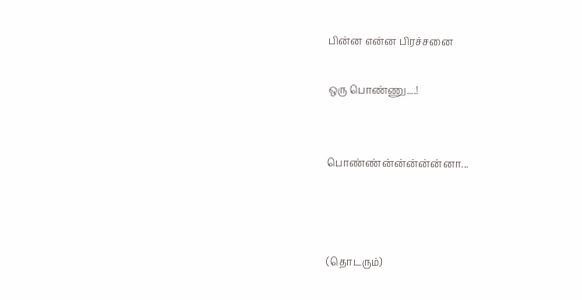பின்ன என்ன பிரச்சனை

ஒரு பொண்ணு....!


பொண்ண்ன்ன்ன்ன்ன்னா...



(தொடரும்)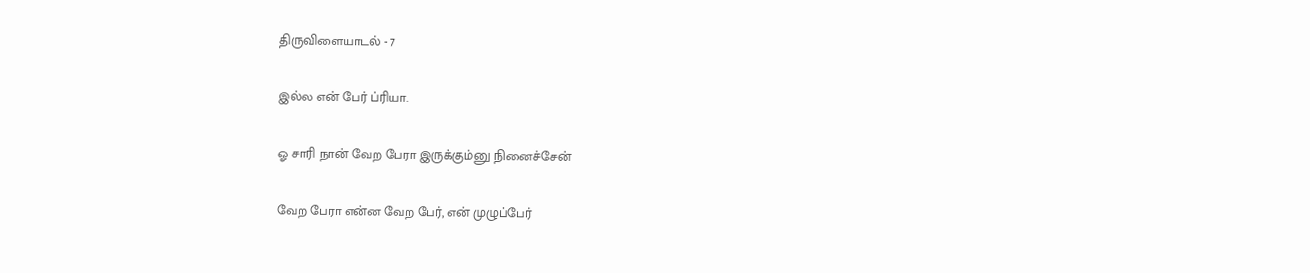திருவிளையாடல் - 7

இல்ல என் பேர் ப்ரியா.

ஓ சாரி நான் வேற பேரா இருக்கும்னு நினைச்சேன்

வேற பேரா என்ன வேற பேர், என் முழுப்பேர்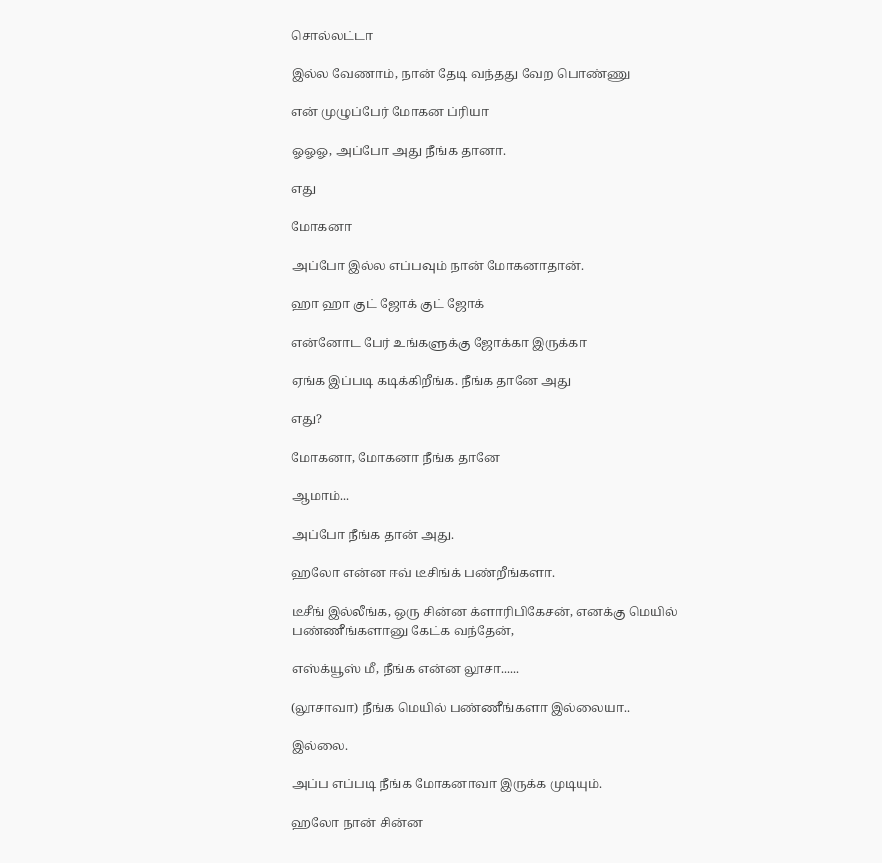சொல்லட்டா

இல்ல வேணாம், நான் தேடி வந்தது வேற பொண்ணு

என் முழுப்பேர் மோகன ப்ரியா

ஓஓஓ, அப்போ அது நீங்க தானா.

எது

மோகனா

அப்போ இல்ல எப்பவும் நான் மோகனாதான்.

ஹா ஹா குட் ஜோக் குட் ஜோக்

என்னோட பேர் உங்களுக்கு ஜோக்கா இருக்கா

ஏங்க இப்படி கடிக்கிறீங்க. நீங்க தானே அது

எது?

மோகனா, மோகனா நீங்க தானே

ஆமாம்...

அப்போ நீங்க தான் அது.

ஹலோ என்ன ஈவ் டீசிங்க் பண்றீங்களா.

டீசீங் இல்லீங்க, ஒரு சின்ன க்ளாரிபிகேசன், எனக்கு மெயில் பண்ணீங்களானு கேட்க வந்தேன்,

எஸ்க்யூஸ் மீ, நீங்க என்ன லூசா......

(லூசாவா) நீங்க மெயில் பண்ணீங்களா இல்லையா..

இல்லை.

அப்ப எப்படி நீங்க மோகனாவா இருக்க முடியும்.

ஹலோ நான் சின்ன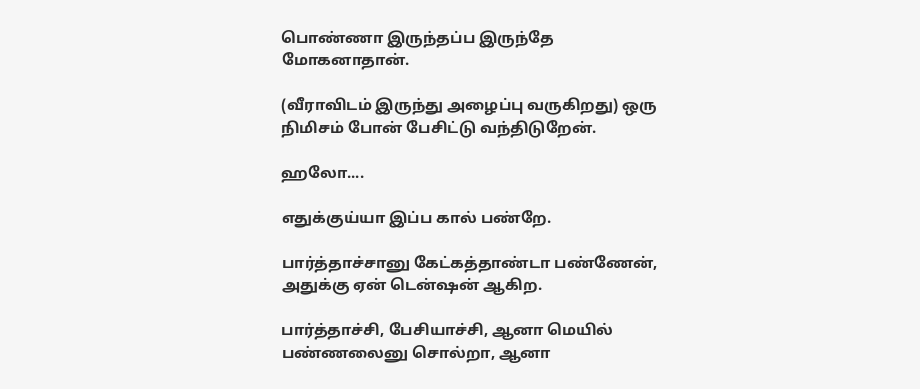பொண்ணா இருந்தப்ப இருந்தே மோகனாதான்.

(வீராவிடம் இருந்து அழைப்பு வருகிறது) ஒரு நிமிசம் போன் பேசிட்டு வந்திடுறேன்.

ஹலோ....

எதுக்குய்யா இப்ப கால் பண்றே.

பார்த்தாச்சானு கேட்கத்தாண்டா பண்ணேன், அதுக்கு ஏன் டென்ஷன் ஆகிற.

பார்த்தாச்சி, பேசியாச்சி, ஆனா மெயில் பண்ணலைனு சொல்றா, ஆனா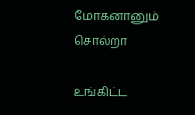மோகனானும் சொல்றா

உங்கிட்ட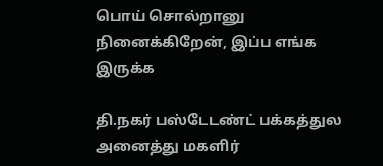பொய் சொல்றானு நினைக்கிறேன், இப்ப எங்க இருக்க

தி.நகர் பஸ்டேடண்ட் பக்கத்துல அனைத்து மகளிர்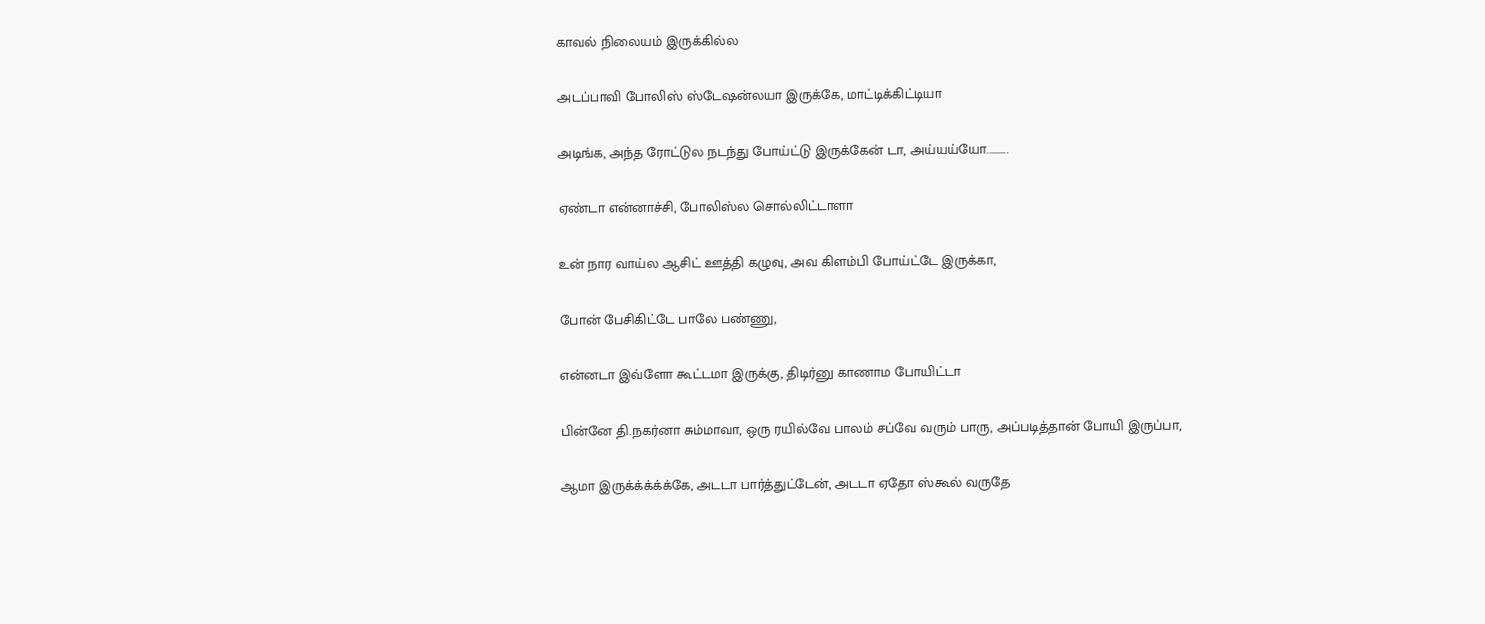காவல் நிலையம் இருக்கில்ல

அடப்பாவி போலிஸ் ஸ்டேஷன்லயா இருக்கே, மாட்டிக்கிட்டியா

அடிங்க, அந்த ரோட்டுல நடந்து போய்ட்டு இருக்கேன் டா, அய்யய்யோ..........

ஏண்டா என்னாச்சி, போலிஸ்ல சொல்லிட்டாளா

உன் நார வாய்ல ஆசிட் ஊத்தி கழுவு, அவ கிளம்பி போய்ட்டே இருக்கா,

போன் பேசிகிட்டே பாலே பண்ணு,

என்னடா இவ்ளோ கூட்டமா இருக்கு, திடிர்னு காணாம போயிட்டா

பின்னே தி.நகர்னா சும்மாவா, ஒரு ரயில்வே பாலம் சப்வே வரும் பாரு, அப்படித்தான் போயி இருப்பா,

ஆமா இருக்க்க்க்க்கே, அடடா பார்த்துட்டேன், அடடா ஏதோ ஸ்கூல் வருதே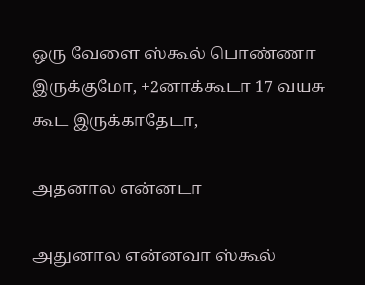ஒரு வேளை ஸ்கூல் பொண்ணா இருக்குமோ, +2னாக்கூடா 17 வயசு கூட இருக்காதேடா,

அதனால என்னடா

அதுனால என்னவா ஸ்கூல்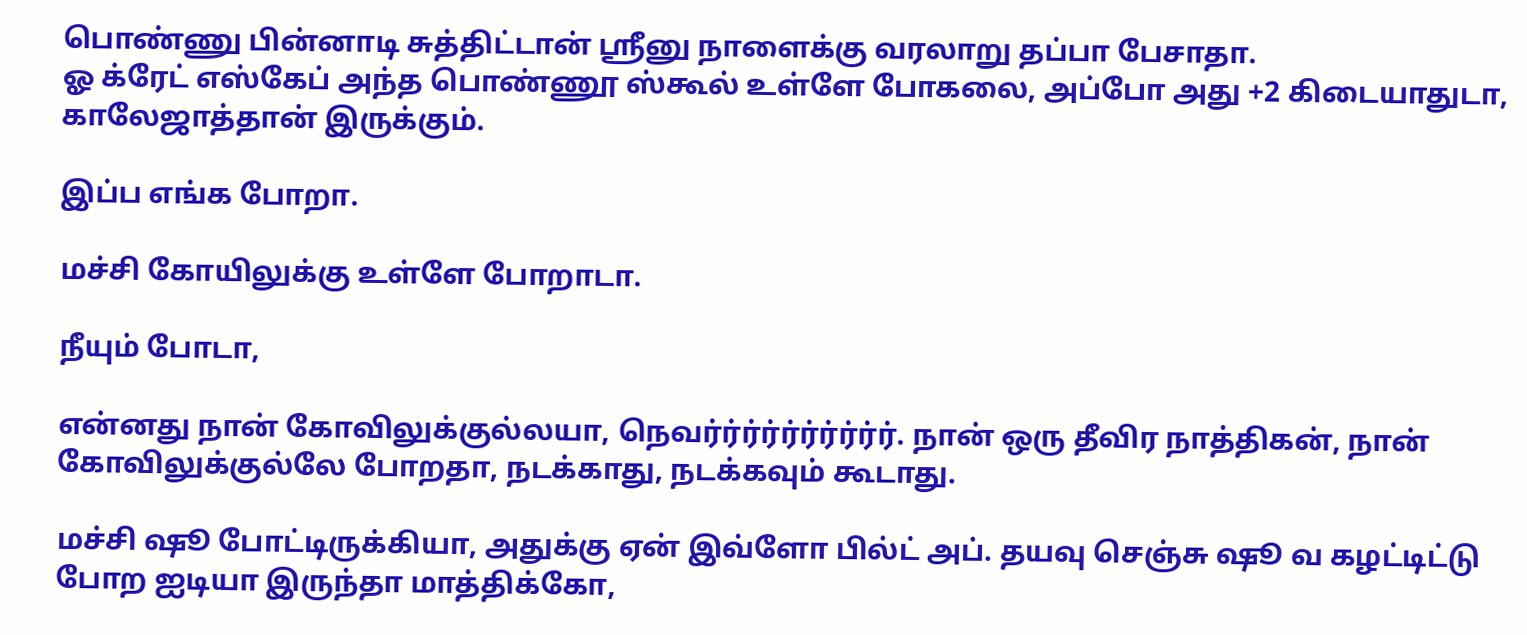பொண்ணு பின்னாடி சுத்திட்டான் ஸ்ரீனு நாளைக்கு வரலாறு தப்பா பேசாதா.
ஓ க்ரேட் எஸ்கேப் அந்த பொண்ணூ ஸ்கூல் உள்ளே போகலை, அப்போ அது +2 கிடையாதுடா, காலேஜாத்தான் இருக்கும்.

இப்ப எங்க போறா.

மச்சி கோயிலுக்கு உள்ளே போறாடா.

நீயும் போடா,

என்னது நான் கோவிலுக்குல்லயா, நெவர்ர்ர்ர்ர்ர்ர்ர்ர்ர். நான் ஒரு தீவிர நாத்திகன், நான் கோவிலுக்குல்லே போறதா, நடக்காது, நடக்கவும் கூடாது.

மச்சி ஷூ போட்டிருக்கியா, அதுக்கு ஏன் இவ்ளோ பில்ட் அப். தயவு செஞ்சு ஷூ வ கழட்டிட்டு போற ஐடியா இருந்தா மாத்திக்கோ,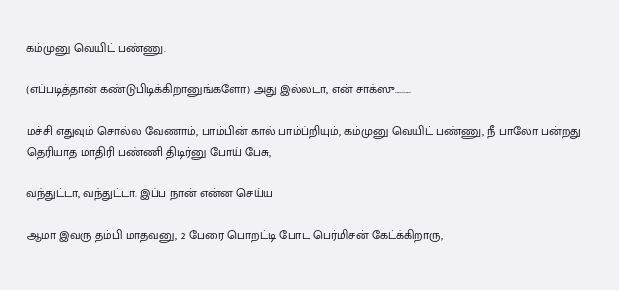கம்முனு வெயிட் பண்ணு.

(எப்படித்தான் கண்டுபிடிக்கிறானுங்களோ) அது இல்லடா, என் சாக்ஸு.........

மச்சி எதுவும் சொல்ல வேணாம், பாம்பின் கால் பாம்ப்றியும், கம்முனு வெயிட் பண்ணு, நீ பாலோ பன்றது தெரியாத மாதிரி பண்ணி திடிர்னு போய் பேசு,

வந்துட்டா, வந்துட்டா. இப்ப நான் என்ன செய்ய

ஆமா இவரு தம்பி மாதவனு, 2 பேரை பொறட்டி போட பெர்மிசன் கேட்க்கிறாரு,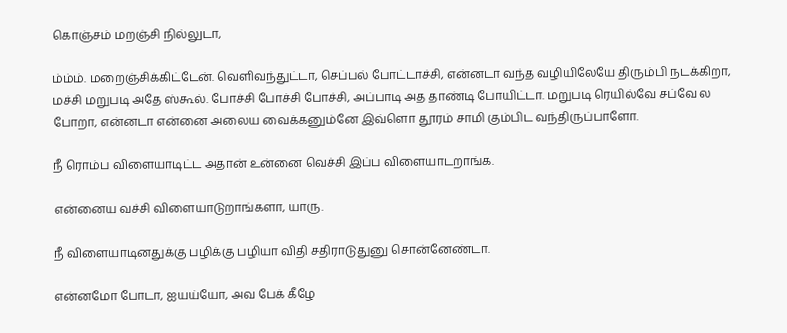கொஞ்சம் மறஞ்சி நில்லுடா,

ம்ம்ம். மறைஞ்சிக்கிட்டேன். வெளிவந்துட்டா, செப்பல் போட்டாச்சி, என்னடா வந்த வழியிலேயே திரும்பி நடக்கிறா, மச்சி மறுபடி அதே ஸ்கூல். போச்சி போச்சி போச்சி, அப்பாடி அத தாண்டி போயிட்டா. மறுபடி ரெயில்வே சப்வே ல போறா, என்னடா என்னை அலைய வைக்கனும்னே இவ்ளொ தூரம் சாமி கும்பிட வந்திருப்பாளோ.

நீ ரொம்ப விளையாடிட்ட அதான் உன்னை வெச்சி இப்ப விளையாடறாங்க.

என்னைய வச்சி விளையாடுறாங்களா, யாரு.

நீ விளையாடினதுக்கு பழிக்கு பழியா விதி சதிராடுதுனு சொன்னேண்டா.

என்னமோ போடா, ஐயய்யோ, அவ பேக் கீழே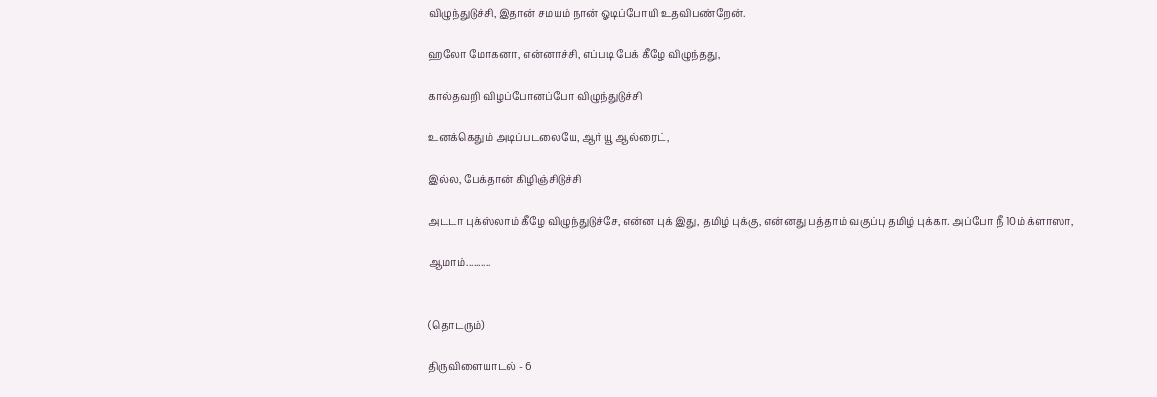விழுந்துடுச்சி, இதான் சமயம் நான் ஓடிப்போயி உதவிபண்றேன்.

ஹலோ மோகனா, என்னாச்சி, எப்படி பேக் கீழே விழுந்தது,

கால்தவறி விழப்போனப்போ விழுந்துடுச்சி

உனக்கெதும் அடிப்படலையே, ஆர் யூ ஆல்ரைட்,

இல்ல, பேக்தான் கிழிஞ்சிடுச்சி

அடடா புக்ஸ்லாம் கீழே விழுந்துடுச்சே, என்ன புக் இது, தமிழ் புக்கு, என்னது பத்தாம் வகுப்பு தமிழ் புக்கா. அப்போ நீ 10ம் க்ளாஸா,

ஆமாம்..........


(தொடரும்)

திருவிளையாடல் - 6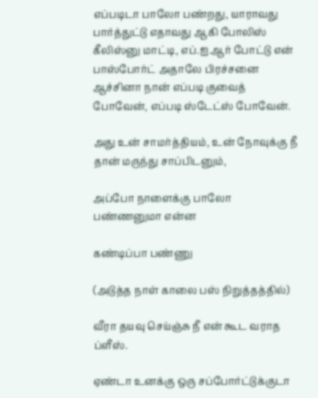எப்படிடா பாலோ பண்றது, யாராவது பார்த்துட்டு எதாவது ஆகி போலிஸ் கீலிஸ்னு மாட்டி, எப்.ஐ.ஆர் போட்டு என் பாஸ்போர்ட் அதாலே பிரச்சனை ஆச்சினா நான் எப்படி குவைத் போவேன், எப்படி ஸ்டேட்ஸ் போவேன்.

அது உன் சாமர்த்தியம், உன் நோவுக்கு நீ தான் மருந்து சாப்பிடனும்,

அப்போ நாளைக்கு பாலோ பண்ணனுமா என்ன

கண்டிப்பா பண்ணு

(அடுத்த நாள் காலை பஸ் நிறுத்தத்தில்)

வீரா தயவு செய்ஞ்சு நீ என் கூட வராத ப்ளீஸ்.

ஏண்டா உனக்கு ஒரு சப்போர்ட்டுக்குடா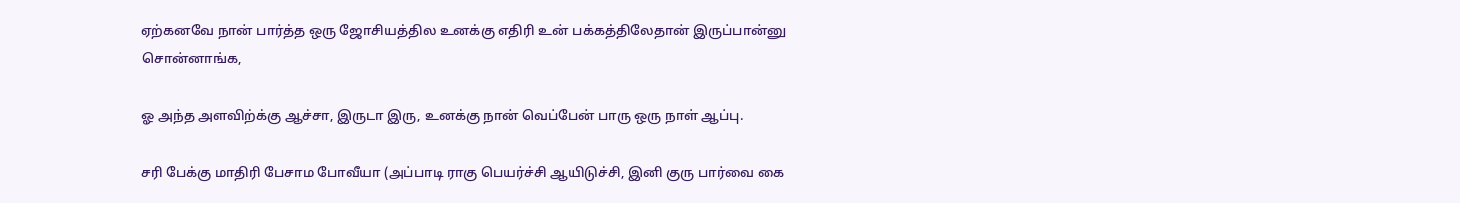ஏற்கனவே நான் பார்த்த ஒரு ஜோசியத்தில உனக்கு எதிரி உன் பக்கத்திலேதான் இருப்பான்னு சொன்னாங்க,

ஓ அந்த அளவிற்க்கு ஆச்சா, இருடா இரு, உனக்கு நான் வெப்பேன் பாரு ஒரு நாள் ஆப்பு.

சரி பேக்கு மாதிரி பேசாம போவீயா (அப்பாடி ராகு பெயர்ச்சி ஆயிடுச்சி, இனி குரு பார்வை கை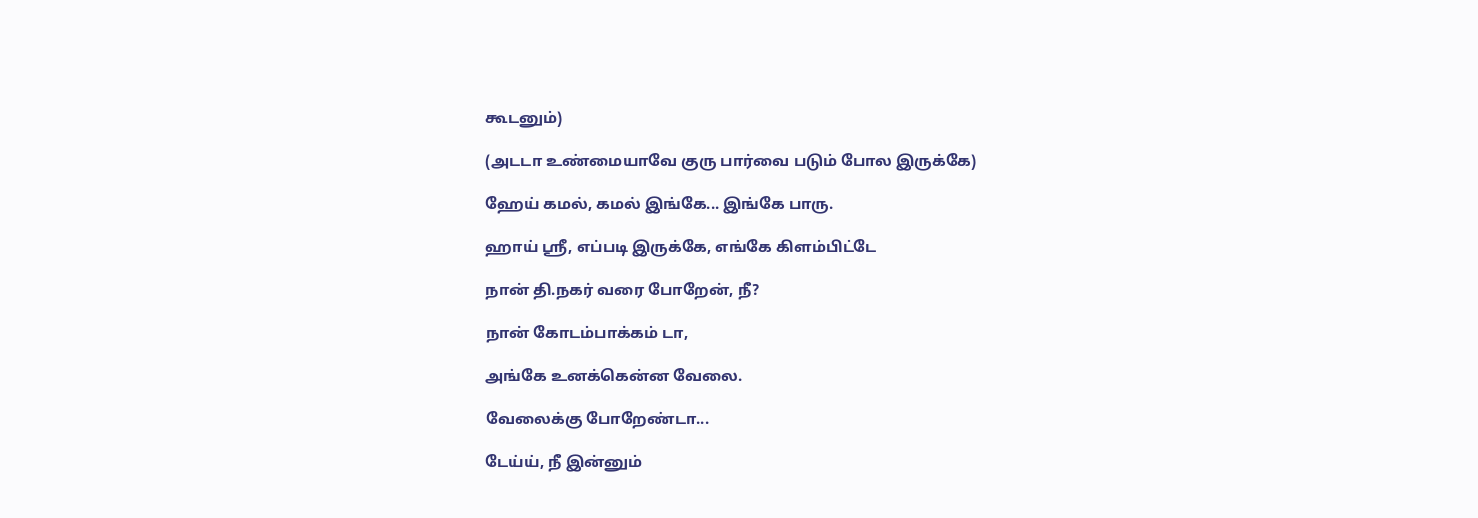கூடனும்)

(அடடா உண்மையாவே குரு பார்வை படும் போல இருக்கே)

ஹேய் கமல், கமல் இங்கே... இங்கே பாரு.

ஹாய் ஸ்ரீ, எப்படி இருக்கே, எங்கே கிளம்பிட்டே

நான் தி.நகர் வரை போறேன், நீ?

நான் கோடம்பாக்கம் டா,

அங்கே உனக்கென்ன வேலை.

வேலைக்கு போறேண்டா...

டேய்ய், நீ இன்னும்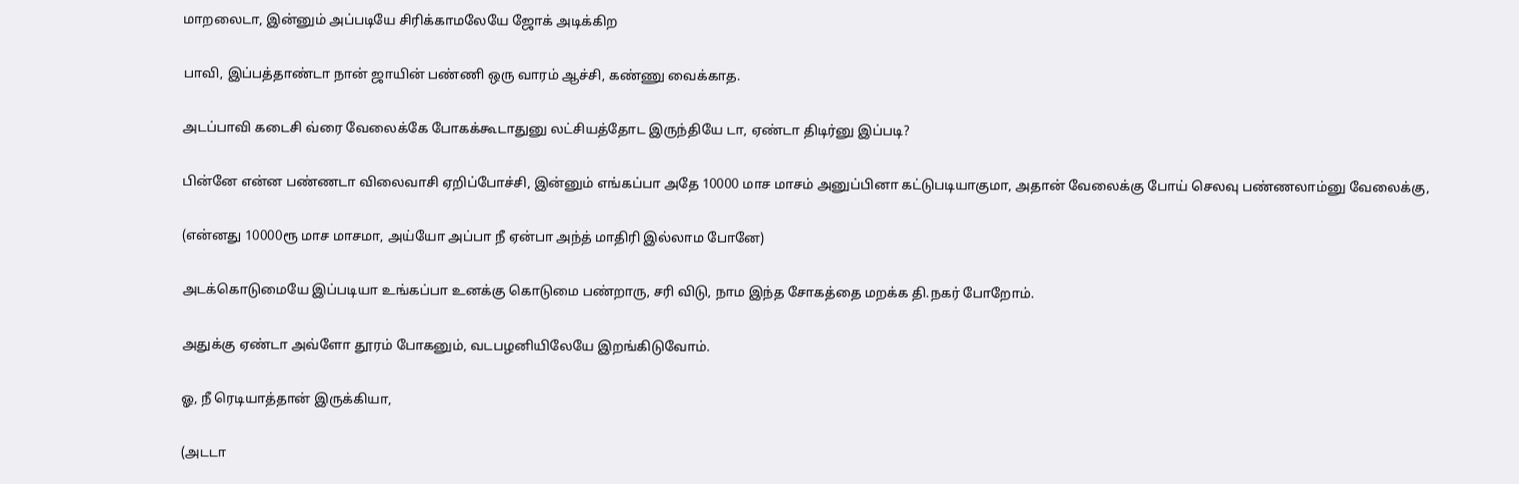மாறலைடா, இன்னும் அப்படியே சிரிக்காமலேயே ஜோக் அடிக்கிற

பாவி, இப்பத்தாண்டா நான் ஜாயின் பண்ணி ஒரு வாரம் ஆச்சி, கண்ணு வைக்காத.

அடப்பாவி கடைசி வ்ரை வேலைக்கே போகக்கூடாதுனு லட்சியத்தோட இருந்தியே டா, ஏண்டா திடிர்னு இப்படி?

பின்னே என்ன பண்ணடா விலைவாசி ஏறிப்போச்சி, இன்னும் எங்கப்பா அதே 10000 மாச மாசம் அனுப்பினா கட்டுபடியாகுமா, அதான் வேலைக்கு போய் செலவு பண்ணலாம்னு வேலைக்கு,

(என்னது 10000ரூ மாச மாசமா, அய்யோ அப்பா நீ ஏன்பா அந்த் மாதிரி இல்லாம போனே)

அடக்கொடுமையே இப்படியா உங்கப்பா உனக்கு கொடுமை பண்றாரு, சரி விடு, நாம இந்த சோகத்தை மறக்க தி.நகர் போறோம்.

அதுக்கு ஏண்டா அவ்ளோ தூரம் போகனும், வடபழனியிலேயே இறங்கிடுவோம்.

ஓ, நீ ரெடியாத்தான் இருக்கியா,

(அடடா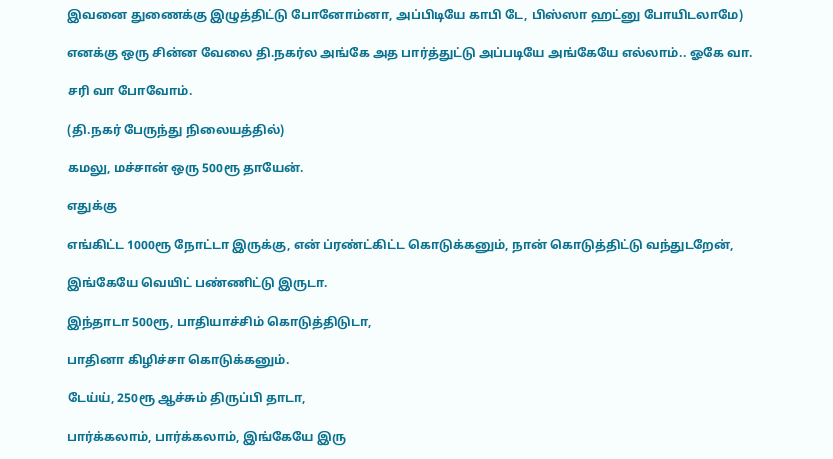இவனை துணைக்கு இழுத்திட்டு போனோம்னா, அப்பிடியே காபி டே, பிஸ்ஸா ஹட்னு போயிடலாமே)

எனக்கு ஒரு சின்ன வேலை தி.நகர்ல அங்கே அத பார்த்துட்டு அப்படியே அங்கேயே எல்லாம்.. ஓகே வா.

சரி வா போவோம்.

(தி.நகர் பேருந்து நிலையத்தில்)

கமலு, மச்சான் ஒரு 500ரூ தாயேன்.

எதுக்கு

எங்கிட்ட 1000ரூ நோட்டா இருக்கு, என் ப்ரண்ட்கிட்ட கொடுக்கனும், நான் கொடுத்திட்டு வந்துடறேன்,

இங்கேயே வெயிட் பண்ணிட்டு இருடா.

இந்தாடா 500ரூ, பாதியாச்சிம் கொடுத்திடுடா,

பாதினா கிழிச்சா கொடுக்கனும்.

டேய்ய், 250ரூ ஆச்சும் திருப்பி தாடா,

பார்க்கலாம், பார்க்கலாம், இங்கேயே இரு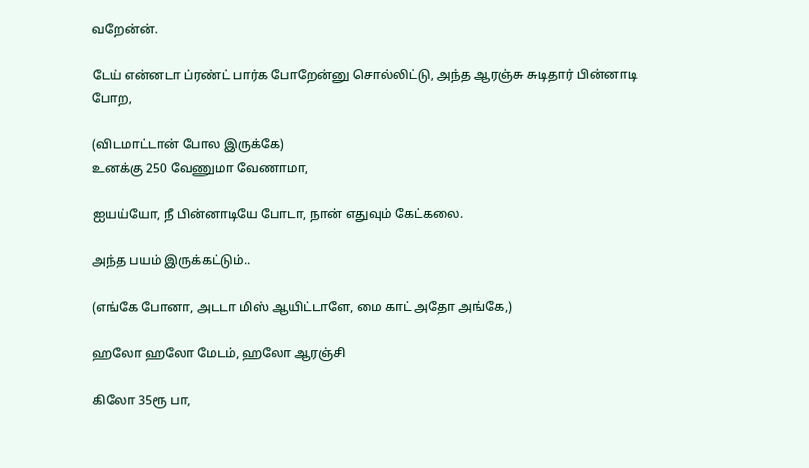வறேன்ன்.

டேய் என்னடா ப்ரண்ட் பார்க போறேன்னு சொல்லிட்டு, அந்த ஆரஞ்சு சுடிதார் பின்னாடி போற,

(விடமாட்டான் போல இருக்கே)
உனக்கு 250 வேணுமா வேணாமா,

ஐயய்யோ, நீ பின்னாடியே போடா, நான் எதுவும் கேட்கலை.

அந்த பயம் இருக்கட்டும்..

(எங்கே போனா, அடடா மிஸ் ஆயிட்டாளே, மை காட் அதோ அங்கே,)

ஹலோ ஹலோ மேடம், ஹலோ ஆரஞ்சி

கிலோ 35ரூ பா,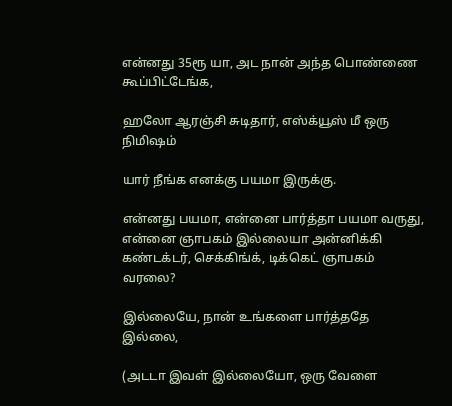என்னது 35ரூ யா, அட நான் அந்த பொண்ணை கூப்பிட்டேங்க,

ஹலோ ஆரஞ்சி சுடிதார், எஸ்க்யூஸ் மீ ஒரு நிமிஷம்

யார் நீங்க எனக்கு பயமா இருக்கு.

என்னது பயமா, என்னை பார்த்தா பயமா வருது, என்னை ஞாபகம் இல்லையா அன்னிக்கி கண்டக்டர், செக்கிங்க், டிக்கெட் ஞாபகம் வரலை?

இல்லையே, நான் உங்களை பார்த்ததே இல்லை,

(அடடா இவள் இல்லையோ, ஒரு வேளை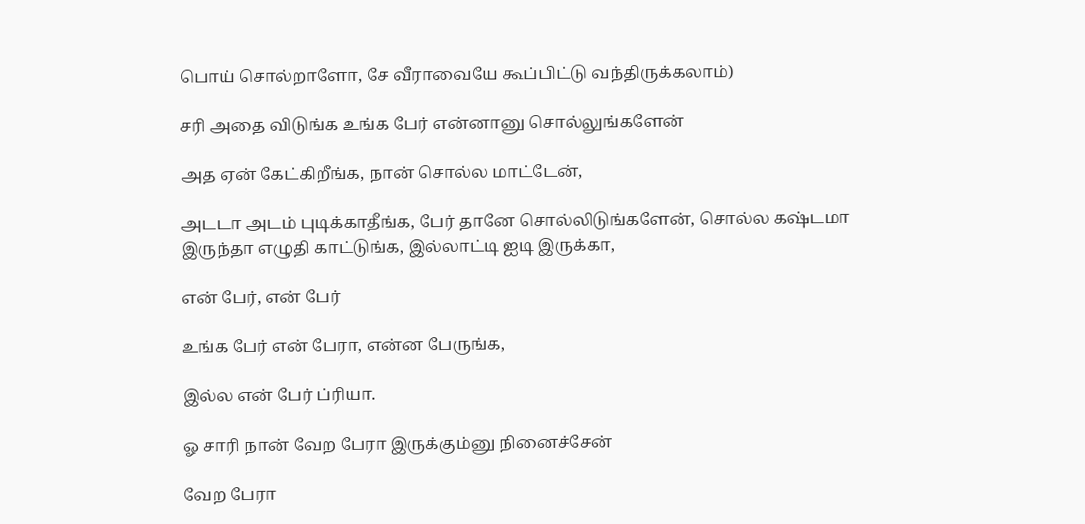பொய் சொல்றாளோ, சே வீராவையே கூப்பிட்டு வந்திருக்கலாம்)

சரி அதை விடுங்க உங்க பேர் என்னானு சொல்லுங்களேன்

அத ஏன் கேட்கிறீங்க, நான் சொல்ல மாட்டேன்,

அடடா அடம் புடிக்காதீங்க, பேர் தானே சொல்லிடுங்களேன், சொல்ல கஷ்டமா இருந்தா எழுதி காட்டுங்க, இல்லாட்டி ஐடி இருக்கா,

என் பேர், என் பேர்

உங்க பேர் என் பேரா, என்ன பேருங்க,

இல்ல என் பேர் ப்ரியா.

ஓ சாரி நான் வேற பேரா இருக்கும்னு நினைச்சேன்

வேற பேரா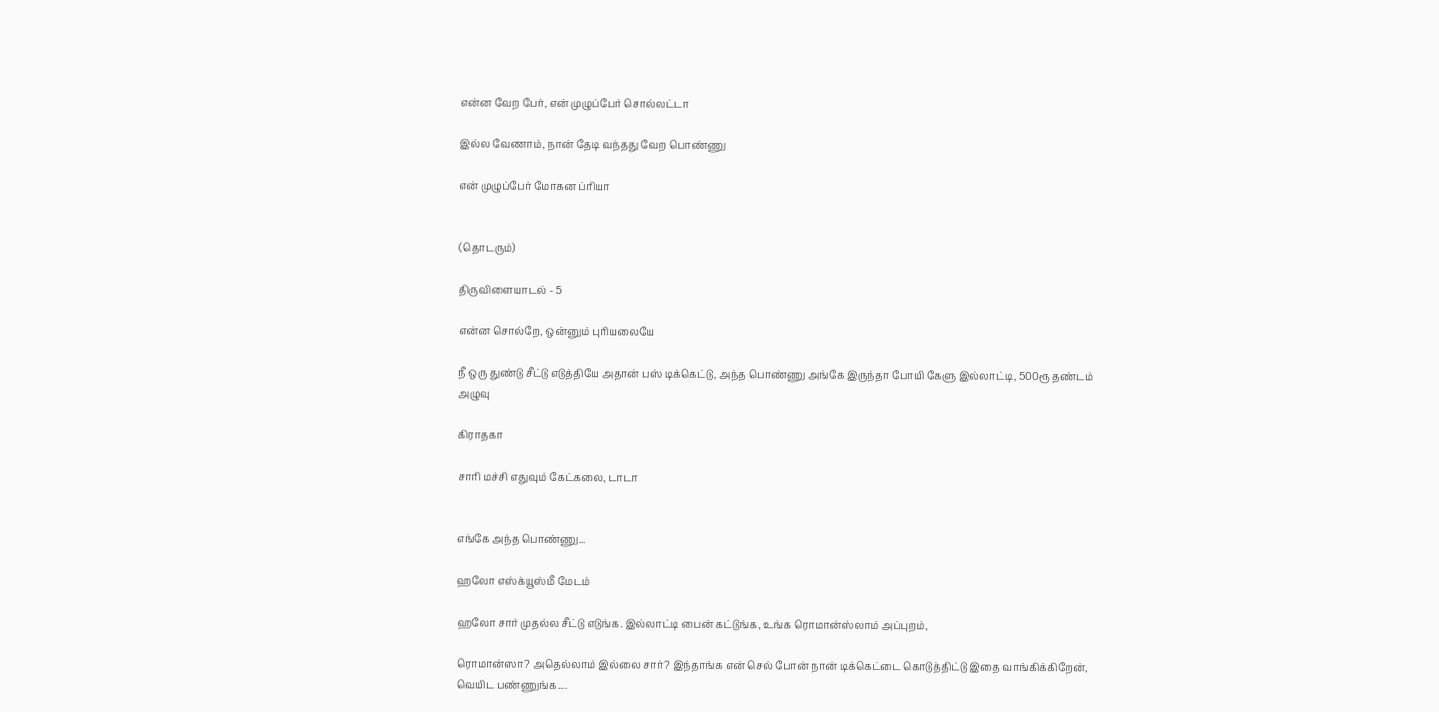என்ன வேற பேர், என் முழுப்பேர் சொல்லட்டா

இல்ல வேணாம், நான் தேடி வந்தது வேற பொண்ணு

என் முழுப்பேர் மோகன ப்ரியா


(தொடரும்)

திருவிளையாடல் - 5

என்ன சொல்றே, ஒன்னும் புரியலையே

நீ ஒரு துண்டு சீட்டு எடுத்தியே அதான் பஸ் டிக்கெட்டு, அந்த பொண்ணு அங்கே இருந்தா போயி கேளு இல்லாட்டி, 500ரூ தண்டம் அழுவு

கிராதகா

சாரி மச்சி எதுவும் கேட்கலை, டாடா


எங்கே அந்த பொண்ணு...

ஹலோ எஸ்க்யூஸ்மீ மேடம்

ஹலோ சார் முதல்ல சீட்டு எடுங்க. இல்லாட்டி பைன் கட்டுங்க, உங்க ரொமான்ஸ்லாம் அப்புறம்,

ரொமான்ஸா? அதெல்லாம் இல்லை சார்? இந்தாங்க என் செல் போன் நான் டிக்கெட்டை கொடுத்திட்டு இதை வாங்கிக்கிறேன், வெயிட பண்ணுங்க....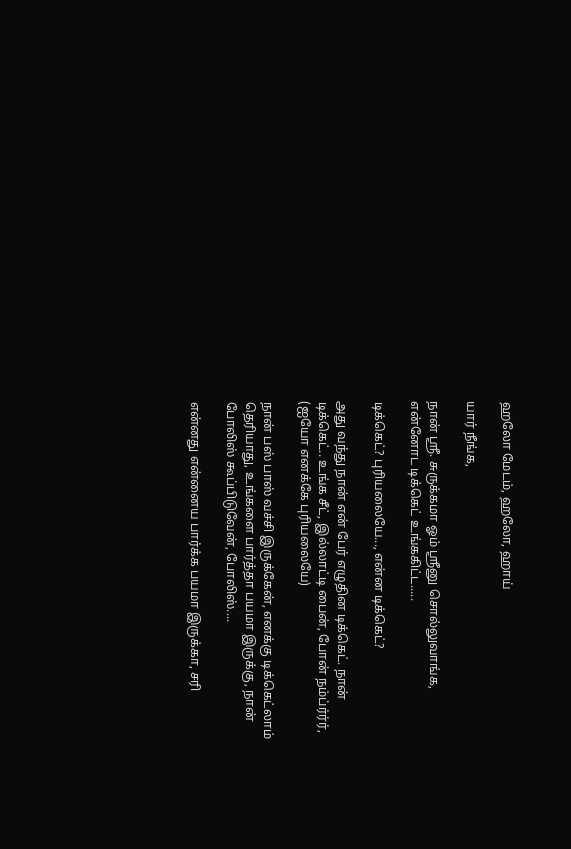ஹலோ மேடம், ஹலோ, ஹாய்

யார் நீங்க,

நான் ஸ்ரீ. சுருக்கமா ஓம் ஸ்ரீனு சொல்லுவாங்க, என்னோட டிக்கெட் உங்ககிட்ட.....

டிக்கெட்? புரியலையே..., என்ன டிக்கெட்?

அது வந்து நான் என் பேர் எழுதின டிக்கெட். நான் டிக்கெட்.. உங்க சீட், இல்லாட்டி பைன், போன் நம்ப்ர்ர்ர், (ஐயோ எனக்கே புரியலையே)

நான் பஸ் பாஸ் வச்சி இருக்கேன், எனக்கு டிக்கெட்லாம் தெரியாது, உங்களை பார்த்தா பயமா இருக்கு, நான் போலிஸ் கூப்பிடுவேன், போலிஸ்....

என்னது என்னைய பார்க்க பயமா இருக்கா, சரி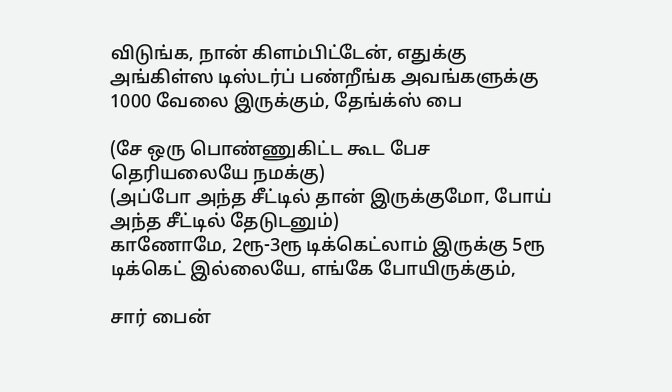விடுங்க, நான் கிளம்பிட்டேன், எதுக்கு அங்கிள்ஸ டிஸ்டர்ப் பண்றீங்க அவங்களுக்கு 1000 வேலை இருக்கும், தேங்க்ஸ் பை

(சே ஒரு பொண்ணுகிட்ட கூட பேச தெரியலையே நமக்கு)
(அப்போ அந்த சீட்டில் தான் இருக்குமோ, போய் அந்த சீட்டில் தேடுடனும்)
காணோமே, 2ரூ-3ரூ டிக்கெட்லாம் இருக்கு 5ரூ டிக்கெட் இல்லையே, எங்கே போயிருக்கும்,

சார் பைன்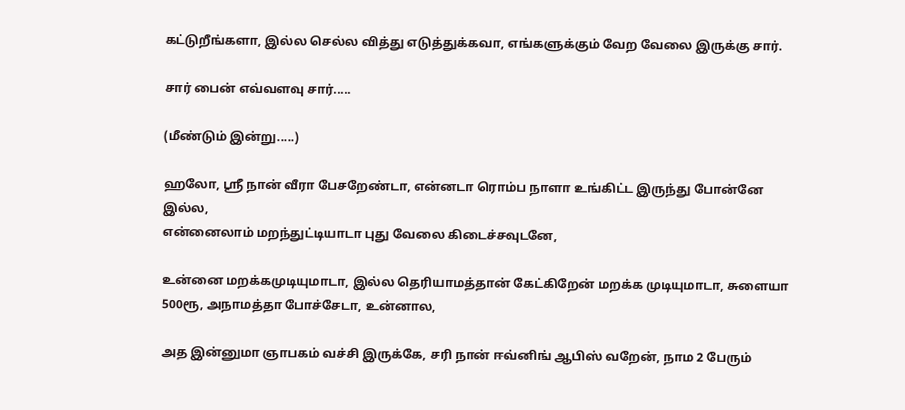கட்டுறீங்களா, இல்ல செல்ல வித்து எடுத்துக்கவா, எங்களுக்கும் வேற வேலை இருக்கு சார்.

சார் பைன் எவ்வளவு சார்.....

(மீண்டும் இன்று.....)

ஹலோ, ஸ்ரீ நான் வீரா பேசறேண்டா, என்னடா ரொம்ப நாளா உங்கிட்ட இருந்து போன்னே இல்ல,
என்னைலாம் மறந்துட்டியாடா புது வேலை கிடைச்சவுடனே,

உன்னை மறக்கமுடியுமாடா, இல்ல தெரியாமத்தான் கேட்கிறேன் மறக்க முடியுமாடா, சுளையா 500ரூ, அநாமத்தா போச்சேடா, உன்னால,

அத இன்னுமா ஞாபகம் வச்சி இருக்கே, சரி நான் ஈவ்னிங் ஆபிஸ் வறேன், நாம 2 பேரும்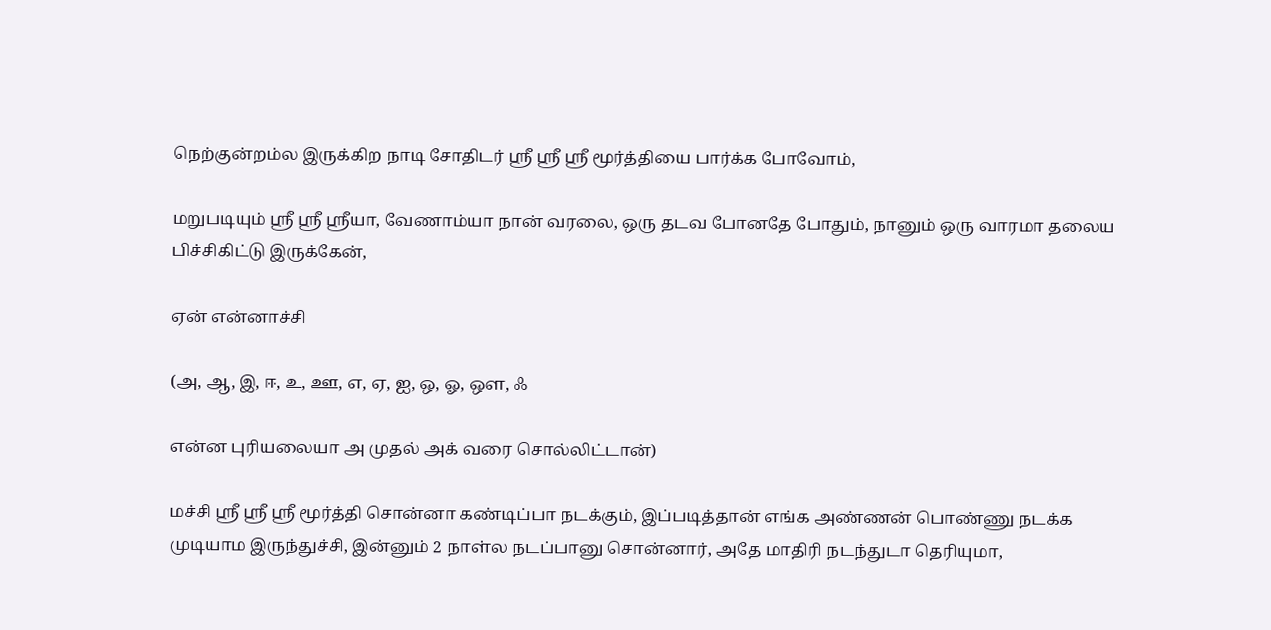நெற்குன்றம்ல இருக்கிற நாடி சோதிடர் ஸ்ரீ ஸ்ரீ ஸ்ரீ மூர்த்தியை பார்க்க போவோம்,

மறுபடியும் ஸ்ரீ ஸ்ரீ ஸ்ரீயா, வேணாம்யா நான் வரலை, ஒரு தடவ போனதே போதும், நானும் ஒரு வாரமா தலைய பிச்சிகிட்டு இருக்கேன்,

ஏன் என்னாச்சி

(அ, ஆ, இ, ஈ, உ, ஊ, எ, ஏ, ஐ, ஒ, ஓ, ஔ, ஃ

என்ன புரியலையா அ முதல் அக் வரை சொல்லிட்டான்)

மச்சி ஸ்ரீ ஸ்ரீ ஸ்ரீ மூர்த்தி சொன்னா கண்டிப்பா நடக்கும், இப்படித்தான் எங்க அண்ணன் பொண்ணு நடக்க முடியாம இருந்துச்சி, இன்னும் 2 நாள்ல நடப்பானு சொன்னார், அதே மாதிரி நடந்துடா தெரியுமா,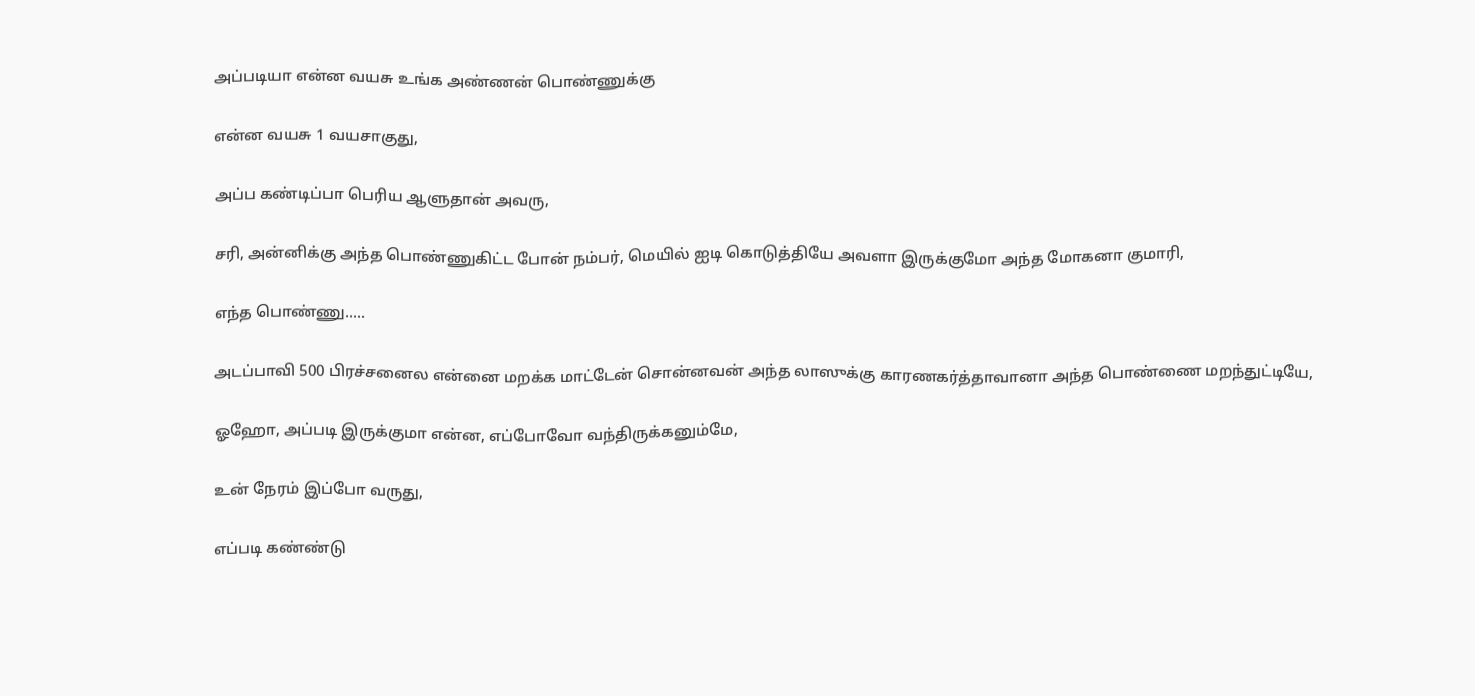அப்படியா என்ன வயசு உங்க அண்ணன் பொண்ணுக்கு

என்ன வயசு 1 வயசாகுது,

அப்ப கண்டிப்பா பெரிய ஆளுதான் அவரு,

சரி, அன்னிக்கு அந்த பொண்ணுகிட்ட போன் நம்பர், மெயில் ஐடி கொடுத்தியே அவளா இருக்குமோ அந்த மோகனா குமாரி,

எந்த பொண்ணு.....

அடப்பாவி 500 பிரச்சனைல என்னை மறக்க மாட்டேன் சொன்னவன் அந்த லாஸுக்கு காரணகர்த்தாவானா அந்த பொண்ணை மறந்துட்டியே,

ஓஹோ, அப்படி இருக்குமா என்ன, எப்போவோ வந்திருக்கனும்மே,

உன் நேரம் இப்போ வருது,

எப்படி கண்ண்டு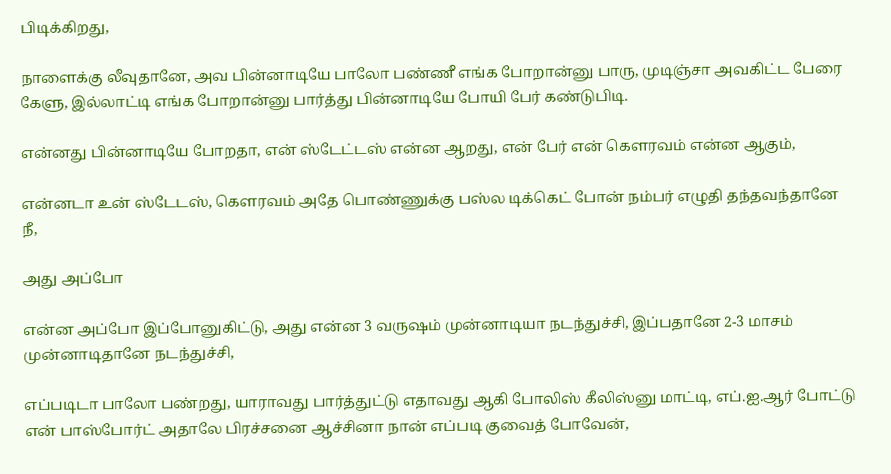பிடிக்கிறது,

நாளைக்கு லீவுதானே, அவ பின்னாடியே பாலோ பண்ணீ எங்க போறான்னு பாரு, முடிஞ்சா அவகிட்ட பேரை கேளு, இல்லாட்டி எங்க போறான்னு பார்த்து பின்னாடியே போயி பேர் கண்டுபிடி.

என்னது பின்னாடியே போறதா, என் ஸ்டேட்டஸ் என்ன ஆறது, என் பேர் என் கௌரவம் என்ன ஆகும்,

என்னடா உன் ஸ்டேடஸ், கௌரவம் அதே பொண்ணுக்கு பஸ்ல டிக்கெட் போன் நம்பர் எழுதி தந்தவந்தானே நீ,

அது அப்போ

என்ன அப்போ இப்போனுகிட்டு, அது என்ன 3 வருஷம் முன்னாடியா நடந்துச்சி, இப்பதானே 2-3 மாசம் முன்னாடிதானே நடந்துச்சி,

எப்படிடா பாலோ பண்றது, யாராவது பார்த்துட்டு எதாவது ஆகி போலிஸ் கீலிஸ்னு மாட்டி, எப்.ஐ.ஆர் போட்டு என் பாஸ்போர்ட் அதாலே பிரச்சனை ஆச்சினா நான் எப்படி குவைத் போவேன்,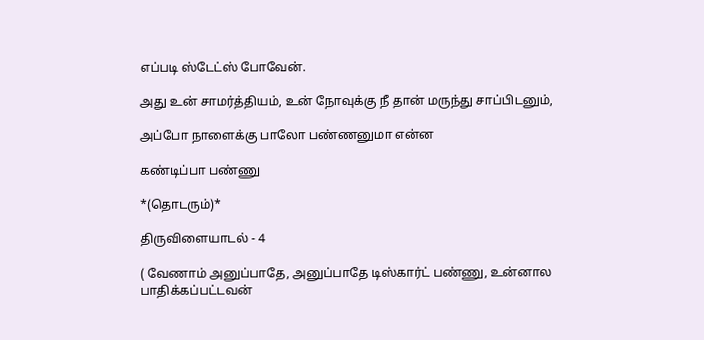எப்படி ஸ்டேட்ஸ் போவேன்.

அது உன் சாமர்த்தியம், உன் நோவுக்கு நீ தான் மருந்து சாப்பிடனும்,

அப்போ நாளைக்கு பாலோ பண்ணனுமா என்ன

கண்டிப்பா பண்ணு

*(தொடரும்)*

திருவிளையாடல் - 4

( வேணாம் அனுப்பாதே, அனுப்பாதே டிஸ்கார்ட் பண்ணு, உன்னால பாதிக்கப்பட்டவன்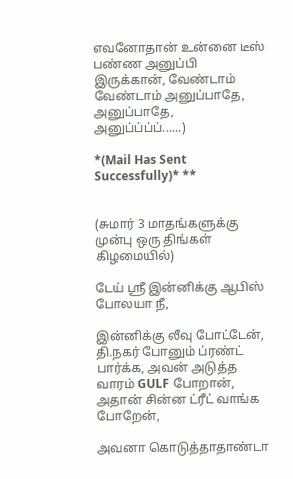எவனோதான் உன்னை டீஸ் பண்ண அனுப்பி இருக்கான், வேண்டாம் வேண்டாம் அனுப்பாதே, அனுப்பாதே, அனுப்ப்ப்ப்......)

*(Mail Has Sent Successfully)* **


(சுமார் 3 மாதங்களுக்கு முன்பு ஒரு திங்கள் கிழமையில்)

டேய் ஸ்ரீ இன்னிக்கு ஆபிஸ் போலயா நீ,

இன்னிக்கு லீவு போட்டேன், தி.நகர் போனும் ப்ரண்ட் பார்க்க, அவன் அடுத்த வாரம் GULF போறான், அதான் சின்ன ட்ரீட் வாங்க போறேன்,

அவனா கொடுத்தாதாண்டா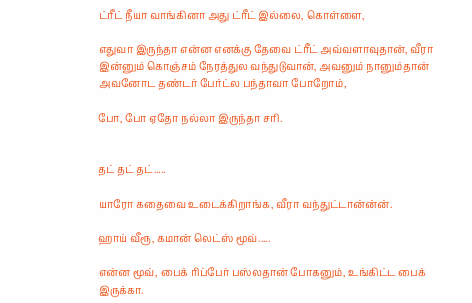ட்ரீட் நீயா வாங்கினா அது ட்ரீட் இல்லை, கொள்ளை,

எதுவா இருந்தா என்ன எனக்கு தேவை ட்ரீட் அவ்வளாவுதான், வீரா இன்னும் கொஞ்சம் நேரத்துல வந்துடுவான், அவனும் நானும்தான் அவனோட தண்டர் பேர்ட்ல பந்தாவா போறோம்,

போ, போ ஏதோ நல்லா இருந்தா சரி.


தட் தட் தட்.....

யாரோ கதைவை உடைக்கிறாங்க, வீரா வந்துட்டான்ன்ன்.

ஹாய் வீரூ, கமான் லெட்ஸ் மூவ்.....

என்ன மூவ், பைக் ரிப்பேர் பஸ்லதான் போகனும், உங்கிட்ட பைக் இருக்கா.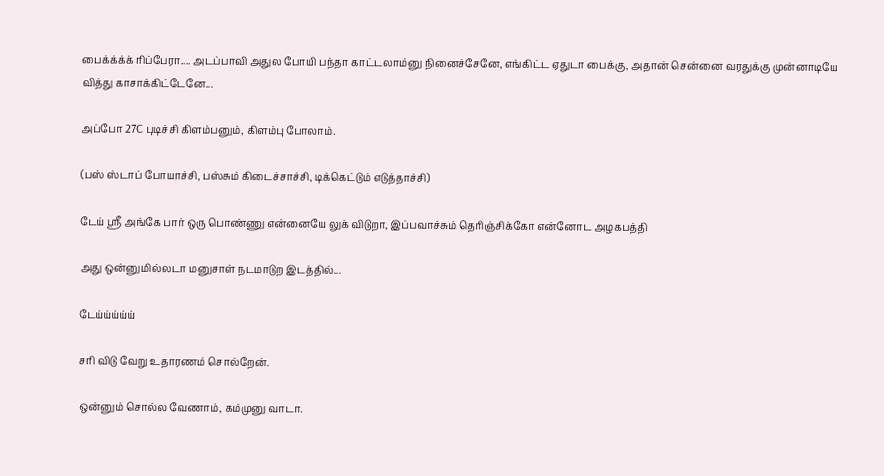பைக்க்க்க் ரிப்பேரா.... அடப்பாவி அதுல போயி பந்தா காட்டலாம்னு நினைச்சேனே, எங்கிட்ட ஏதுடா பைக்கு, அதான் சென்னை வரதுக்கு முன்னாடியே வித்து காசாக்கிட்டேனே...

அப்போ 27C புடிச்சி கிளம்பனும், கிளம்பு போலாம்.

(பஸ் ஸ்டாப் போயாச்சி, பஸ்சும் கிடைச்சாச்சி, டிக்கெட்டும் எடுத்தாச்சி)

டேய் ஸ்ரீ அங்கே பார் ஒரு பொண்ணு என்னையே லுக் விடுறா, இப்பவாச்சும் தெரிஞ்சிக்கோ என்னோட அழகபத்தி

அது ஒன்னுமில்லடா மனுசாள் நடமாடுற இடத்தில்...

டேய்ய்ய்ய்ய்

சரி விடு வேறு உதாரணம் சொல்றேன்.

ஒன்னும் சொல்ல வேணாம், கம்முனு வாடா.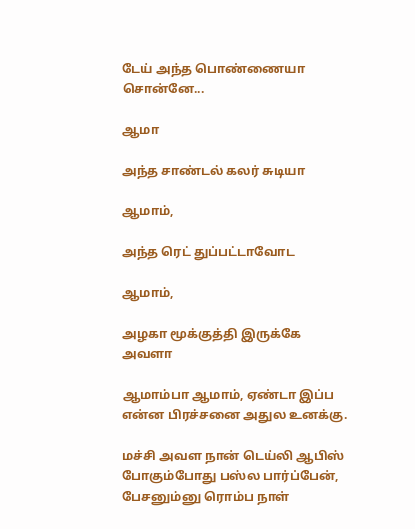டேய் அந்த பொண்ணையா சொன்னே...

ஆமா

அந்த சாண்டல் கலர் சுடியா

ஆமாம்,

அந்த ரெட் துப்பட்டாவோட

ஆமாம்,

அழகா மூக்குத்தி இருக்கே அவளா

ஆமாம்பா ஆமாம், ஏண்டா இப்ப என்ன பிரச்சனை அதுல உனக்கு.

மச்சி அவள நான் டெய்லி ஆபிஸ் போகும்போது பஸ்ல பார்ப்பேன், பேசனும்னு ரொம்ப நாள்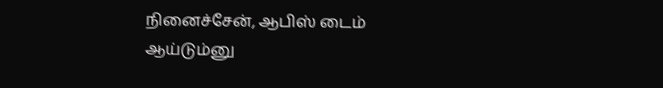நினைச்சேன், ஆபிஸ் டைம் ஆய்டும்னு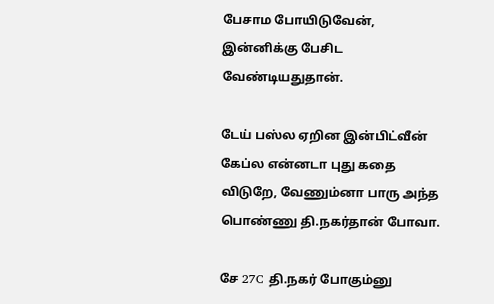பேசாம போயிடுவேன், இன்னிக்கு பேசிட வேண்டியதுதான்.

டேய் பஸ்ல ஏறின இன்பிட்வீன் கேப்ல என்னடா புது கதை விடுறே, வேணும்னா பாரு அந்த பொண்ணு தி.நகர்தான் போவா.

சே 27C தி.நகர் போகும்னு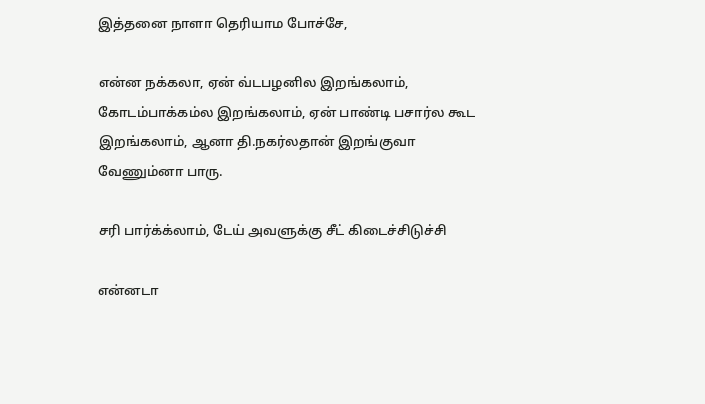இத்தனை நாளா தெரியாம போச்சே,

என்ன நக்கலா, ஏன் வ்டபழனில இறங்கலாம், கோடம்பாக்கம்ல இறங்கலாம், ஏன் பாண்டி பசார்ல கூட இறங்கலாம், ஆனா தி.நகர்லதான் இறங்குவா வேணும்னா பாரு.

சரி பார்க்க்லாம், டேய் அவளுக்கு சீட் கிடைச்சிடுச்சி

என்னடா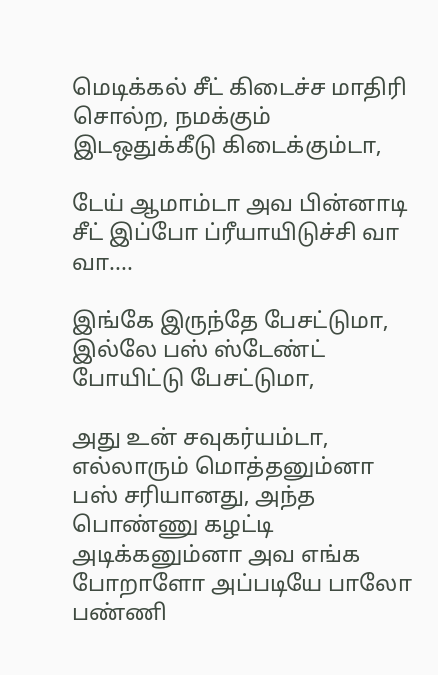மெடிக்கல் சீட் கிடைச்ச மாதிரி சொல்ற, நமக்கும் இடஒதுக்கீடு கிடைக்கும்டா,

டேய் ஆமாம்டா அவ பின்னாடி சீட் இப்போ ப்ரீயாயிடுச்சி வா வா....

இங்கே இருந்தே பேசட்டுமா, இல்லே பஸ் ஸ்டேண்ட் போயிட்டு பேசட்டுமா,

அது உன் சவுகர்யம்டா, எல்லாரும் மொத்தனும்னா பஸ் சரியானது, அந்த பொண்ணு கழட்டி அடிக்கனும்னா அவ எங்க போறாளோ அப்படியே பாலோ பண்ணி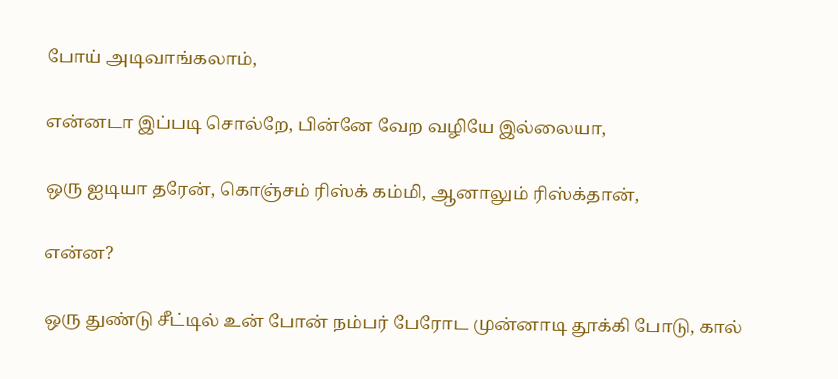போய் அடிவாங்கலாம்,

என்னடா இப்படி சொல்றே, பின்னே வேற வழியே இல்லையா,

ஒரு ஐடியா தரேன், கொஞ்சம் ரிஸ்க் கம்மி, ஆனாலும் ரிஸ்க்தான்,

என்ன?

ஒரு துண்டு சீட்டில் உன் போன் நம்பர் பேரோட முன்னாடி தூக்கி போடு, கால்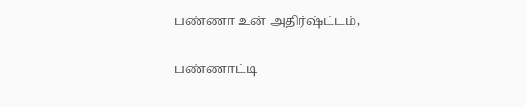பண்ணா உன் அதிர்ஷ்ட்டம்,

பண்ணாட்டி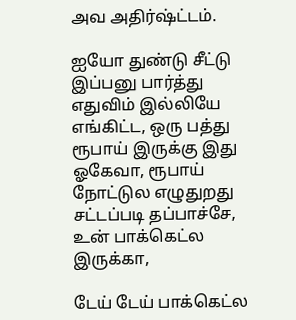அவ அதிர்ஷ்ட்டம்.

ஐயோ துண்டு சீட்டு இப்பனு பார்த்து எதுவிம் இல்லியே எங்கிட்ட, ஒரு பத்து ரூபாய் இருக்கு இது ஓகேவா, ரூபாய் நோட்டுல எழுதுறது சட்டப்படி தப்பாச்சே, உன் பாக்கெட்ல இருக்கா,

டேய் டேய் பாக்கெட்ல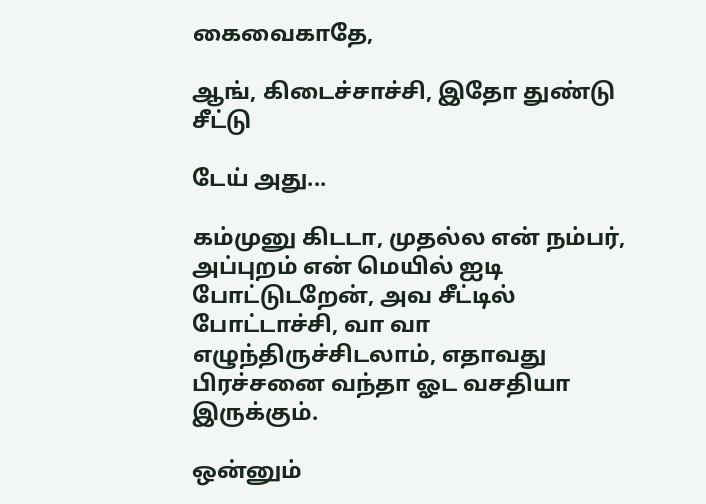கைவைகாதே,

ஆங், கிடைச்சாச்சி, இதோ துண்டு சீட்டு

டேய் அது...

கம்முனு கிடடா, முதல்ல என் நம்பர், அப்புறம் என் மெயில் ஐடி போட்டுடறேன், அவ சீட்டில் போட்டாச்சி, வா வா எழுந்திருச்சிடலாம், எதாவது பிரச்சனை வந்தா ஓட வசதியா இருக்கும்.

ஒன்னும்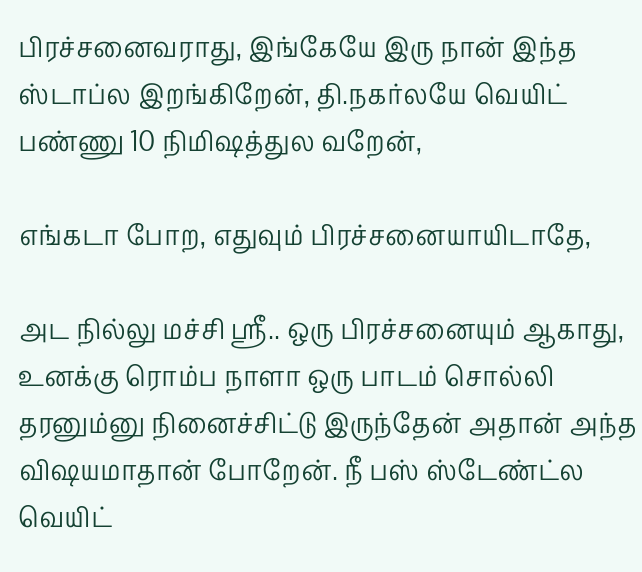பிரச்சனைவராது, இங்கேயே இரு நான் இந்த ஸ்டாப்ல இறங்கிறேன், தி.நகர்லயே வெயிட்
பண்ணு 10 நிமிஷத்துல வறேன்,

எங்கடா போற, எதுவும் பிரச்சனையாயிடாதே,

அட நில்லு மச்சி ஸ்ரீ.. ஒரு பிரச்சனையும் ஆகாது, உனக்கு ரொம்ப நாளா ஒரு பாடம் சொல்லி தரனும்னு நினைச்சிட்டு இருந்தேன் அதான் அந்த விஷயமாதான் போறேன். நீ பஸ் ஸ்டேண்ட்ல வெயிட்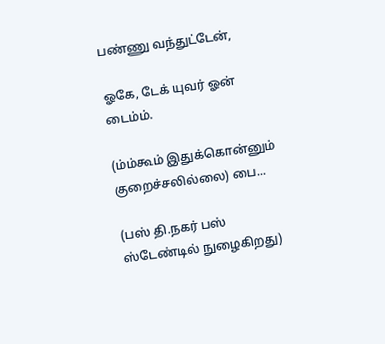பண்ணு வந்துட்டேன்,

ஓகே, டேக் யுவர் ஓன் டைம்ம்.

(ம்ம்கூம் இதுக்கொன்னும் குறைச்சலில்லை) பை...

(பஸ் தி.நகர் பஸ் ஸ்டேண்டில் நுழைகிறது)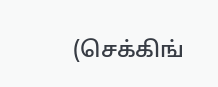(செக்கிங்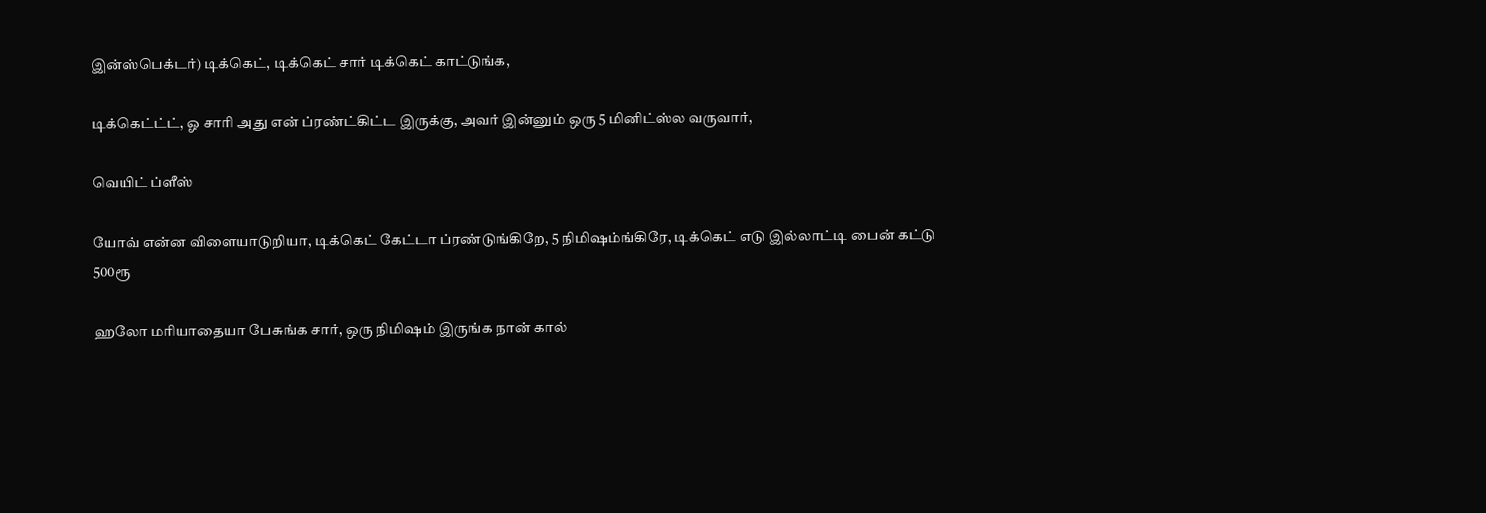இன்ஸ்பெக்டர்) டிக்கெட், டிக்கெட் சார் டிக்கெட் காட்டுங்க,

டிக்கெட்ட்ட், ஓ சாரி அது என் ப்ரண்ட்கிட்ட இருக்கு, அவர் இன்னும் ஒரு 5 மினிட்ஸ்ல வருவார்,

வெயிட் ப்ளீஸ்

யோவ் என்ன விளையாடுறியா, டிக்கெட் கேட்டா ப்ரண்டுங்கிறே, 5 நிமிஷம்ங்கிரே, டிக்கெட் எடு இல்லாட்டி பைன் கட்டு 500ரூ

ஹலோ மரியாதையா பேசுங்க சார், ஒரு நிமிஷம் இருங்க நான் கால்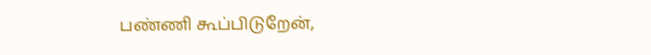பண்ணி கூப்பிடுறேன்,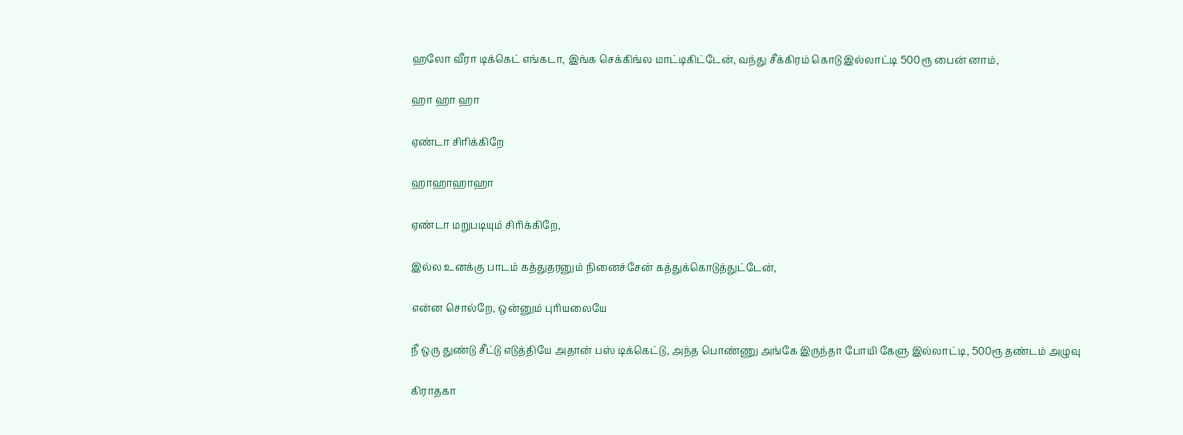ஹலோ வீரா டிக்கெட் எங்கடா, இங்க செக்கிங்ல மாட்டிகிட்டேன், வந்து சீக்கிரம் கொடு இல்லாட்டி 500ரூ பைன் னாம்,

ஹா ஹா ஹா

ஏண்டா சிரிக்கிறே

ஹாஹாஹாஹா

ஏண்டா மறுபடியும் சிரிக்கிறே,

இல்ல உனக்கு பாடம் கத்துதரனும் நினைச்சேன் கத்துக்கொடுத்துட்டேன்,

என்ன சொல்றே, ஒன்னும் புரியலையே

நீ ஒரு துண்டு சீட்டு எடுத்தியே அதான் பஸ் டிக்கெட்டு, அந்த பொண்ணு அங்கே இருந்தா போயி கேளு இல்லாட்டி, 500ரூ தண்டம் அழுவு

கிராதகா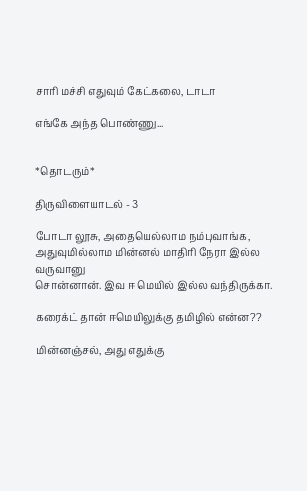சாரி மச்சி எதுவும் கேட்கலை, டாடா

எங்கே அந்த பொண்ணு...


*தொடரும்*

திருவிளையாடல் - 3

போடா லூசு, அதையெல்லாம நம்புவாங்க, அதுவுமில்லாம மின்னல் மாதிரி நேரா இல்ல வருவானு
சொன்னான். இவ ஈ மெயில் இல்ல வந்திருக்கா.

கரைக்ட் தான் ஈமெயிலுக்கு தமிழில் என்ன??

மின்னஞ்சல், அது எதுக்கு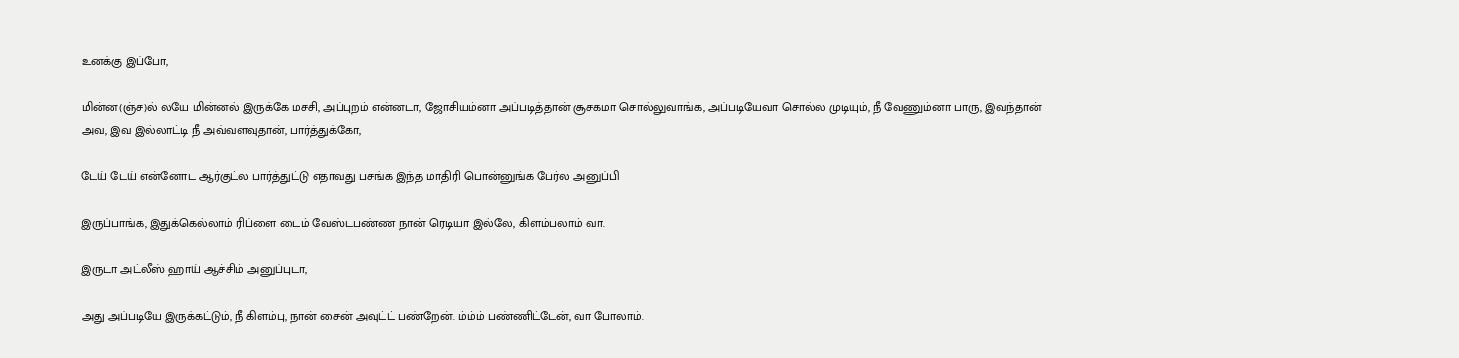உனக்கு இப்போ,

மின்ன(ஞ்ச)ல் லயே மின்னல் இருக்கே மசசி, அப்புறம் என்னடா, ஜோசியம்னா அப்படித்தான் சூசகமா சொல்லுவாங்க, அப்படியேவா சொல்ல முடியும், நீ வேணும்னா பாரு, இவந்தான் அவ, இவ இல்லாட்டி நீ அவ்வளவுதான், பார்த்துக்கோ,

டேய் டேய் என்னோட ஆர்குட்ல பார்த்துட்டு எதாவது பசங்க இந்த மாதிரி பொன்னுங்க பேர்ல அனுப்பி

இருப்பாங்க, இதுக்கெல்லாம் ரிப்ளை டைம் வேஸ்டபண்ண நான் ரெடியா இல்லே, கிளம்பலாம் வா.

இருடா அட்லீஸ் ஹாய் ஆச்சிம் அனுப்புடா,

அது அப்படியே இருக்கட்டும், நீ கிளம்பு, நான் சைன் அவுட்ட் பண்றேன். ம்ம்ம் பண்ணிட்டேன், வா போலாம்.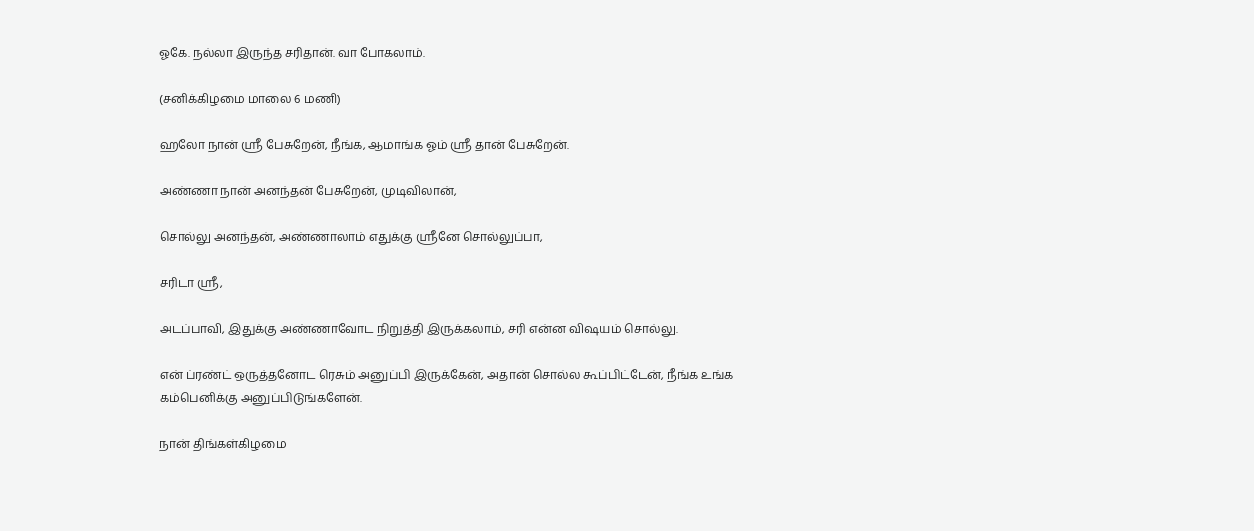ஓகே. நல்லா இருந்த சரிதான். வா போகலாம்.

(சனிக்கிழமை மாலை 6 மணி)

ஹலோ நான் ஸ்ரீ பேசுறேன், நீங்க, ஆமாங்க ஓம் ஸ்ரீ தான் பேசுறேன்.

அண்ணா நான் அனந்தன் பேசுறேன், முடிவிலான்,

சொல்லு அனந்தன், அண்ணாலாம் எதுக்கு ஸ்ரீனே சொல்லுப்பா,

சரிடா ஸ்ரீ,

அடப்பாவி, இதுக்கு அண்ணாவோட நிறுத்தி இருக்கலாம், சரி என்ன விஷயம் சொல்லு.

என் ப்ரண்ட் ஒருத்தனோட ரெசும் அனுப்பி இருக்கேன், அதான் சொல்ல கூப்பிட்டேன், நீங்க உங்க
கம்பெனிக்கு அனுப்பிடுங்களேன்.

நான் திங்கள்கிழமை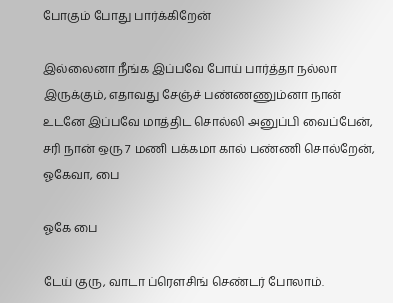போகும் போது பார்க்கிறேன்

இல்லைனா நீங்க இப்பவே போய் பார்த்தா நல்லா இருக்கும், எதாவது சேஞ்ச் பண்ணணும்னா நான் உடனே இப்பவே மாத்திட சொல்லி அனுப்பி வைப்பேன், சரி நான் ஒரு 7 மணி பக்கமா கால் பண்ணி சொல்றேன், ஓகேவா, பை

ஓகே பை

டேய் குரு, வாடா ப்ரௌசிங் செண்டர் போலாம்.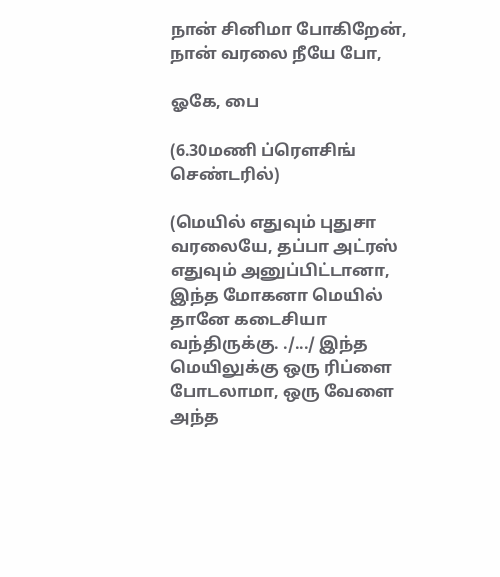நான் சினிமா போகிறேன், நான் வரலை நீயே போ,

ஓகே, பை

(6.30மணி ப்ரௌசிங் செண்டரில்)

(மெயில் எதுவும் புதுசா வரலையே, தப்பா அட்ரஸ் எதுவும் அனுப்பிட்டானா, இந்த மோகனா மெயில் தானே கடைசியா வந்திருக்கு. ./.../ இந்த மெயிலுக்கு ஒரு ரிப்ளை போடலாமா, ஒரு வேளை அந்த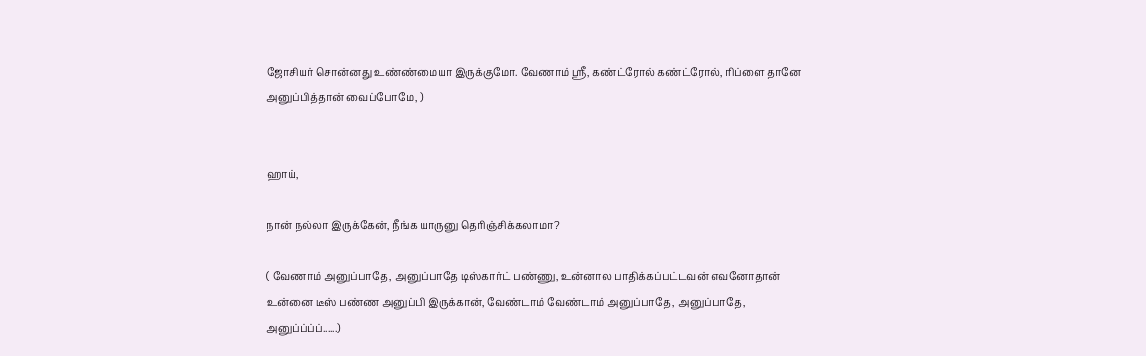ஜோசியர் சொன்னது உண்ண்மையா இருக்குமோ. வேணாம் ஸ்ரீ, கண்ட்ரோல் கண்ட்ரோல், ரிப்ளை தானே அனுப்பித்தான் வைப்போமே, )


ஹாய்,

நான் நல்லா இருக்கேன், நீங்க யாருனு தெரிஞ்சிக்கலாமா?

( வேணாம் அனுப்பாதே, அனுப்பாதே டிஸ்கார்ட் பண்ணு, உன்னால பாதிக்கப்பட்டவன் எவனோதான் உன்னை டீஸ் பண்ண அனுப்பி இருக்கான், வேண்டாம் வேண்டாம் அனுப்பாதே, அனுப்பாதே, அனுப்ப்ப்ப்......)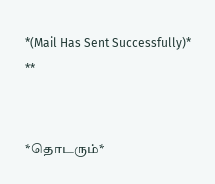*(Mail Has Sent Successfully)* **


*தொடரும்*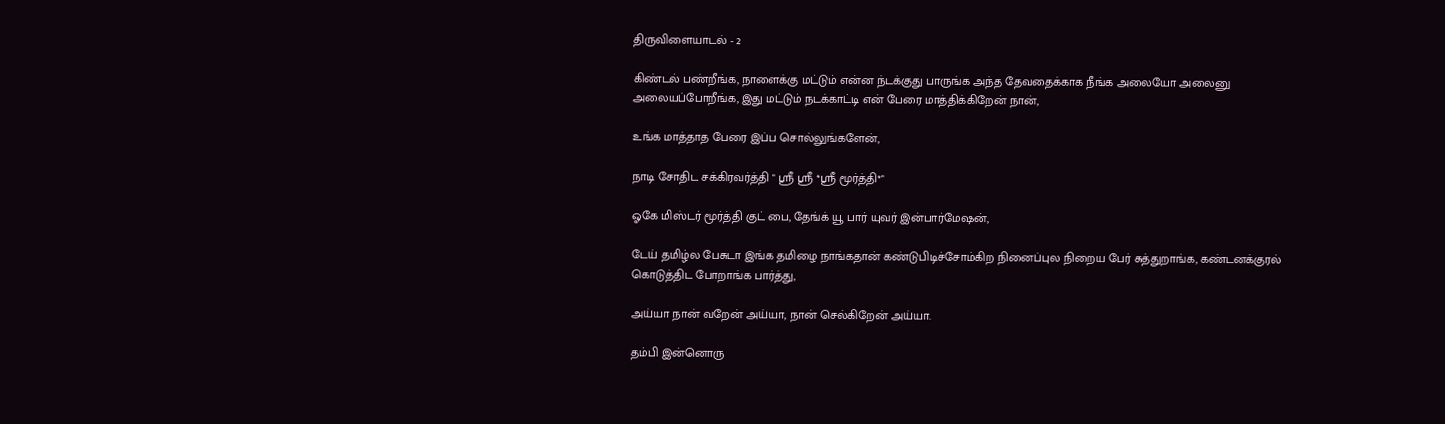திருவிளையாடல் - 2

கிண்டல் பண்றீங்க, நாளைக்கு மட்டும் என்ன ந்டக்குது பாருங்க அந்த தேவதைக்காக நீங்க அலையோ அலைனு அலையப்போறீங்க, இது மட்டும் நடக்காட்டி என் பேரை மாத்திக்கிறேன் நான்,

உங்க மாத்தாத பேரை இப்ப சொல்லுங்களேன்,

நாடி சோதிட சக்கிரவர்த்தி " ஸ்ரீ ஸ்ரீ *ஸ்ரீ மூர்த்தி*"

ஓகே மிஸ்டர் மூர்த்தி குட் பை, தேங்க் யூ பார் யுவர் இன்பார்மேஷன்,

டேய் தமிழ்ல பேசுடா இங்க தமிழை நாங்கதான் கண்டுபிடிச்சோம்கிற நினைப்புல நிறைய பேர் சுத்துறாங்க, கண்டனக்குரல் கொடுத்திட போறாங்க பார்த்து,

அய்யா நான் வறேன் அய்யா, நான் செல்கிறேன் அய்யா.

தம்பி இன்னொரு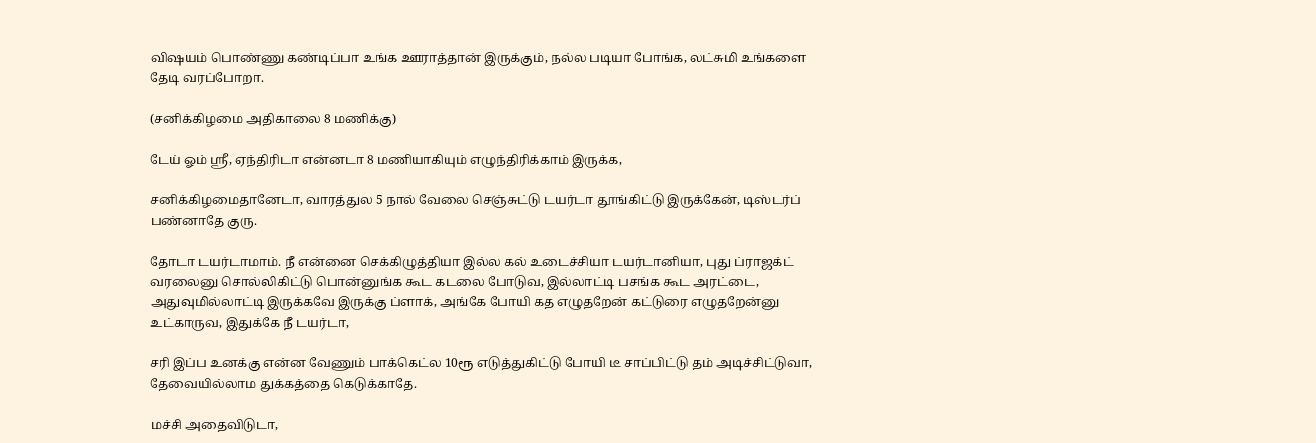விஷயம் பொண்ணு கண்டிப்பா உங்க ஊராத்தான் இருக்கும், நல்ல படியா போங்க, லட்சுமி உங்களை தேடி வரப்போறா.

(சனிக்கிழமை அதிகாலை 8 மணிக்கு)

டேய் ஓம் ஸ்ரீ, ஏந்திரிடா என்னடா 8 மணியாகியும் எழுந்திரிக்காம் இருக்க,

சனிக்கிழமைதானேடா, வாரத்துல 5 நால் வேலை செஞ்சுட்டு டயர்டா தூங்கிட்டு இருக்கேன், டிஸ்டர்ப் பண்னாதே குரு.

தோடா டயர்டாமாம். நீ என்னை செக்கிழுத்தியா இல்ல கல் உடைச்சியா டயர்டானியா, புது ப்ராஜக்ட் வரலைனு சொல்லிகிட்டு பொன்னுங்க கூட கடலை போடுவ, இல்லாட்டி பசங்க கூட அரட்டை, அதுவுமில்லாட்டி இருக்கவே இருக்கு ப்ளாக், அங்கே போயி கத எழுதறேன் கட்டுரை எழுதறேன்னு உட்காருவ, இதுக்கே நீ டயர்டா,

சரி இப்ப உனக்கு என்ன வேணும் பாக்கெட்ல 10ரூ எடுத்துகிட்டு போயி டீ சாப்பிட்டு தம் அடிச்சிட்டுவா, தேவையில்லாம துக்கத்தை கெடுக்காதே.

மச்சி அதைவிடுடா,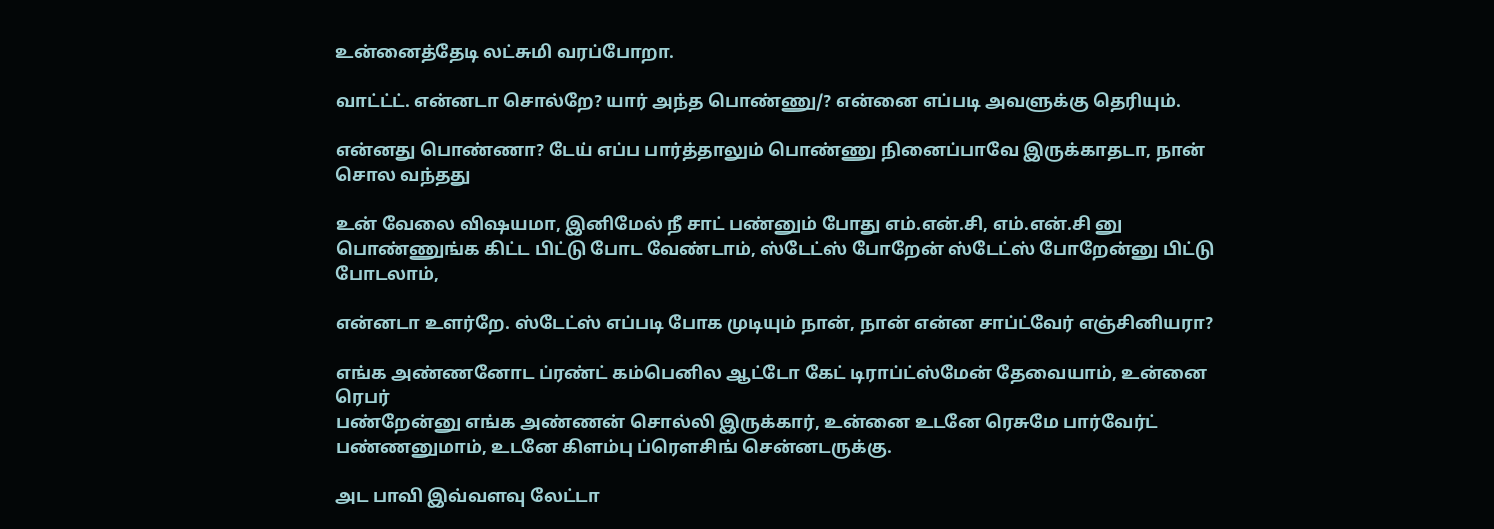உன்னைத்தேடி லட்சுமி வரப்போறா.

வாட்ட்ட். என்னடா சொல்றே? யார் அந்த பொண்ணு/? என்னை எப்படி அவளுக்கு தெரியும்.

என்னது பொண்ணா? டேய் எப்ப பார்த்தாலும் பொண்ணு நினைப்பாவே இருக்காதடா, நான் சொல வந்தது

உன் வேலை விஷயமா, இனிமேல் நீ சாட் பண்னும் போது எம்.என்.சி, எம்.என்.சி னு பொண்ணுங்க கிட்ட பிட்டு போட வேண்டாம், ஸ்டேட்ஸ் போறேன் ஸ்டேட்ஸ் போறேன்னு பிட்டு போடலாம்,

என்னடா உளர்றே. ஸ்டேட்ஸ் எப்படி போக முடியும் நான், நான் என்ன சாப்ட்வேர் எஞ்சினியரா?

எங்க அண்ணனோட ப்ரண்ட் கம்பெனில ஆட்டோ கேட் டிராப்ட்ஸ்மேன் தேவையாம், உன்னை ரெபர்
பண்றேன்னு எங்க அண்ணன் சொல்லி இருக்கார், உன்னை உடனே ரெசுமே பார்வேர்ட் பண்ணனுமாம், உடனே கிளம்பு ப்ரௌசிங் சென்னடருக்கு.

அட பாவி இவ்வளவு லேட்டா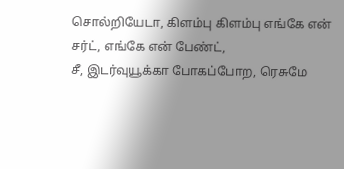சொல்றியேடா, கிளம்பு கிளம்பு எங்கே என் சர்ட், எங்கே என் பேண்ட்,
சீ, இடர்வுயூக்கா போகப்போற, ரெசுமே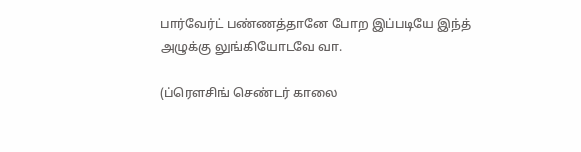பார்வேர்ட் பண்ணத்தானே போற இப்படியே இந்த் அழுக்கு லுங்கியோடவே வா.

(ப்ரௌசிங் செண்டர் காலை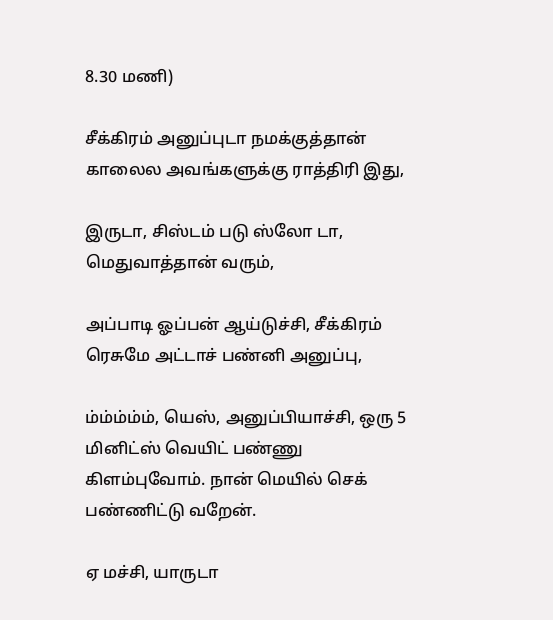8.30 மணி)

சீக்கிரம் அனுப்புடா நமக்குத்தான் காலைல அவங்களுக்கு ராத்திரி இது,

இருடா, சிஸ்டம் படு ஸ்லோ டா, மெதுவாத்தான் வரும்,

அப்பாடி ஓப்பன் ஆய்டுச்சி, சீக்கிரம் ரெசுமே அட்டாச் பண்னி அனுப்பு,

ம்ம்ம்ம்ம், யெஸ், அனுப்பியாச்சி, ஒரு 5 மினிட்ஸ் வெயிட் பண்ணு கிளம்புவோம். நான் மெயில் செக் பண்ணிட்டு வறேன்.

ஏ மச்சி, யாருடா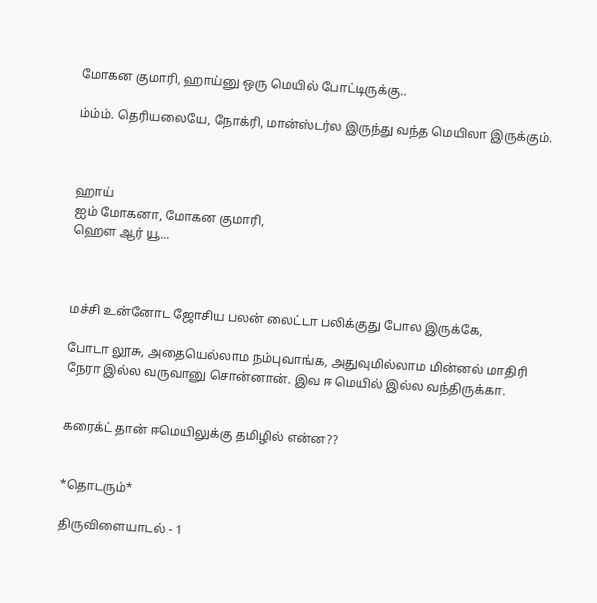மோகன குமாரி, ஹாய்னு ஒரு மெயில் போட்டிருக்கு..

ம்ம்ம். தெரியலையே, நோக்ரி, மான்ஸ்டர்ல இருந்து வந்த மெயிலா இருக்கும்.



ஹாய்
ஐம் மோகனா, மோகன குமாரி,
ஹௌ ஆர் யூ...



மச்சி உன்னோட ஜோசிய பலன் லைட்டா பலிக்குது போல இருக்கே,

போடா லூசு, அதையெல்லாம நம்புவாங்க, அதுவுமில்லாம மின்னல் மாதிரி நேரா இல்ல வருவானு சொன்னான். இவ ஈ மெயில் இல்ல வந்திருக்கா.


கரைக்ட் தான் ஈமெயிலுக்கு தமிழில் என்ன??


*தொடரும்*

திருவிளையாடல் - 1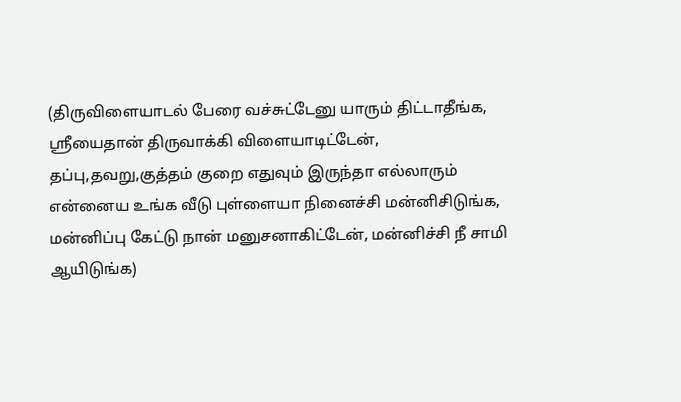(திருவிளையாடல் பேரை வச்சுட்டேனு யாரும் திட்டாதீங்க, ஸ்ரீயைதான் திருவாக்கி விளையாடிட்டேன், தப்பு,தவறு,குத்தம் குறை எதுவும் இருந்தா எல்லாரும் என்னைய உங்க வீடு புள்ளையா நினைச்சி மன்னிசிடுங்க, மன்னிப்பு கேட்டு நான் மனுசனாகிட்டேன், மன்னிச்சி நீ சாமி ஆயிடுங்க)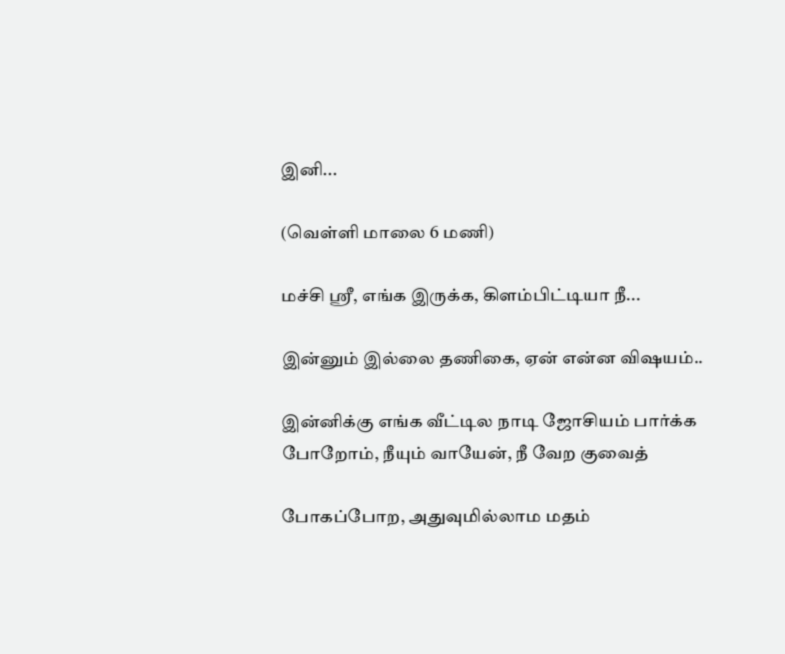இனி...

(வெள்ளி மாலை 6 மணி)

மச்சி ஸ்ரீ, எங்க இருக்க, கிளம்பிட்டியா நீ...

இன்னும் இல்லை தணிகை, ஏன் என்ன விஷயம்..

இன்னிக்கு எங்க வீட்டில நாடி ஜோசியம் பார்க்க போறோம், நீயும் வாயேன், நீ வேற குவைத்

போகப்போற, அதுவுமில்லாம மதம்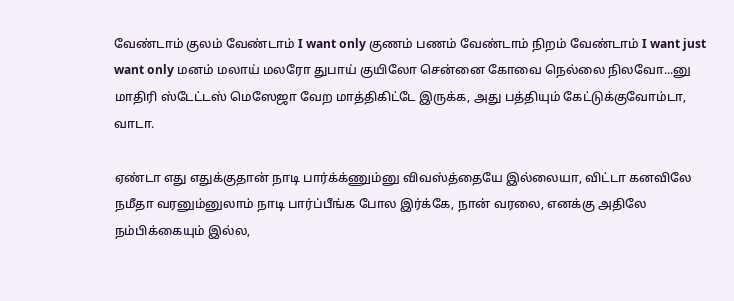வேண்டாம் குலம் வேண்டாம் I want only குணம் பணம் வேண்டாம் நிறம் வேண்டாம் I want just want only மனம் மலாய் மலரோ துபாய் குயிலோ சென்னை கோவை நெல்லை நிலவோ...னு மாதிரி ஸ்டேட்டஸ் மெஸேஜா வேற மாத்திகிட்டே இருக்க, அது பத்தியும் கேட்டுக்குவோம்டா, வாடா.

ஏண்டா எது எதுக்குதான் நாடி பார்க்க்ணும்னு விவஸ்த்தையே இல்லையா, விட்டா கனவிலே நமீதா வரனும்னுலாம் நாடி பார்ப்பீங்க போல இர்க்கே, நான் வரலை, எனக்கு அதிலே நம்பிக்கையும் இல்ல,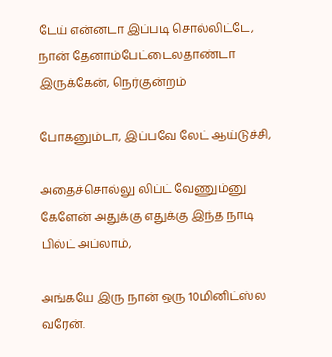டேய் என்னடா இப்படி சொல்லிட்டே, நான் தேனாம்பேட்டைலதாண்டா இருக்கேன், நெர்குன்றம்

போகனும்டா, இப்பவே லேட் ஆய்டுச்சி,

அதைச்சொல்லு லிப்ட் வேணும்னு கேளேன் அதுக்கு எதுக்கு இந்த நாடி பில்ட் அப்லாம்,

அங்கயே இரு நான் ஒரு 10மினிட்ஸ்ல வரேன்.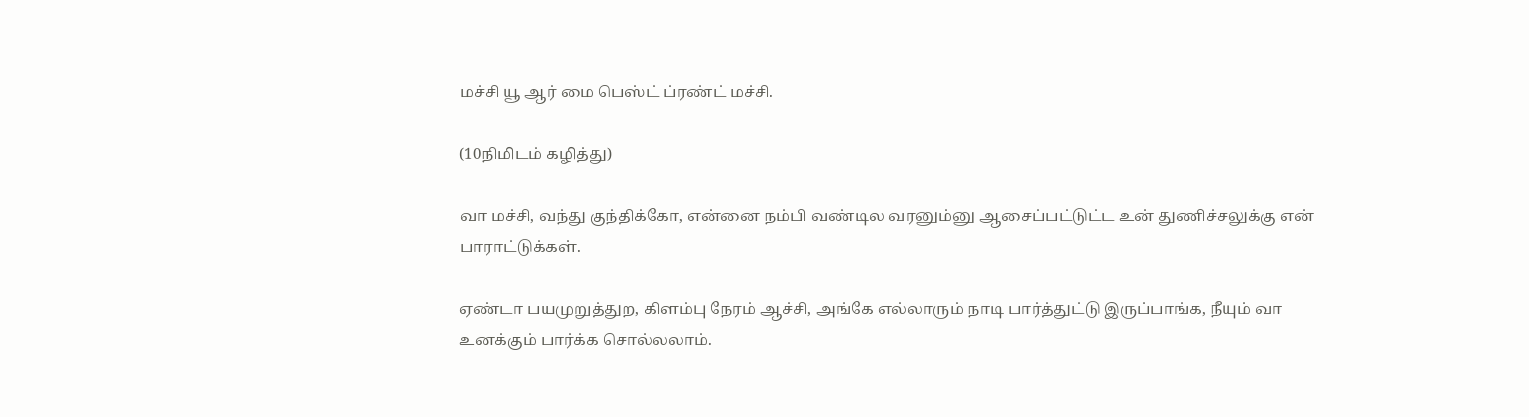மச்சி யூ ஆர் மை பெஸ்ட் ப்ரண்ட் மச்சி.

(10நிமிடம் கழித்து)

வா மச்சி, வந்து குந்திக்கோ, என்னை நம்பி வண்டில வரனும்னு ஆசைப்பட்டுட்ட உன் துணிச்சலுக்கு என் பாராட்டுக்கள்.

ஏண்டா பயமுறுத்துற, கிளம்பு நேரம் ஆச்சி, அங்கே எல்லாரும் நாடி பார்த்துட்டு இருப்பாங்க, நீயும் வா உனக்கும் பார்க்க சொல்லலாம்.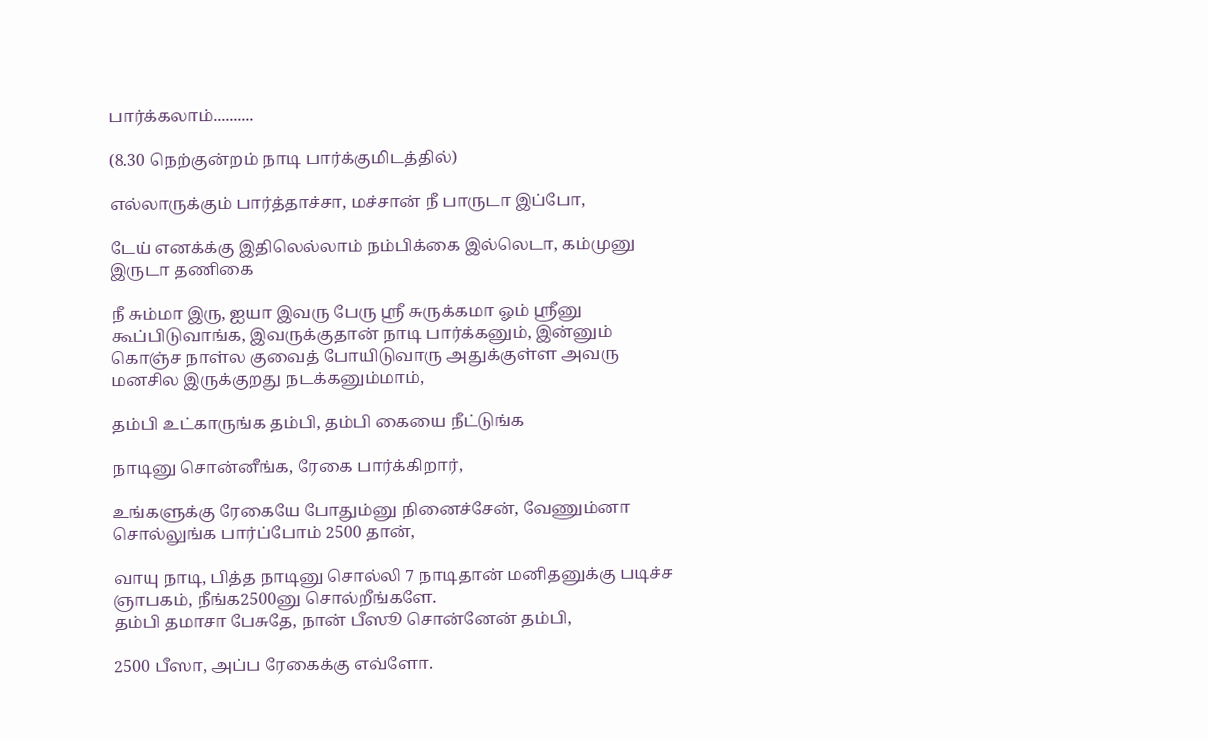பார்க்கலாம்..........

(8.30 நெற்குன்றம் நாடி பார்க்குமிடத்தில்)

எல்லாருக்கும் பார்த்தாச்சா, மச்சான் நீ பாருடா இப்போ,

டேய் எனக்க்கு இதிலெல்லாம் நம்பிக்கை இல்லெடா, கம்முனு இருடா தணிகை

நீ சும்மா இரு, ஐயா இவரு பேரு ஸ்ரீ சுருக்கமா ஓம் ஸ்ரீனு கூப்பிடுவாங்க, இவருக்குதான் நாடி பார்க்கனும், இன்னும் கொஞ்ச நாள்ல குவைத் போயிடுவாரு அதுக்குள்ள அவரு மனசில இருக்குறது நடக்கனும்மாம்,

தம்பி உட்காருங்க தம்பி, தம்பி கையை நீட்டுங்க

நாடினு சொன்னீங்க, ரேகை பார்க்கிறார்,

உங்களுக்கு ரேகையே போதும்னு நினைச்சேன், வேணும்னா சொல்லுங்க பார்ப்போம் 2500 தான்,

வாயு நாடி, பித்த நாடினு சொல்லி 7 நாடிதான் மனிதனுக்கு படிச்ச ஞாபகம், நீங்க2500னு சொல்றீங்களே.
தம்பி தமாசா பேசுதே, நான் பீஸூ சொன்னேன் தம்பி,

2500 பீஸா, அப்ப ரேகைக்கு எவ்ளோ.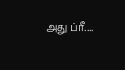அது ப்ரீ....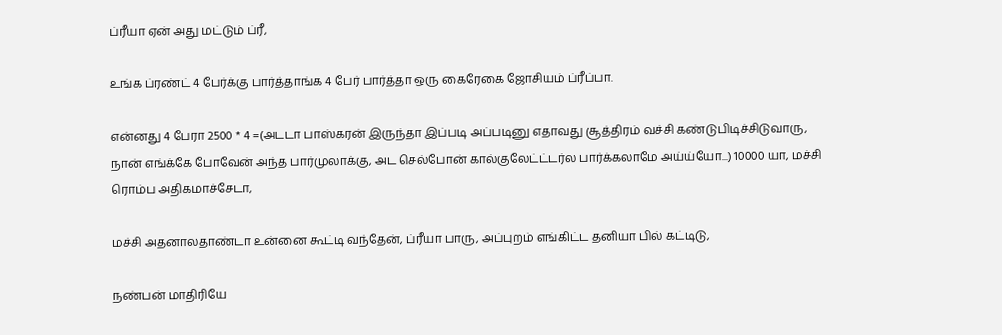ப்ரீயா ஏன் அது மட்டும் ப்ரீ,

உங்க ப்ரண்ட் 4 பேர்க்கு பார்த்தாங்க 4 பேர் பார்த்தா ஒரு கைரேகை ஜோசியம் ப்ரீப்பா.

என்னது 4 பேரா 2500 * 4 =(அடடா பாஸ்கரன் இருந்தா இப்படி அப்படினு எதாவது சூத்திரம் வச்சி கண்டுபிடிச்சிடுவாரு, நான் எங்க்கே போவேன் அந்த பார்முலாக்கு, அட செல்போன் கால்குலேட்ட்டர்ல பார்க்கலாமே அய்ய்யோ...) 10000 யா, மச்சி ரொம்ப அதிகமாச்சேடா,

மச்சி அதனாலதாண்டா உன்னை கூட்டி வந்தேன், ப்ரீயா பாரு, அப்புறம் எங்கிட்ட தனியா பில் கட்டிடு,

நண்பன் மாதிரியே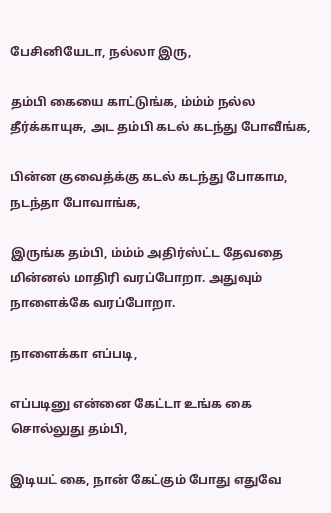பேசினியேடா, நல்லா இரு,

தம்பி கையை காட்டுங்க, ம்ம்ம் நல்ல தீர்க்காயுசு, அட தம்பி கடல் கடந்து போவீங்க,

பின்ன குவைத்க்கு கடல் கடந்து போகாம, நடந்தா போவாங்க,

இருங்க தம்பி, ம்ம்ம் அதிர்ஸ்ட்ட தேவதை மின்னல் மாதிரி வரப்போறா. அதுவும் நாளைக்கே வரப்போறா.

நாளைக்கா எப்படி,

எப்படினு என்னை கேட்டா உங்க கை சொல்லுது தம்பி,

இடியட் கை, நான் கேட்கும் போது எதுவே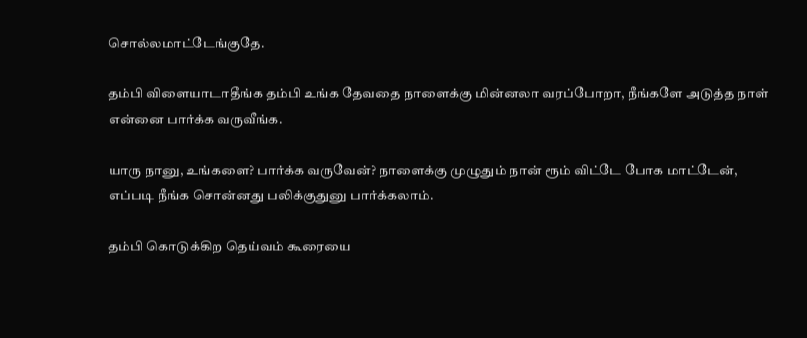சொல்லமாட்டேங்குதே.

தம்பி விளையாடாதீங்க தம்பி உங்க தேவதை நாளைக்கு மின்னலா வரப்போறா, நீங்களே அடுத்த நாள் என்னை பார்க்க வருவீங்க.

யாரு நானு, உங்களை? பார்க்க வருவேன்? நாளைக்கு முழுதும் நான் ரூம் விட்டே போக மாட்டேன்,
எப்படி நீங்க சொன்னது பலிக்குதுனு பார்க்கலாம்.

தம்பி கொடுக்கிற தெய்வம் கூரையை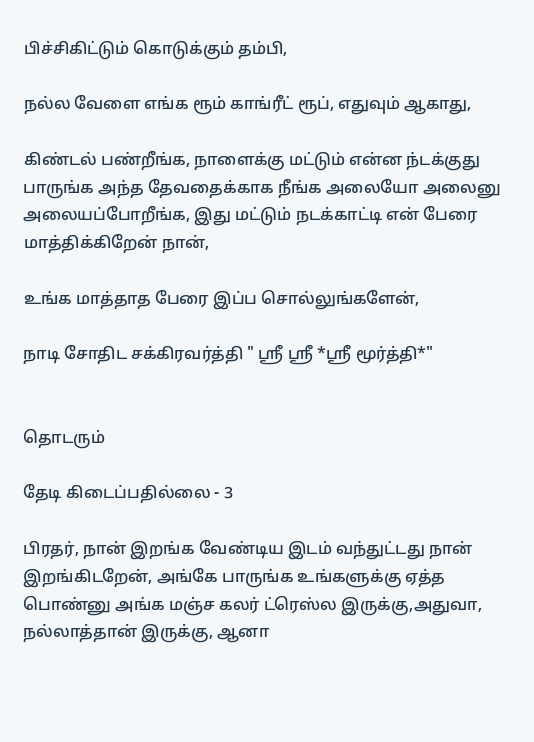பிச்சிகிட்டும் கொடுக்கும் தம்பி,

நல்ல வேளை எங்க ரூம் காங்ரீட் ரூப், எதுவும் ஆகாது,

கிண்டல் பண்றீங்க, நாளைக்கு மட்டும் என்ன ந்டக்குது பாருங்க அந்த தேவதைக்காக நீங்க அலையோ அலைனு அலையப்போறீங்க, இது மட்டும் நடக்காட்டி என் பேரை மாத்திக்கிறேன் நான்,

உங்க மாத்தாத பேரை இப்ப சொல்லுங்களேன்,

நாடி சோதிட சக்கிரவர்த்தி " ஸ்ரீ ஸ்ரீ *ஸ்ரீ மூர்த்தி*"


தொடரும்

தேடி கிடைப்பதில்லை - 3

பிரதர், நான் இறங்க வேண்டிய இடம் வந்துட்டது நான் இறங்கிடறேன், அங்கே பாருங்க உங்களுக்கு ஏத்த பொண்னு அங்க மஞ்ச கலர் ட்ரெஸ்ல இருக்கு,அதுவா, நல்லாத்தான் இருக்கு, ஆனா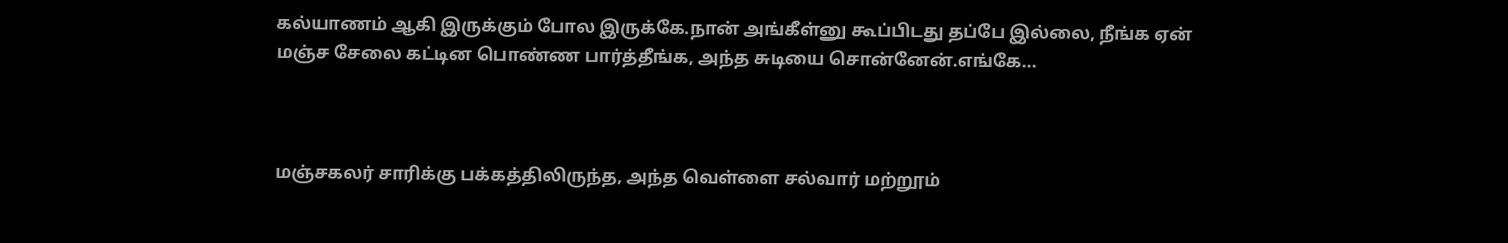கல்யாணம் ஆகி இருக்கும் போல இருக்கே.நான் அங்கீள்னு கூப்பிடது தப்பே இல்லை, நீங்க ஏன் மஞ்ச சேலை கட்டின பொண்ண பார்த்தீங்க, அந்த சுடியை சொன்னேன்.எங்கே...



மஞ்சகலர் சாரிக்கு பக்கத்திலிருந்த, அந்த வெள்ளை சல்வார் மற்றூம்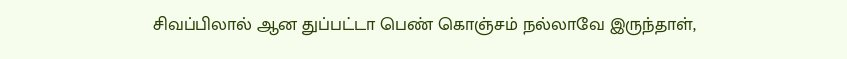சிவப்பிலால் ஆன துப்பட்டா பெண் கொஞ்சம் நல்லாவே இருந்தாள்,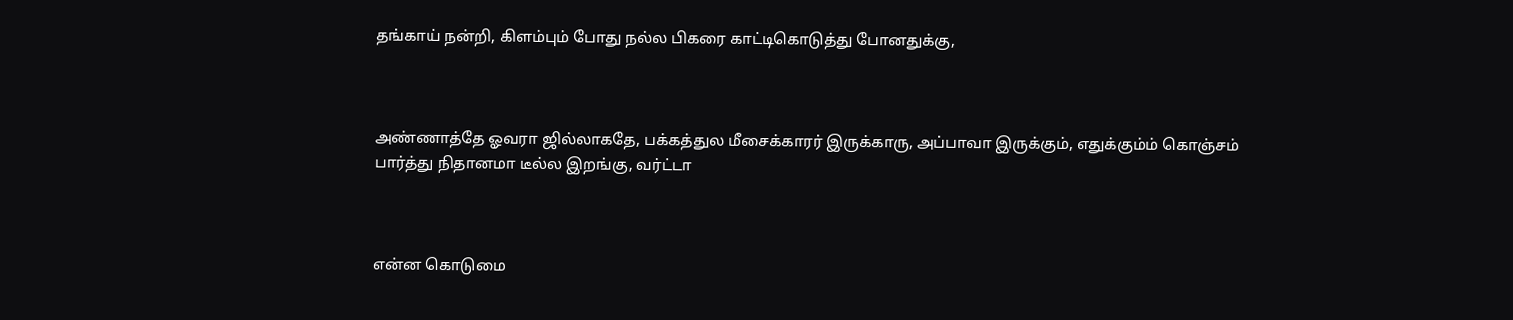தங்காய் நன்றி, கிளம்பும் போது நல்ல பிகரை காட்டிகொடுத்து போனதுக்கு,



அண்ணாத்தே ஓவரா ஜில்லாகதே, பக்கத்துல மீசைக்காரர் இருக்காரு, அப்பாவா இருக்கும், எதுக்கும்ம் கொஞ்சம் பார்த்து நிதானமா டீல்ல இறங்கு, வர்ட்டா



என்ன கொடுமை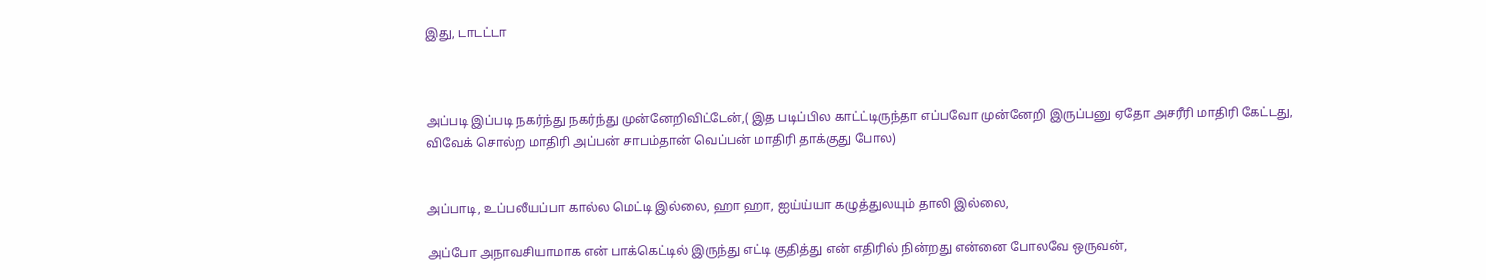இது, டாடட்டா



அப்படி இப்படி நகர்ந்து நகர்ந்து முன்னேறிவிட்டேன்,( இத படிப்பில காட்ட்டிருந்தா எப்பவோ முன்னேறி இருப்பனு ஏதோ அசரீரி மாதிரி கேட்டது, விவேக் சொல்ற மாதிரி அப்பன் சாபம்தான் வெப்பன் மாதிரி தாக்குது போல)


அப்பாடி, உப்பலீயப்பா கால்ல மெட்டி இல்லை, ஹா ஹா, ஐய்ய்யா கழுத்துலயும் தாலி இல்லை,

அப்போ அநாவசியாமாக என் பாக்கெட்டில் இருந்து எட்டி குதித்து என் எதிரில் நின்றது என்னை போலவே ஒருவன்,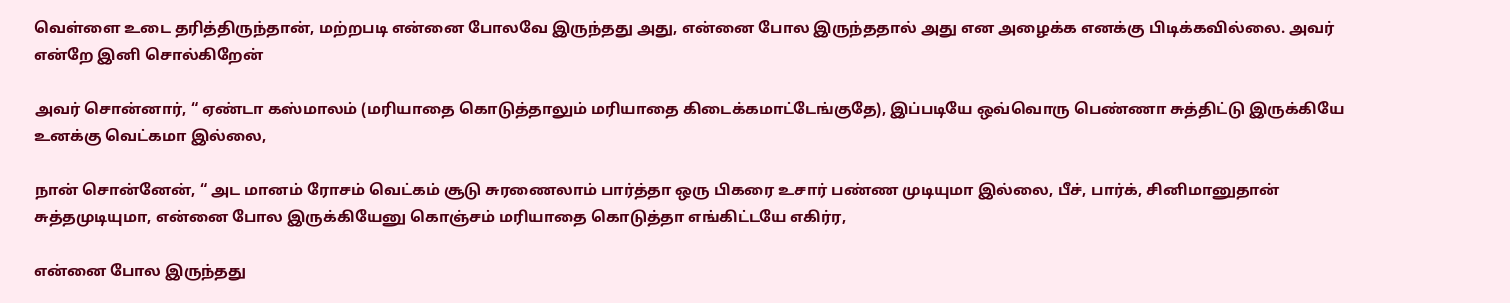வெள்ளை உடை தரித்திருந்தான், மற்றபடி என்னை போலவே இருந்தது அது, என்னை போல இருந்ததால் அது என அழைக்க எனக்கு பிடிக்கவில்லை. அவர் என்றே இனி சொல்கிறேன்

அவர் சொன்னார், “ ஏண்டா கஸ்மாலம் (மரியாதை கொடுத்தாலும் மரியாதை கிடைக்கமாட்டேங்குதே), இப்படியே ஒவ்வொரு பெண்ணா சுத்திட்டு இருக்கியே உனக்கு வெட்கமா இல்லை,

நான் சொன்னேன், “ அட மானம் ரோசம் வெட்கம் சூடு சுரணைலாம் பார்த்தா ஒரு பிகரை உசார் பண்ண முடியுமா இல்லை, பீச், பார்க், சினிமானுதான் சுத்தமுடியுமா, என்னை போல இருக்கியேனு கொஞ்சம் மரியாதை கொடுத்தா எங்கிட்டயே எகிர்ர,

என்னை போல இருந்தது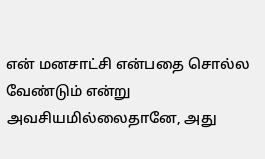என் மனசாட்சி என்பதை சொல்ல வேண்டும் என்று அவசியமில்லைதானே, அது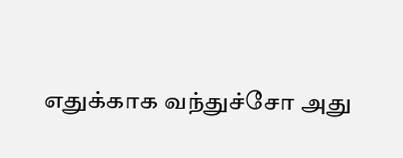எதுக்காக வந்துச்சோ அது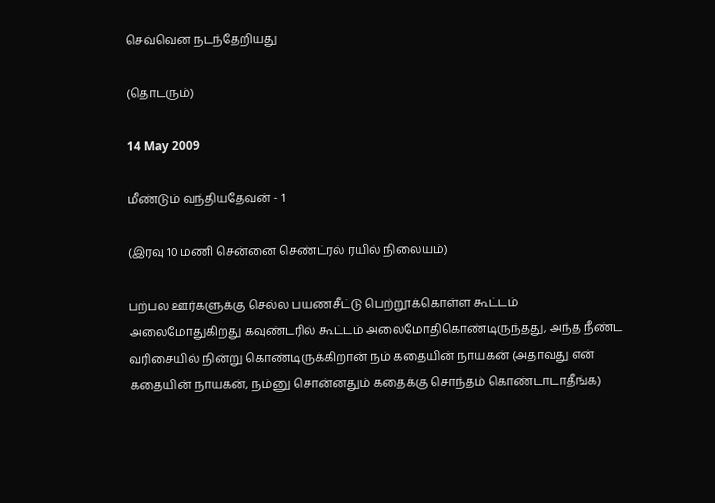செவ்வென நடந்தேறியது

(தொடரும்)

14 May 2009

மீண்டும் வந்தியதேவன் - 1

(இரவு 10 மணி சென்னை செண்ட்ரல் ரயில் நிலையம்)

பற்பல ஊர்களுக்கு செல்ல பயணசீட்டு பெற்றூக்கொள்ள கூட்டம் அலைமோதுகிறது கவுண்டரில் கூட்டம் அலைமோதிகொண்டிருந்தது, அந்த நீண்ட வரிசையில் நின்று கொண்டிருக்கிறான் நம் கதையின் நாயகன் (அதாவது என் கதையின் நாயகன், நம்னு சொன்னதும் கதைக்கு சொந்தம் கொண்டாடாதீங்க)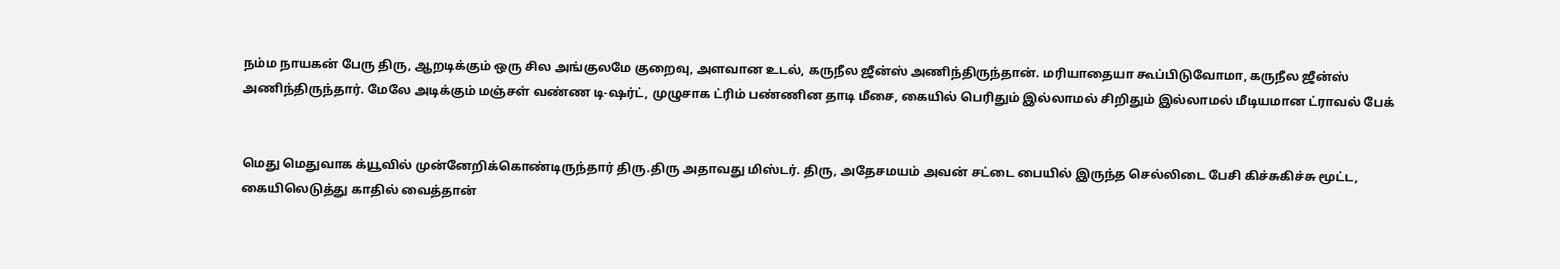நம்ம நாயகன் பேரு திரு, ஆறடிக்கும் ஒரு சில அங்குலமே குறைவு, அளவான உடல், கருநீல ஜீன்ஸ் அணிந்திருந்தான். மரியாதையா கூப்பிடுவோமா, கருநீல ஜீன்ஸ் அணிந்திருந்தார். மேலே அடிக்கும் மஞ்சள் வண்ண டி-ஷர்ட், முழுசாக ட்ரிம் பண்ணின தாடி மீசை, கையில் பெரிதும் இல்லாமல் சிறிதும் இல்லாமல் மீடியமான ட்ராவல் பேக்


மெது மெதுவாக க்யூவில் முன்னேறிக்கொண்டிருந்தார் திரு.திரு அதாவது மிஸ்டர். திரு, அதேசமயம் அவன் சட்டை பையில் இருந்த செல்லிடை பேசி கிச்சுகிச்சு மூட்ட, கையிலெடுத்து காதில் வைத்தான்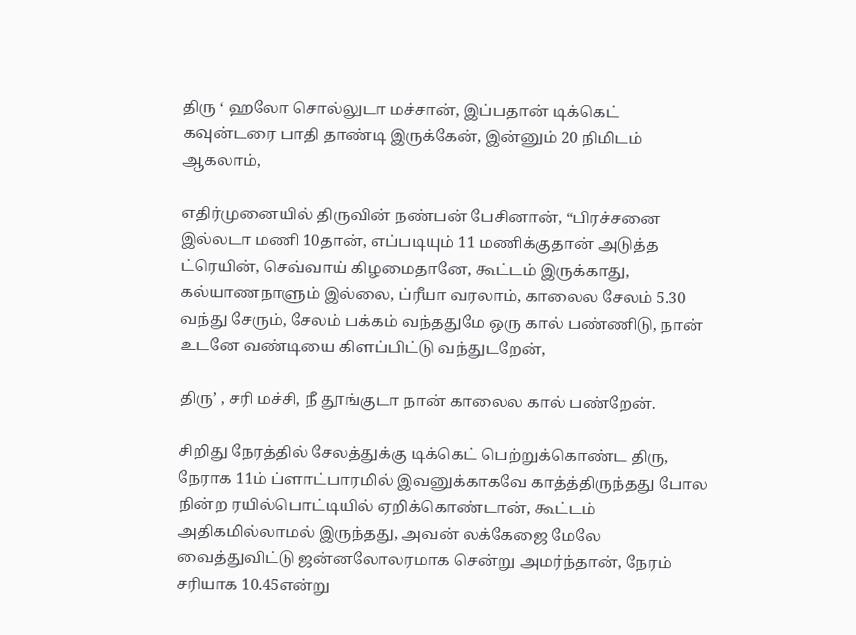திரு ‘ ஹலோ சொல்லுடா மச்சான், இப்பதான் டிக்கெட் கவுன்டரை பாதி தாண்டி இருக்கேன், இன்னும் 20 நிமிடம் ஆகலாம்,

எதிர்முனையில் திருவின் நண்பன் பேசினான், “பிரச்சனை இல்லடா மணி 10தான், எப்படியும் 11 மணிக்குதான் அடுத்த ட்ரெயின், செவ்வாய் கிழமைதானே, கூட்டம் இருக்காது, கல்யாணநாளும் இல்லை, ப்ரீயா வரலாம், காலைல சேலம் 5.30 வந்து சேரும், சேலம் பக்கம் வந்ததுமே ஒரு கால் பண்ணிடு, நான் உடனே வண்டியை கிளப்பிட்டு வந்துடறேன்,

திரு’ , சரி மச்சி, நீ தூங்குடா நான் காலைல கால் பண்றேன்.

சிறிது நேரத்தில் சேலத்துக்கு டிக்கெட் பெற்றுக்கொண்ட திரு, நேராக 11ம் ப்ளாட்பாரமில் இவனுக்காகவே காத்த்திருந்தது போல நின்ற ரயில்பொட்டியில் ஏறிக்கொண்டான், கூட்டம் அதிகமில்லாமல் இருந்தது, அவன் லக்கேஜை மேலே வைத்துவிட்டு ஜன்னலோலரமாக சென்று அமர்ந்தான், நேரம் சரியாக 10.45என்று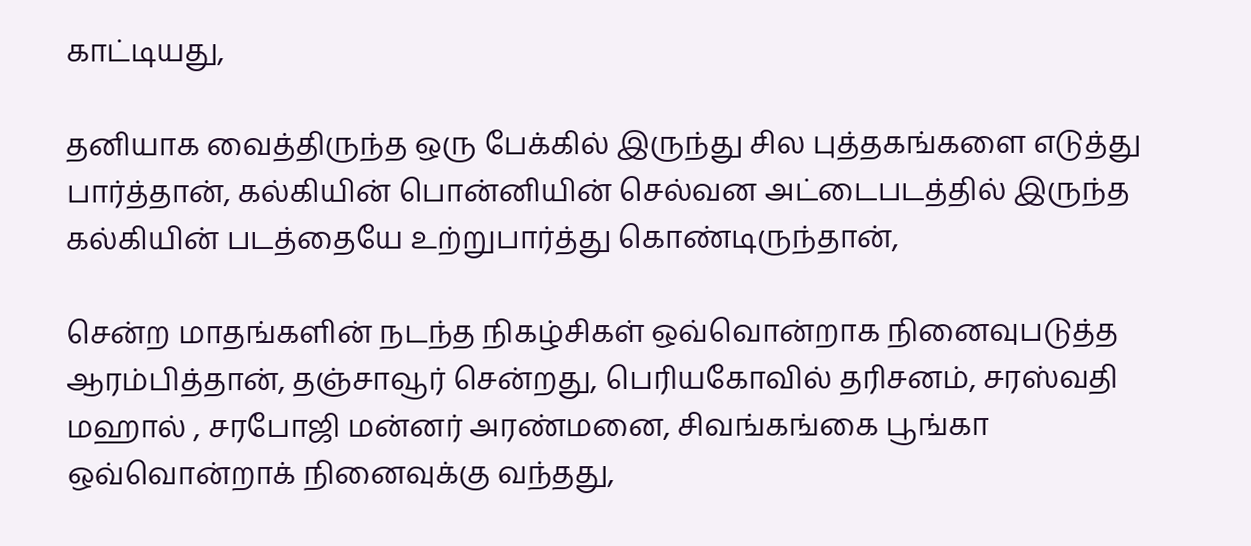காட்டியது,

தனியாக வைத்திருந்த ஒரு பேக்கில் இருந்து சில புத்தகங்களை எடுத்து பார்த்தான், கல்கியின் பொன்னியின் செல்வன அட்டைபடத்தில் இருந்த கல்கியின் படத்தையே உற்றுபார்த்து கொண்டிருந்தான்,

சென்ற மாதங்களின் நடந்த நிகழ்சிகள் ஒவ்வொன்றாக நினைவுபடுத்த ஆரம்பித்தான், தஞ்சாவூர் சென்றது, பெரியகோவில் தரிசனம், சரஸ்வதி மஹால் , சரபோஜி மன்னர் அரண்மனை, சிவங்கங்கை பூங்கா ஒவ்வொன்றாக் நினைவுக்கு வந்தது,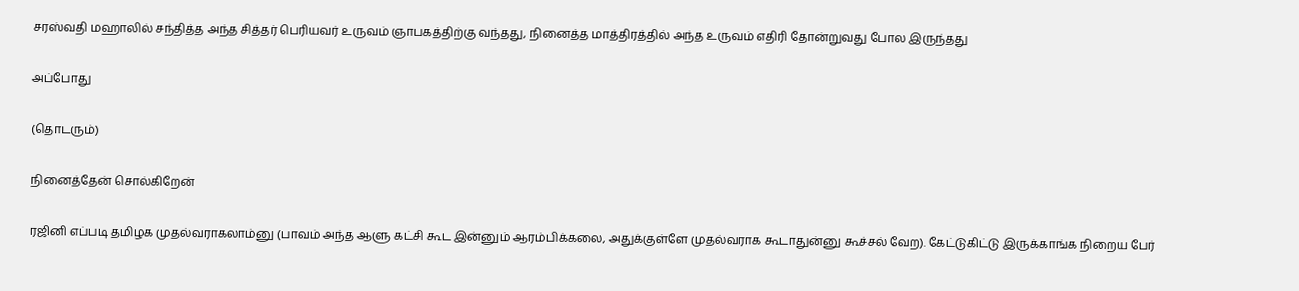சரஸ்வதி மஹாலில் சந்தித்த அந்த சித்தர் பெரியவர் உருவம் ஞாபகத்திற்கு வந்தது, நினைத்த மாத்திரத்தில் அந்த உருவம் எதிரி தோன்றுவது போல இருந்தது

அப்போது

(தொடரும்)

நினைத்தேன் சொல்கிறேன்

ரஜினி எப்படி தமிழக முதல்வராகலாம்னு (பாவம் அந்த ஆளு கட்சி கூட இன்னும் ஆரம்பிக்கலை, அதுக்குள்ளே முதல்வராக கூடாதுன்னு கூச்சல் வேற). கேட்டுகிட்டு இருக்காங்க நிறைய பேர்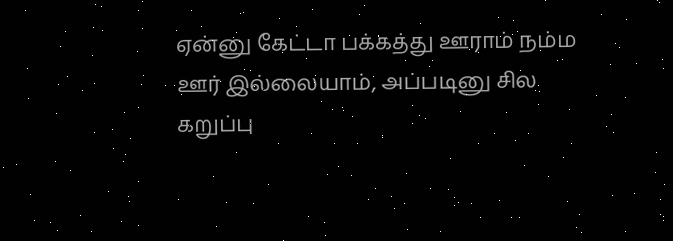ஏன்னு கேட்டா பக்கத்து ஊராம் நம்ம ஊர் இல்லையாம், அப்படினு சில கறுப்பு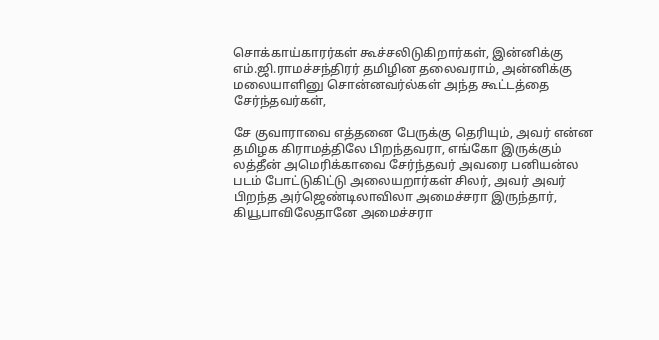சொக்காய்காரர்கள் கூச்சலிடுகிறார்கள், இன்னிக்கு எம்.ஜி.ராமச்சந்திரர் தமிழின தலைவராம், அன்னிக்கு மலையாளினு சொன்னவர்ல்கள் அந்த கூட்டத்தை சேர்ந்தவர்கள்,

சே குவாராவை எத்தனை பேருக்கு தெரியும், அவர் என்ன தமிழக கிராமத்திலே பிறந்தவரா, எங்கோ இருக்கும் லத்தீன் அமெரிக்காவை சேர்ந்தவர் அவரை பனியன்ல படம் போட்டுகிட்டு அலையறார்கள் சிலர், அவர் அவர் பிறந்த அர்ஜெண்டிலாவிலா அமைச்சரா இருந்தார், கியூபாவிலேதானே அமைச்சரா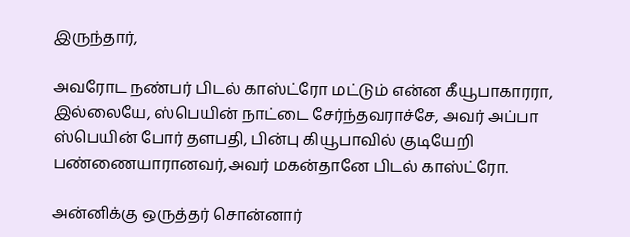இருந்தார்,

அவரோட நண்பர் பிடல் காஸ்ட்ரோ மட்டும் என்ன கீயூபாகாரரா, இல்லையே, ஸ்பெயின் நாட்டை சேர்ந்தவராச்சே, அவர் அப்பா ஸ்பெயின் போர் தளபதி, பின்பு கியூபாவில் குடியேறி பண்ணையாரானவர்,அவர் மகன்தானே பிடல் காஸ்ட்ரோ.

அன்னிக்கு ஒருத்தர் சொன்னார்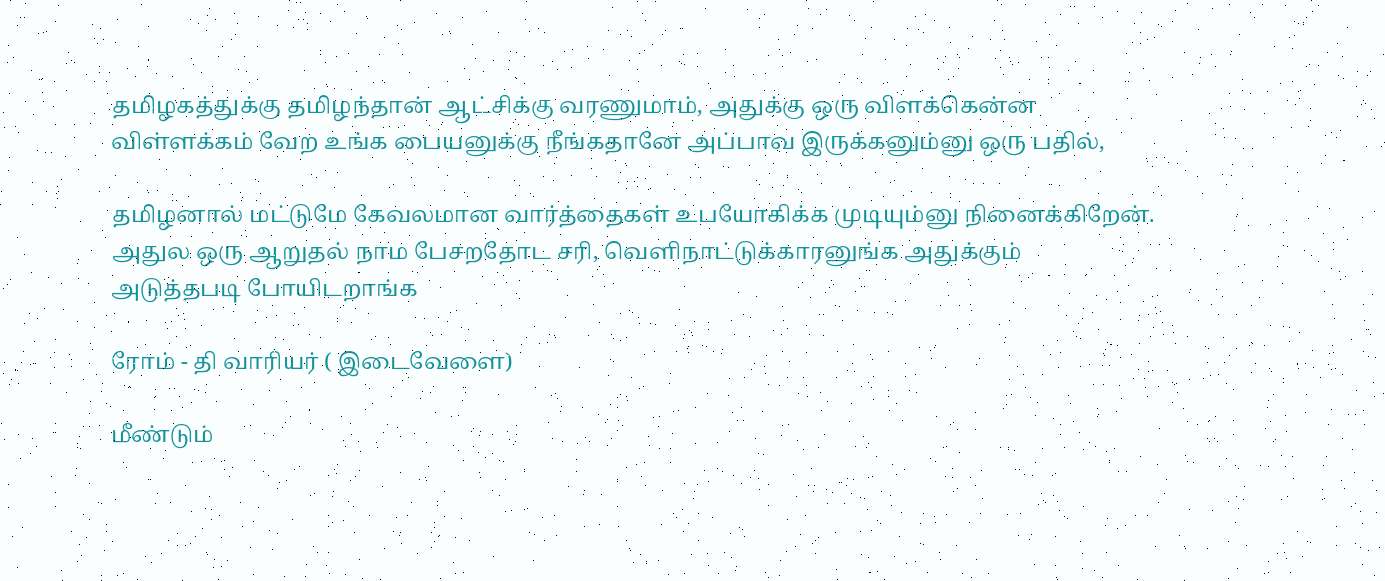தமிழகத்துக்கு தமிழந்தான் ஆட்சிக்கு வரணுமாம், அதுக்கு ஒரு விளக்கென்ன விள்ளக்கம் வேற உங்க பையனுக்கு நீங்கதானே அப்பாவ இருக்கனும்னு ஒரு பதில்,

தமிழனால் மட்டுமே கேவலமான வார்த்தைகள் உபயோகிக்க முடியும்னு நினைக்கிறேன்.
அதுல ஒரு ஆறுதல் நாம பேசறதோட சரி, வெளிநாட்டுக்காரனுங்க அதுக்கும் அடுத்தபடி போயிடறாங்க

ரோம் - தி வாரியர் ( இடைவேளை)

மீண்டும்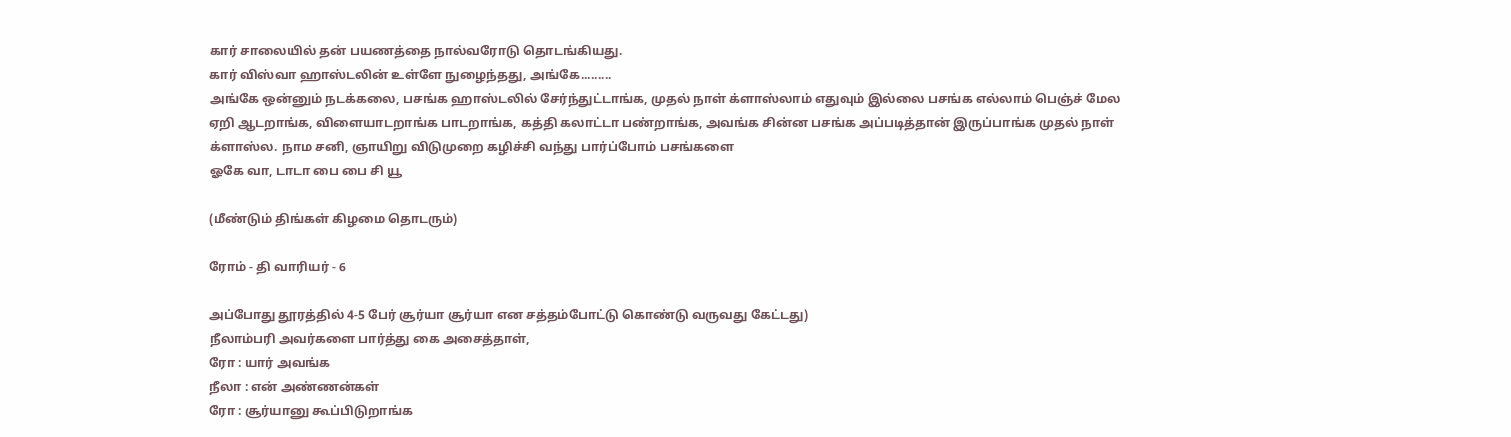கார் சாலையில் தன் பயணத்தை நால்வரோடு தொடங்கியது.
கார் விஸ்வா ஹாஸ்டலின் உள்ளே நுழைந்தது, அங்கே.........
அங்கே ஒன்னும் நடக்கலை, பசங்க ஹாஸ்டலில் சேர்ந்துட்டாங்க, முதல் நாள் க்ளாஸ்லாம் எதுவும் இல்லை பசங்க எல்லாம் பெஞ்ச் மேல ஏறி ஆடறாங்க, விளையாடறாங்க பாடறாங்க, கத்தி கலாட்டா பண்றாங்க, அவங்க சின்ன பசங்க அப்படித்தான் இருப்பாங்க முதல் நாள் க்ளாஸ்ல. நாம சனி, ஞாயிறு விடுமுறை கழிச்சி வந்து பார்ப்போம் பசங்களை
ஓகே வா, டாடா பை பை சி யூ

(மீண்டும் திங்கள் கிழமை தொடரும்)

ரோம் - தி வாரியர் - 6

அப்போது தூரத்தில் 4-5 பேர் சூர்யா சூர்யா என சத்தம்போட்டு கொண்டு வருவது கேட்டது)
நீலாம்பரி அவர்களை பார்த்து கை அசைத்தாள்,
ரோ : யார் அவங்க
நீலா : என் அண்ணன்கள்
ரோ : சூர்யானு கூப்பிடுறாங்க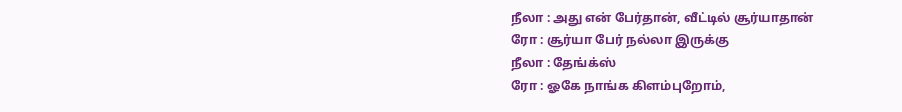நீலா : அது என் பேர்தான், வீட்டில் சூர்யாதான்
ரோ : சூர்யா பேர் நல்லா இருக்கு
நீலா : தேங்க்ஸ்
ரோ : ஓகே நாங்க கிளம்புறோம்,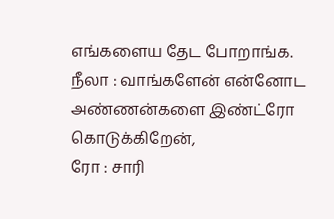எங்களைய தேட போறாங்க.
நீலா : வாங்களேன் என்னோட அண்ணன்களை இண்ட்ரோ கொடுக்கிறேன்,
ரோ : சாரி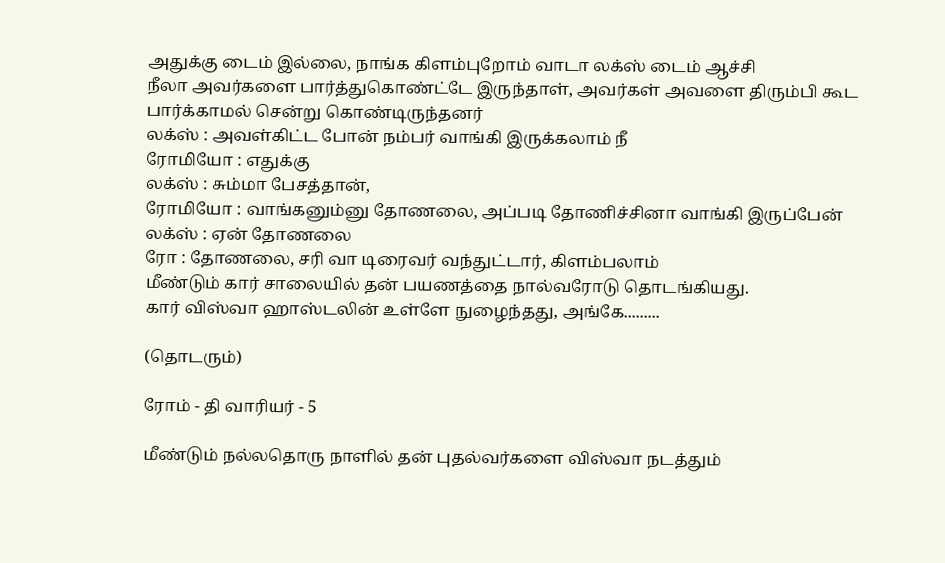அதுக்கு டைம் இல்லை, நாங்க கிளம்புறோம் வாடா லக்ஸ் டைம் ஆச்சி
நீலா அவர்களை பார்த்துகொண்ட்டே இருந்தாள், அவர்கள் அவளை திரும்பி கூட பார்க்காமல் சென்று கொண்டிருந்தனர்
லக்ஸ் : அவள்கிட்ட போன் நம்பர் வாங்கி இருக்கலாம் நீ
ரோமியோ : எதுக்கு
லக்ஸ் : சும்மா பேசத்தான்,
ரோமியோ : வாங்கனும்னு தோணலை, அப்படி தோணிச்சினா வாங்கி இருப்பேன்
லக்ஸ் : ஏன் தோணலை
ரோ : தோணலை, சரி வா டிரைவர் வந்துட்டார், கிளம்பலாம்
மீண்டும் கார் சாலையில் தன் பயணத்தை நால்வரோடு தொடங்கியது.
கார் விஸ்வா ஹாஸ்டலின் உள்ளே நுழைந்தது, அங்கே.........

(தொடரும்)

ரோம் - தி வாரியர் - 5

மீண்டும் நல்லதொரு நாளில் தன் புதல்வர்களை விஸ்வா நடத்தும்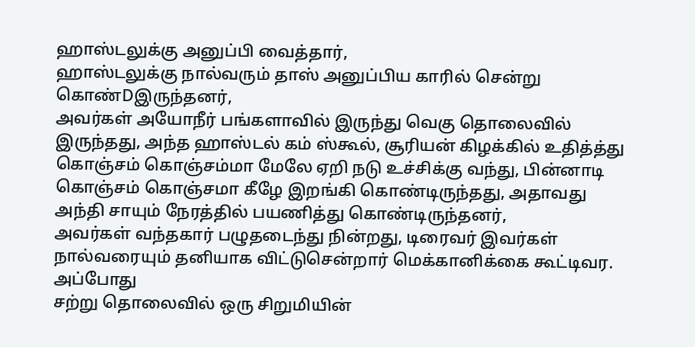ஹாஸ்டலுக்கு அனுப்பி வைத்தார்,
ஹாஸ்டலுக்கு நால்வரும் தாஸ் அனுப்பிய காரில் சென்று கொண்Dஇருந்தனர்,
அவர்கள் அயோநீர் பங்களாவில் இருந்து வெகு தொலைவில் இருந்தது, அந்த ஹாஸ்டல் கம் ஸ்கூல், சூரியன் கிழக்கில் உதித்த்து கொஞ்சம் கொஞ்சம்மா மேலே ஏறி நடு உச்சிக்கு வந்து, பின்னாடி கொஞ்சம் கொஞ்சமா கீழே இறங்கி கொண்டிருந்தது, அதாவது அந்தி சாயும் நேரத்தில் பயணித்து கொண்டிருந்தனர்,
அவர்கள் வந்தகார் பழுதடைந்து நின்றது, டிரைவர் இவர்கள் நால்வரையும் தனியாக விட்டுசென்றார் மெக்கானிக்கை கூட்டிவர.
அப்போது
சற்று தொலைவில் ஒரு சிறுமியின்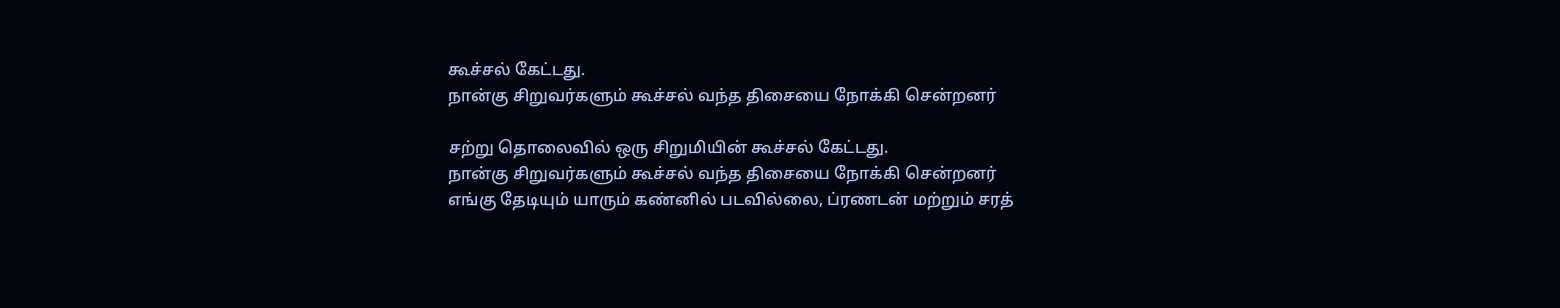கூச்சல் கேட்டது.
நான்கு சிறுவர்களும் கூச்சல் வந்த திசையை நோக்கி சென்றனர்

சற்று தொலைவில் ஒரு சிறுமியின் கூச்சல் கேட்டது.
நான்கு சிறுவர்களும் கூச்சல் வந்த திசையை நோக்கி சென்றனர்
எங்கு தேடியும் யாரும் கண்னில் படவில்லை, ப்ரணடன் மற்றும் சரத்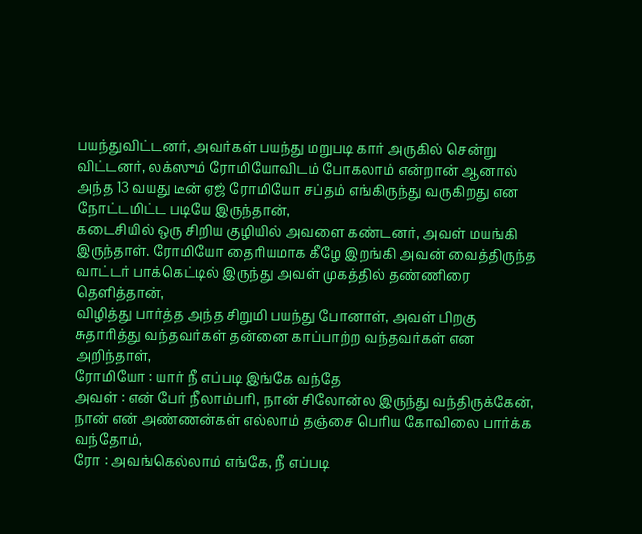பயந்துவிட்டனர், அவர்கள் பயந்து மறுபடி கார் அருகில் சென்று விட்டனர், லக்ஸும் ரோமியோவிடம் போகலாம் என்றான் ஆனால் அந்த 13 வயது டீன் ஏஜ் ரோமியோ சப்தம் எங்கிருந்து வருகிறது என நோட்டமிட்ட படியே இருந்தான்,
கடைசியில் ஒரு சிறிய குழியில் அவளை கண்டனர், அவள் மயங்கி இருந்தாள். ரோமியோ தைரியமாக கீழே இறங்கி அவன் வைத்திருந்த வாட்டர் பாக்கெட்டில் இருந்து அவள் முகத்தில் தண்ணிரை தெளித்தான்,
விழித்து பார்த்த அந்த சிறுமி பயந்து போனாள், அவள் பிறகு சுதாரித்து வந்தவர்கள் தன்னை காப்பாற்ற வந்தவர்கள் என அறிந்தாள்,
ரோமியோ : யார் நீ எப்படி இங்கே வந்தே
அவள் : என் பேர் நீலாம்பரி, நான் சிலோன்ல இருந்து வந்திருக்கேன், நான் என் அண்ணன்கள் எல்லாம் தஞ்சை பெரிய கோவிலை பார்க்க வந்தோம்,
ரோ : அவங்கெல்லாம் எங்கே, நீ எப்படி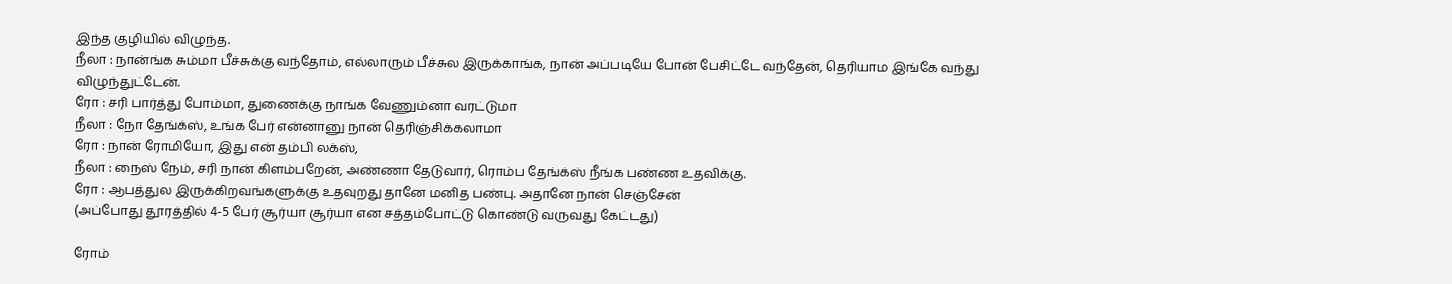இந்த குழியில் விழுந்த.
நீலா : நான்ங்க சும்மா பீச்சுக்கு வந்தோம், எல்லாரும் பீச்சுல இருக்காங்க, நான் அப்படியே போன் பேசிட்டே வந்தேன், தெரியாம இங்கே வந்து விழுந்துட்டேன்.
ரோ : சரி பார்த்து போம்மா, துணைக்கு நாங்க வேணும்னா வரட்டுமா
நீலா : நோ தேங்க்ஸ், உங்க பேர் என்னானு நான் தெரிஞ்சிக்கலாமா
ரோ : நான் ரோமியோ, இது என் தம்பி லக்ஸ்,
நீலா : நைஸ் நேம், சரி நான் கிளம்பறேன், அண்ணா தேடுவார், ரொம்ப தேங்க்ஸ் நீங்க பண்ண உதவிக்கு.
ரோ : ஆபத்துல இருக்கிறவங்களுக்கு உதவுறது தானே மனித பண்பு. அதானே நான் செஞ்சேன்
(அப்போது தூரத்தில் 4-5 பேர் சூர்யா சூர்யா என சத்தம்போட்டு கொண்டு வருவது கேட்டது)

ரோம்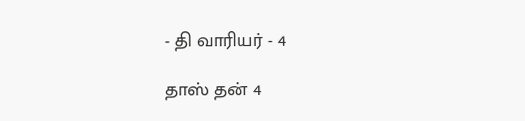- தி வாரியர் - 4

தாஸ் தன் 4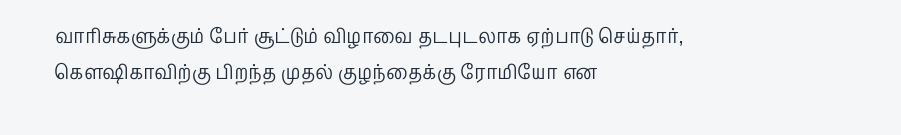வாரிசுகளுக்கும் பேர் சூட்டும் விழாவை தடபுடலாக ஏற்பாடு செய்தார்,
கௌஷிகாவிற்கு பிறந்த முதல் குழந்தைக்கு ரோமியோ என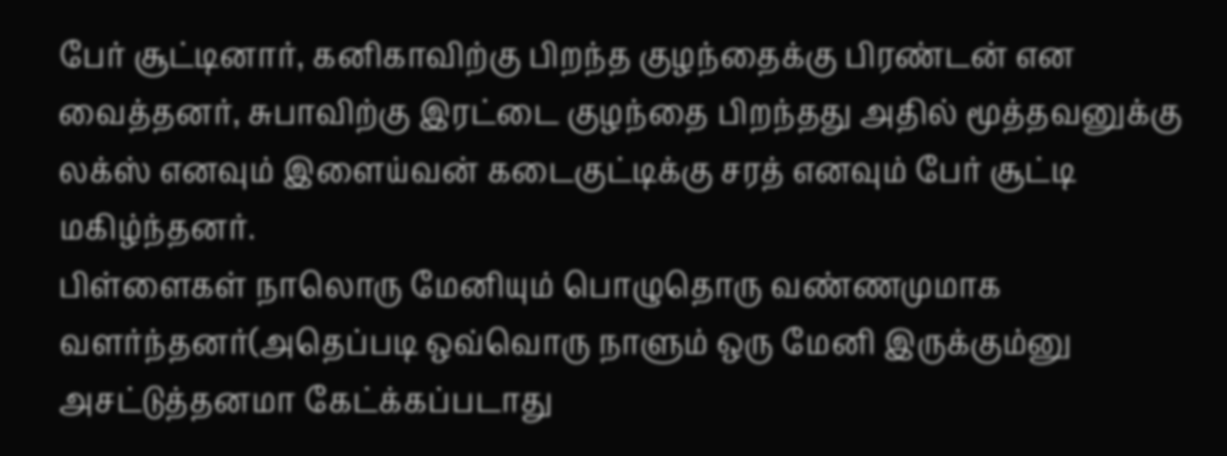பேர் சூட்டினார், கனிகாவிற்கு பிறந்த குழந்தைக்கு பிரண்டன் என வைத்தனர், சுபாவிற்கு இரட்டை குழந்தை பிறந்தது அதில் மூத்தவனுக்கு லக்ஸ் எனவும் இளைய்வன் கடைகுட்டிக்கு சரத் எனவும் பேர் சூட்டி மகிழ்ந்தனர்.
பிள்ளைகள் நாலொரு மேனியும் பொழுதொரு வண்ணமுமாக வளர்ந்தனர்(அதெப்படி ஒவ்வொரு நாளும் ஒரு மேனி இருக்கும்னு அசட்டுத்தனமா கேட்க்கப்படாது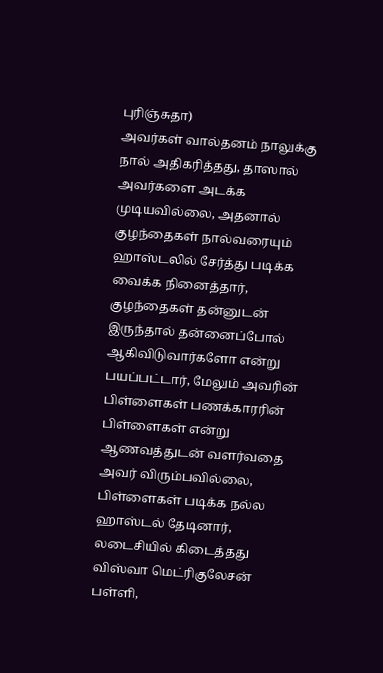புரிஞ்சுதா)
அவர்கள் வால்தனம் நாலுக்கு நால் அதிகரித்தது, தாஸால் அவர்களை அடக்க முடியவில்லை, அதனால் குழந்தைகள் நால்வரையும் ஹாஸ்டலில் சேர்த்து படிக்க வைக்க நினைத்தார், குழந்தைகள் தன்னுடன் இருந்தால் தன்னைப்போல் ஆகிவிடுவார்களோ என்று பயப்பட்டார், மேலும் அவரின் பிள்ளைகள் பணக்காரரின் பிள்ளைகள் என்று ஆணவத்துடன் வளர்வதை அவர் விரும்பவில்லை,
பிள்ளைகள் படிக்க நல்ல ஹாஸ்டல் தேடினார், லடைசியில் கிடைத்தது விஸ்வா மெட்ரிகுலேசன் பள்ளி,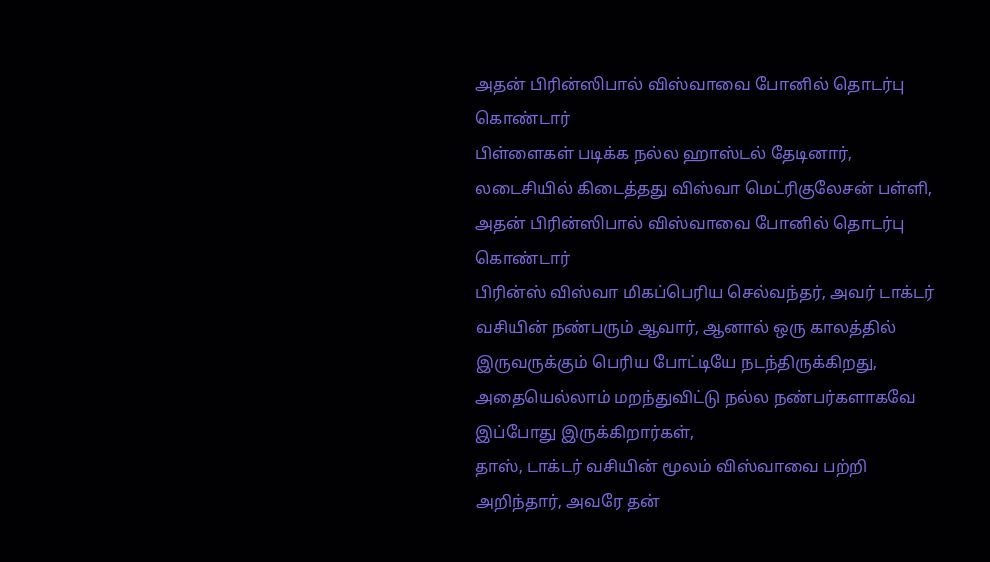அதன் பிரின்ஸிபால் விஸ்வாவை போனில் தொடர்பு கொண்டார்
பிள்ளைகள் படிக்க நல்ல ஹாஸ்டல் தேடினார், லடைசியில் கிடைத்தது விஸ்வா மெட்ரிகுலேசன் பள்ளி, அதன் பிரின்ஸிபால் விஸ்வாவை போனில் தொடர்பு கொண்டார்
பிரின்ஸ் விஸ்வா மிகப்பெரிய செல்வந்தர், அவர் டாக்டர் வசியின் நண்பரும் ஆவார், ஆனால் ஒரு காலத்தில் இருவருக்கும் பெரிய போட்டியே நடந்திருக்கிறது, அதையெல்லாம் மறந்துவிட்டு நல்ல நண்பர்களாகவே இப்போது இருக்கிறார்கள்,
தாஸ், டாக்டர் வசியின் மூலம் விஸ்வாவை பற்றி அறிந்தார், அவரே தன்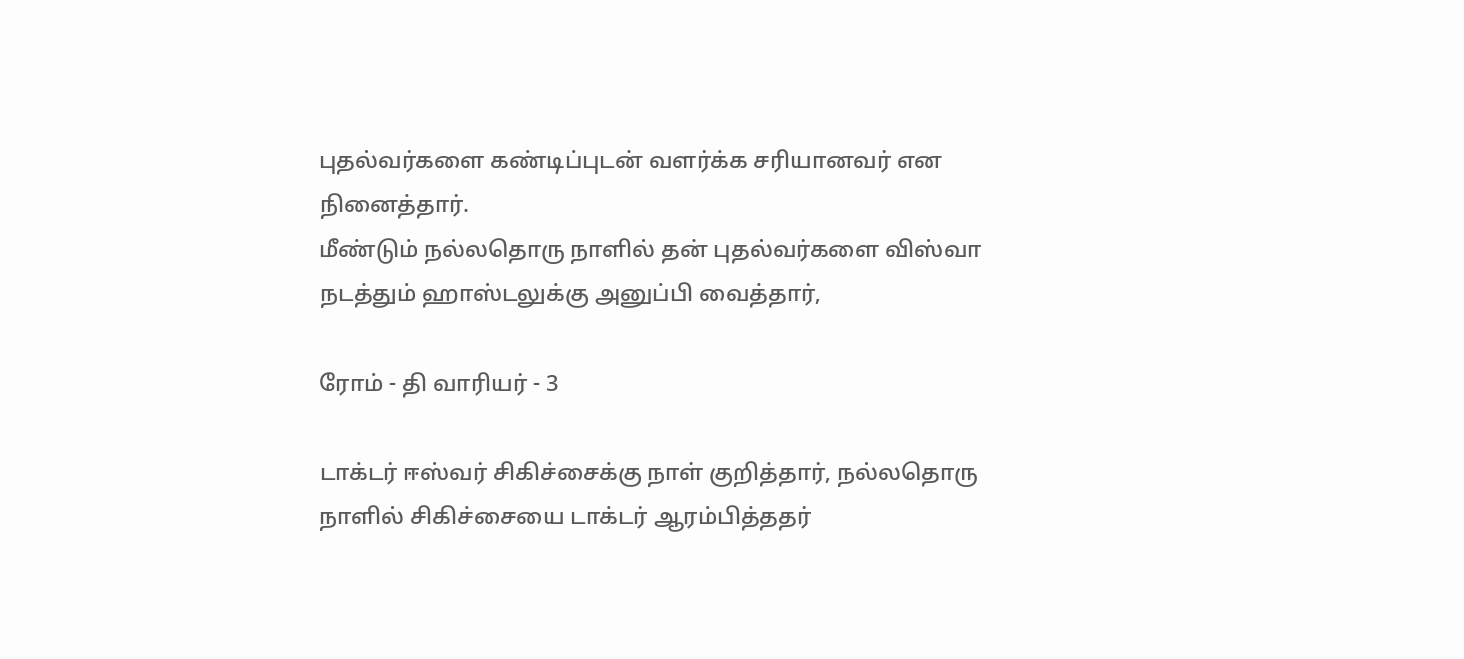புதல்வர்களை கண்டிப்புடன் வளர்க்க சரியானவர் என நினைத்தார்.
மீண்டும் நல்லதொரு நாளில் தன் புதல்வர்களை விஸ்வா நடத்தும் ஹாஸ்டலுக்கு அனுப்பி வைத்தார்,

ரோம் - தி வாரியர் - 3

டாக்டர் ஈஸ்வர் சிகிச்சைக்கு நாள் குறித்தார், நல்லதொரு நாளில் சிகிச்சையை டாக்டர் ஆரம்பித்ததர்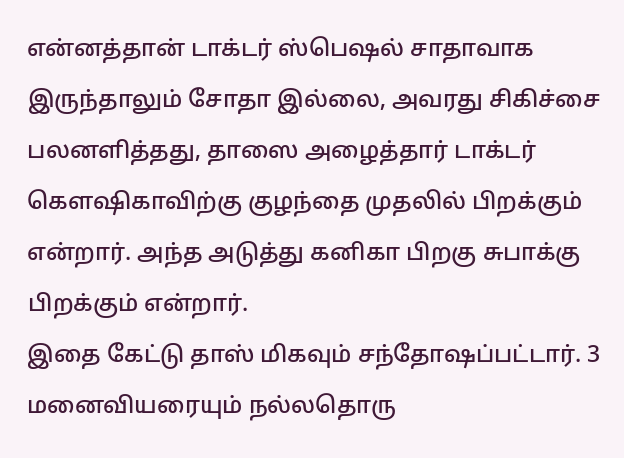என்னத்தான் டாக்டர் ஸ்பெஷல் சாதாவாக இருந்தாலும் சோதா இல்லை, அவரது சிகிச்சை பலனளித்தது, தாஸை அழைத்தார் டாக்டர் கௌஷிகாவிற்கு குழந்தை முதலில் பிறக்கும் என்றார். அந்த அடுத்து கனிகா பிறகு சுபாக்கு பிறக்கும் என்றார்.
இதை கேட்டு தாஸ் மிகவும் சந்தோஷப்பட்டார். 3 மனைவியரையும் நல்லதொரு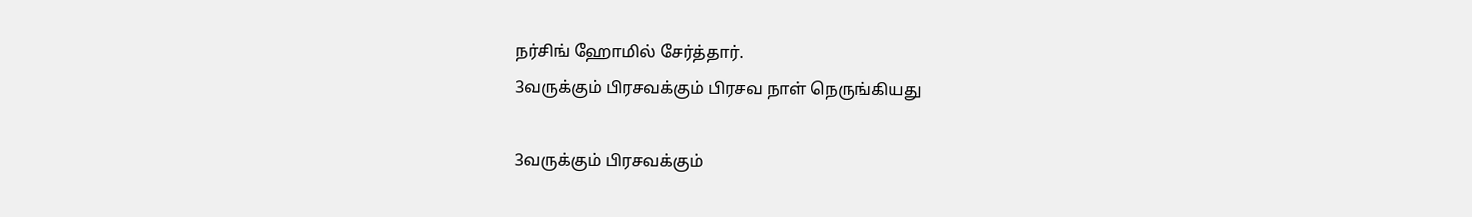நர்சிங் ஹோமில் சேர்த்தார்.
3வருக்கும் பிரசவக்கும் பிரசவ நாள் நெருங்கியது

3வருக்கும் பிரசவக்கும்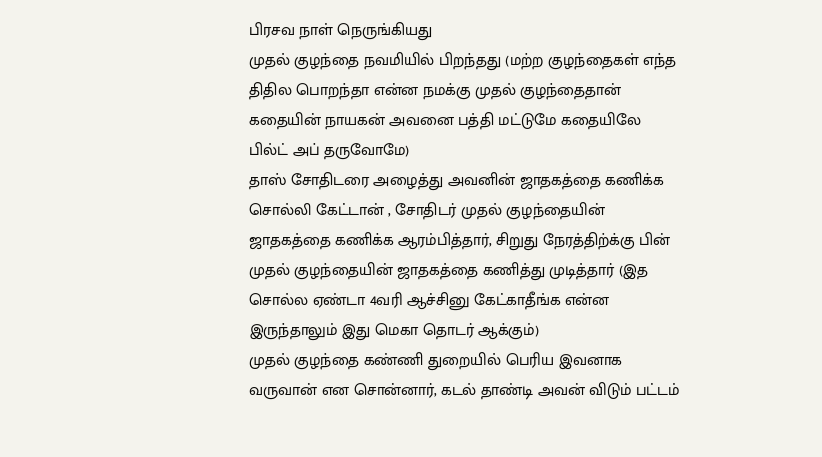பிரசவ நாள் நெருங்கியது
முதல் குழந்தை நவமியில் பிறந்தது (மற்ற குழந்தைகள் எந்த திதில பொறந்தா என்ன நமக்கு முதல் குழந்தைதான் கதையின் நாயகன் அவனை பத்தி மட்டுமே கதையிலே பில்ட் அப் தருவோமே)
தாஸ் சோதிடரை அழைத்து அவனின் ஜாதகத்தை கணிக்க சொல்லி கேட்டான் , சோதிடர் முதல் குழந்தையின் ஜாதகத்தை கணிக்க ஆரம்பித்தார், சிறுது நேரத்திற்க்கு பின் முதல் குழந்தையின் ஜாதகத்தை கணித்து முடித்தார் (இத சொல்ல ஏண்டா 4வரி ஆச்சினு கேட்காதீங்க என்ன இருந்தாலும் இது மெகா தொடர் ஆக்கும்)
முதல் குழந்தை கண்ணி துறையில் பெரிய இவனாக வருவான் என சொன்னார், கடல் தாண்டி அவன் விடும் பட்டம்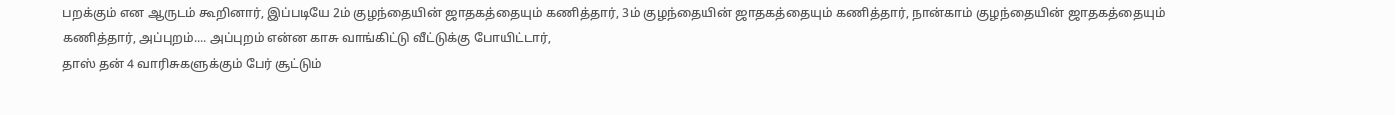பறக்கும் என ஆருடம் கூறினார், இப்படியே 2ம் குழந்தையின் ஜாதகத்தையும் கணித்தார், 3ம் குழந்தையின் ஜாதகத்தையும் கணித்தார், நான்காம் குழந்தையின் ஜாதகத்தையும் கணித்தார், அப்புறம்.... அப்புறம் என்ன காசு வாங்கிட்டு வீட்டுக்கு போயிட்டார்,
தாஸ் தன் 4 வாரிசுகளுக்கும் பேர் சூட்டும்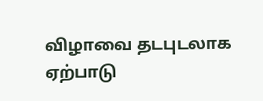விழாவை தடபுடலாக ஏற்பாடு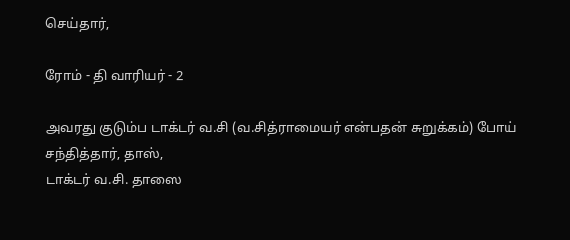செய்தார்,

ரோம் - தி வாரியர் - 2

அவரது குடும்ப டாக்டர் வ.சி (வ.சித்ராமையர் என்பதன் சுறுக்கம்) போய் சந்தித்தார், தாஸ்,
டாக்டர் வ.சி. தாஸை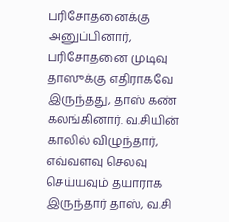பரிசோதனைக்கு அனுப்பினார், பரிசோதனை முடிவு தாஸுக்கு எதிராகவே இருந்தது, தாஸ் கண் கலங்கினார். வ.சியின் காலில் விழுந்தார், எவ்வளவு செலவு செய்யவும் தயாராக இருந்தார் தாஸ், வ.சி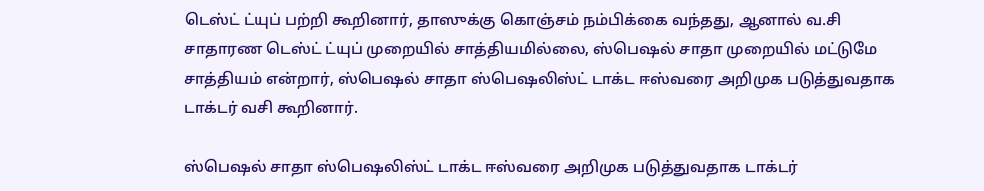டெஸ்ட் ட்யுப் பற்றி கூறினார், தாஸுக்கு கொஞ்சம் நம்பிக்கை வந்தது, ஆனால் வ.சி சாதாரண டெஸ்ட் ட்யுப் முறையில் சாத்தியமில்லை, ஸ்பெஷல் சாதா முறையில் மட்டுமே சாத்தியம் என்றார், ஸ்பெஷல் சாதா ஸ்பெஷலிஸ்ட் டாக்ட ஈஸ்வரை அறிமுக படுத்துவதாக டாக்டர் வசி கூறினார்.

ஸ்பெஷல் சாதா ஸ்பெஷலிஸ்ட் டாக்ட ஈஸ்வரை அறிமுக படுத்துவதாக டாக்டர்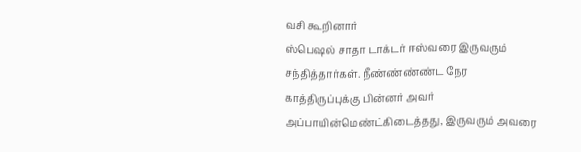வசி கூறினார்
ஸ்பெஷல் சாதா டாக்டர் ஈஸ்வரை இருவரும் சந்தித்தார்கள். நீண்ண்ண்ண்ட நேர காத்திருப்புக்கு பின்னர் அவர் அப்பாயின்மெண்ட்கிடைத்தது, இருவரும் அவரை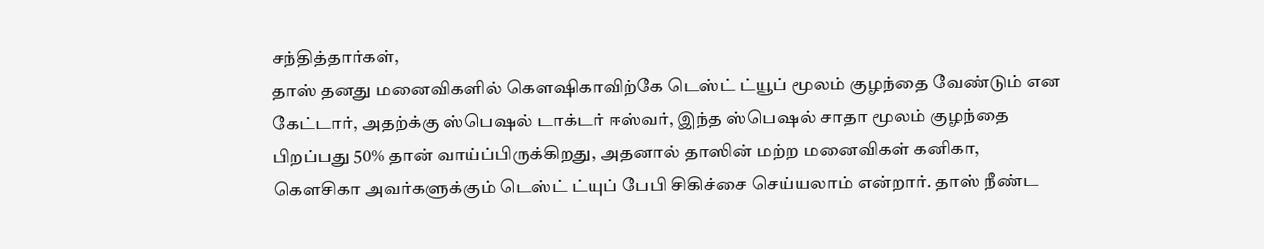சந்தித்தார்கள்,
தாஸ் தனது மனைவிகளில் கௌஷிகாவிற்கே டெஸ்ட் ட்யூப் மூலம் குழந்தை வேண்டும் என கேட்டார், அதற்க்கு ஸ்பெஷல் டாக்டர் ஈஸ்வர், இந்த ஸ்பெஷல் சாதா மூலம் குழந்தை பிறப்பது 50% தான் வாய்ப்பிருக்கிறது, அதனால் தாஸின் மற்ற மனைவிகள் கனிகா, கௌசிகா அவர்களுக்கும் டெஸ்ட் ட்யுப் பேபி சிகிச்சை செய்யலாம் என்றார். தாஸ் நீண்ட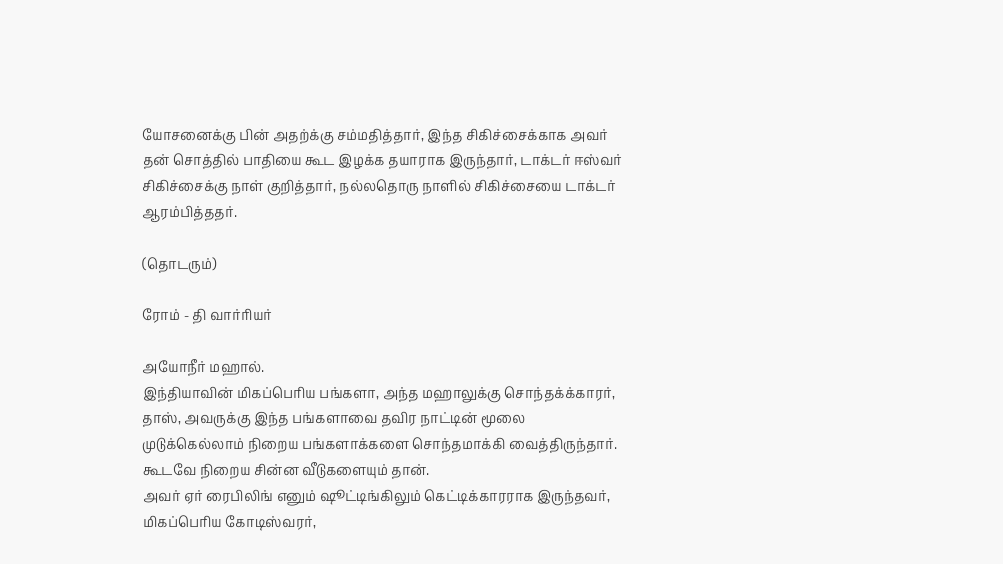யோசனைக்கு பின் அதற்க்கு சம்மதித்தார், இந்த சிகிச்சைக்காக அவர் தன் சொத்தில் பாதியை கூட இழக்க தயாராக இருந்தார், டாக்டர் ஈஸ்வர் சிகிச்சைக்கு நாள் குறித்தார், நல்லதொரு நாளில் சிகிச்சையை டாக்டர் ஆரம்பித்ததர்.

(தொடரும்)

ரோம் - தி வார்ரியர்

அயோநீர் மஹால்.
இந்தியாவின் மிகப்பெரிய பங்களா, அந்த மஹாலுக்கு சொந்தக்க்காரர், தாஸ், அவருக்கு இந்த பங்களாவை தவிர நாட்டின் மூலை முடுக்கெல்லாம் நிறைய பங்களாக்களை சொந்தமாக்கி வைத்திருந்தார். கூடவே நிறைய சின்ன வீடுகளையும் தான்.
அவர் ஏர் ரைபிலிங் எனும் ஷூட்டிங்கிலும் கெட்டிக்காரராக இருந்தவர், மிகப்பெரிய கோடிஸ்வரர்,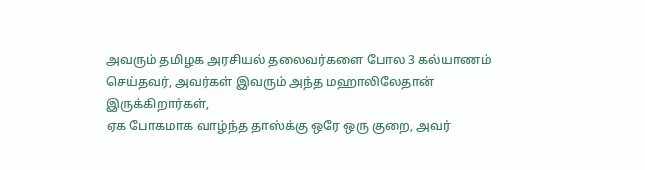அவரும் தமிழக அரசியல் தலைவர்களை போல 3 கல்யாணம் செய்தவர், அவர்கள் இவரும் அந்த மஹாலிலேதான் இருக்கிறார்கள்,
ஏக போகமாக வாழ்ந்த தாஸ்க்கு ஒரே ஒரு குறை, அவர்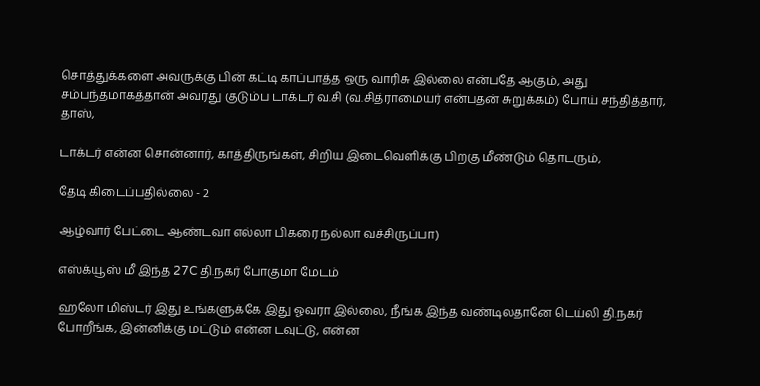சொத்துக்களை அவருக்கு பின் கட்டி காப்பாத்த ஒரு வாரிசு இல்லை என்பதே ஆகும், அது சம்பந்தமாகத்தான் அவரது குடும்ப டாக்டர் வ.சி (வ.சித்ராமையர் என்பதன் சுறுக்கம்) போய் சந்தித்தார், தாஸ்,

டாக்டர் என்ன சொன்னார், காத்திருங்கள், சிறிய இடைவெளிக்கு பிறகு மீண்டும் தொடரும்,

தேடி கிடைப்பதில்லை - 2

ஆழ்வார் பேட்டை ஆண்டவா எல்லா பிகரை நல்லா வச்சிருப்பா)

எஸ்க்யூஸ் மீ இந்த 27C தி.நகர் போகுமா மேடம்

ஹலோ மிஸ்டர் இது உங்களுக்கே இது ஓவரா இல்லை, நீங்க இந்த வண்டிலதானே டெய்லி தி.நகர் போறீங்க, இன்னிக்கு மட்டும் என்ன டவுட்டு, என்ன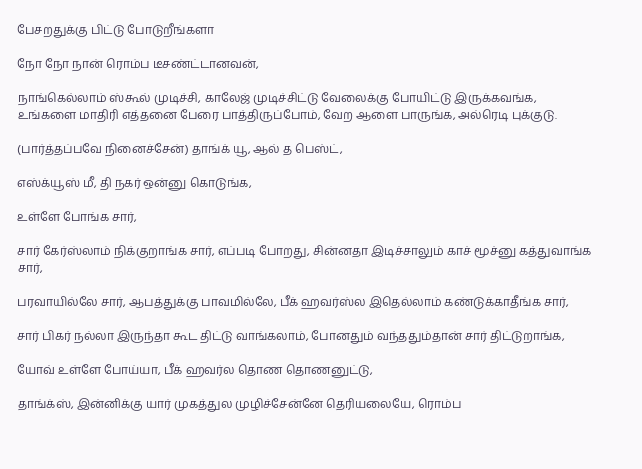பேசறதுக்கு பிட்டு போடுறீங்களா

நோ நோ நான் ரொம்ப டீசண்ட்டானவன்,

நாங்கெல்லாம் ஸ்கூல் முடிச்சி, காலேஜ் முடிச்சிட்டு வேலைக்கு போயிட்டு இருக்கவங்க, உங்களை மாதிரி எத்தனை பேரை பாத்திருப்போம், வேற ஆளை பாருங்க, அல்ரெடி புக்குடு.

(பார்த்தப்பவே நினைச்சேன்) தாங்க் யூ, ஆல் த பெஸ்ட்,

எஸ்க்யூஸ் மீ, தி நகர் ஒன்னு கொடுங்க,

உள்ளே போங்க சார்,

சார் கேர்ஸ்லாம் நிக்குறாங்க சார், எப்படி போறது, சின்னதா இடிச்சாலும் காச் மூச்னு கத்துவாங்க சார்,

பரவாயில்லே சார், ஆபத்துக்கு பாவமில்லே, பீக் ஹவர்ஸ்ல இதெல்லாம் கண்டுக்காதீங்க சார்,

சார் பிகர் நல்லா இருந்தா கூட திட்டு வாங்கலாம், போனதும் வந்ததும்தான் சார் திட்டுறாங்க,

யோவ் உள்ளே போய்யா, பீக் ஹவர்ல தொண தொணனுட்டு,

தாங்க்ஸ், இன்னிக்கு யார் முகத்துல முழிச்சேன்னே தெரியலையே, ரொம்ப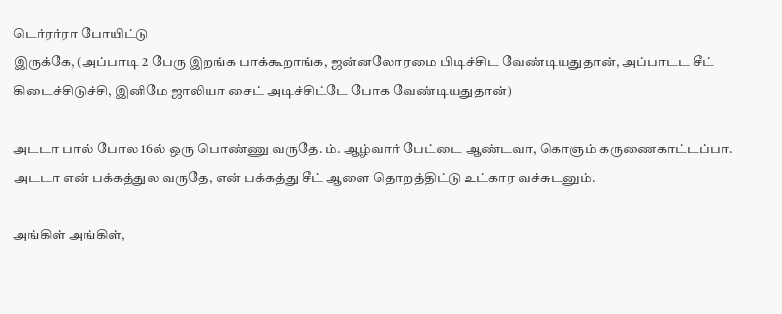டெர்ரர்ரா போயிட்டு
இருக்கே, (அப்பாடி 2 பேரு இறங்க பாக்கூறாங்க, ஜன்னலோரமை பிடிச்சிட வேண்டியதுதான், அப்பாடட சீட் கிடைச்சிடுச்சி, இனிமே ஜாலியா சைட் அடிச்சிட்டே போக வேண்டியதுதான்)

அடடா பால் போல 16ல் ஒரு பொண்ணு வருதே. ம். ஆழ்வார் பேட்டை ஆண்டவா, கொஞம் கருணைகாட்டப்பா. அடடா என் பக்கத்துல வருதே, என் பக்கத்து சீட் ஆளை தொறத்திட்டு உட்கார வச்சுடனும்.

அங்கிள் அங்கிள்,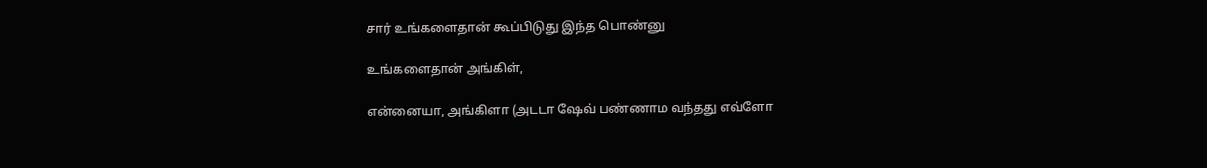சார் உங்களைதான் கூப்பிடுது இந்த பொண்னு

உங்களைதான் அங்கிள்,

என்னையா, அங்கிளா (அடடா ஷேவ் பண்ணாம வந்தது எவ்ளோ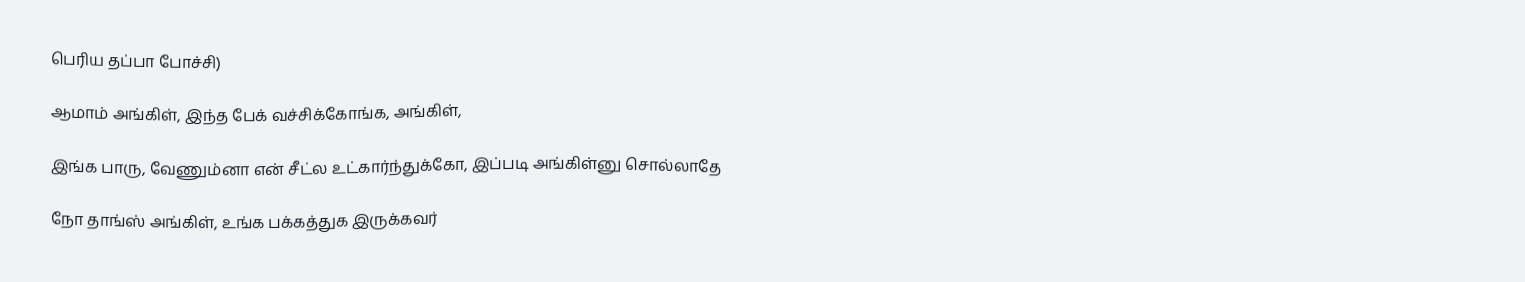பெரிய தப்பா போச்சி)

ஆமாம் அங்கிள், இந்த பேக் வச்சிக்கோங்க, அங்கிள்,

இங்க பாரு, வேணும்னா என் சீட்ல உட்கார்ந்துக்கோ, இப்படி அங்கிள்னு சொல்லாதே

நோ தாங்ஸ் அங்கிள், உங்க பக்கத்துக இருக்கவர்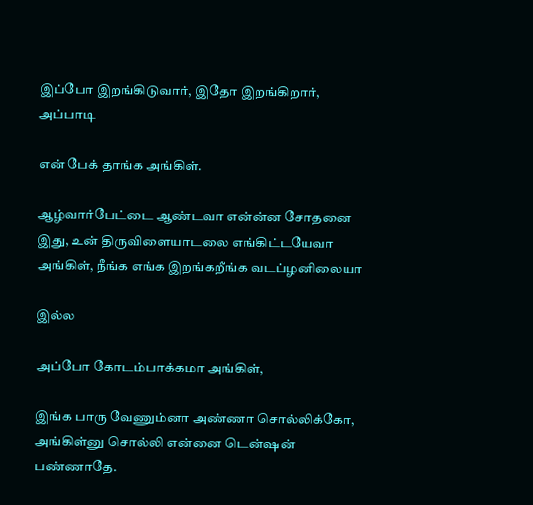இப்போ இறங்கிடுவார், இதோ இறங்கிறார், அப்பாடி

என் பேக் தாங்க அங்கிள்.

ஆழ்வார்பேட்டை ஆண்டவா என்ன்ன சோதனை இது, உன் திருவிளையாடலை எங்கிட்டயேவா
அங்கிள், நீங்க எங்க இறங்கறீங்க வடப்ழனிலையா

இல்ல

அப்போ கோடம்பாக்கமா அங்கிள்,

இங்க பாரு வேணும்னா அண்ணா சொல்லிக்கோ, அங்கிள்னு சொல்லி என்னை டென்ஷன் பண்ணாதே.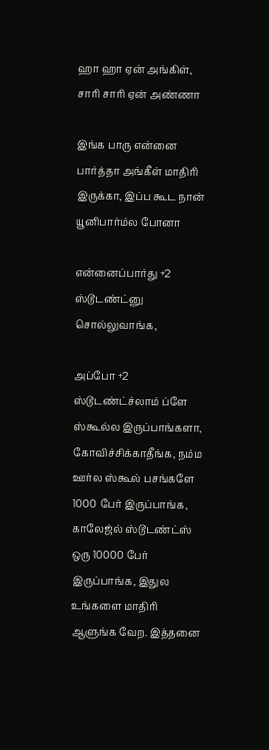ஹா ஹா ஏன் அங்கிள், சாரி சாரி ஏன் அண்ணா

இங்க பாரு என்னை பார்த்தா அங்கீள் மாதிரி இருக்கா, இப்ப கூட நான் யூனிபார்ம்ல போனா

என்னைப்பார்து +2 ஸ்டூடண்ட்னு சொல்லுவாங்க,

அப்போ +2 ஸ்டூடண்ட்ச்லாம் ப்ளே ஸ்கூல்ல இருப்பாங்களா, கோவிச்சிக்காதீங்க, நம்ம ஊர்ல ஸ்கூல் பசங்களே 1000 பேர் இருப்பாங்க, காலேஜ்ல் ஸ்டூடண்ட்ஸ் ஒரு 10000 பேர் இருப்பாங்க, இதுல உங்களை மாதிரி ஆளுங்க வேற. இத்தனை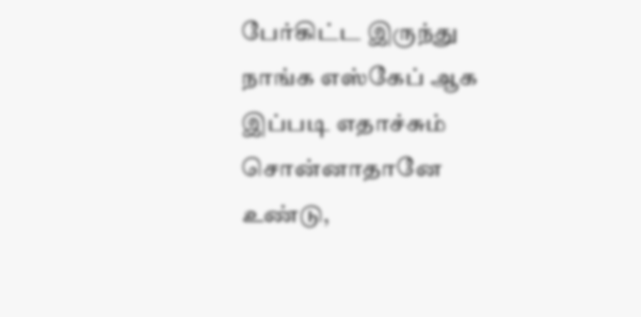பேர்கிட்ட இருந்து நாங்க எஸ்கேப் ஆக இப்படி எதாச்சும் சொன்னாதானே உண்டு,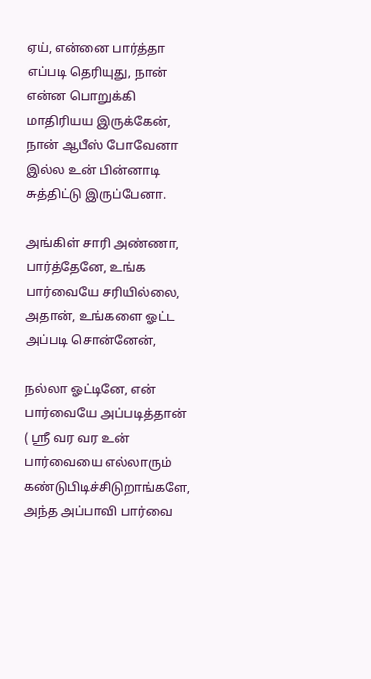ஏய், என்னை பார்த்தா எப்படி தெரியுது, நான் என்ன பொறுக்கி மாதிரியய இருக்கேன், நான் ஆபீஸ் போவேனா இல்ல உன் பின்னாடி சுத்திட்டு இருப்பேனா.

அங்கிள் சாரி அண்ணா, பார்த்தேனே, உங்க பார்வையே சரியில்லை, அதான், உங்களை ஓட்ட அப்படி சொன்னேன்,

நல்லா ஓட்டினே, என் பார்வையே அப்படித்தான் ( ஸ்ரீ வர வர உன் பார்வையை எல்லாரும் கண்டுபிடிச்சிடுறாங்களே, அந்த அப்பாவி பார்வை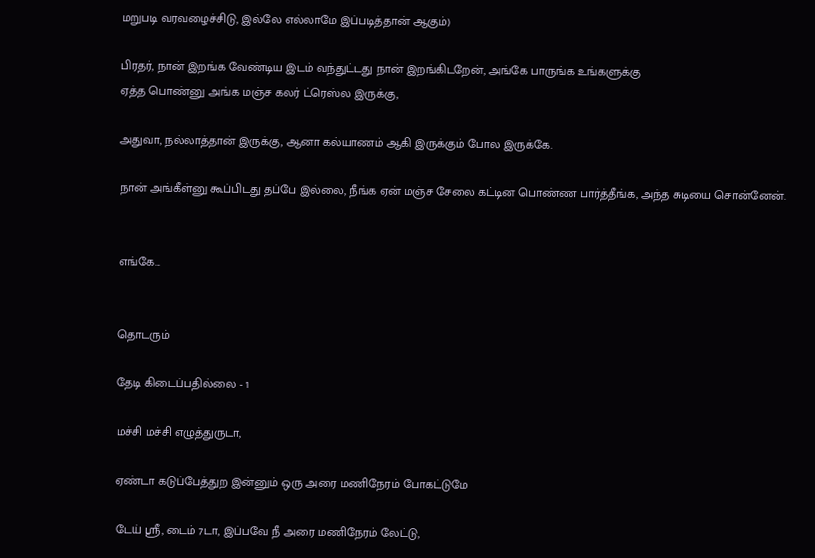மறுபடி வரவழைச்சிடு, இல்லே எல்லாமே இப்படித்தான் ஆகும்)

பிரதர், நான் இறங்க வேண்டிய இடம் வந்துட்டது நான் இறங்கிடறேன், அங்கே பாருங்க உங்களுக்கு
ஏத்த பொண்னு அங்க மஞ்ச கலர் ட்ரெஸ்ல இருக்கு,

அதுவா, நல்லாத்தான் இருக்கு, ஆனா கல்யாணம் ஆகி இருக்கும் போல இருக்கே.

நான் அங்கீள்னு கூப்பிடது தப்பே இல்லை, நீங்க ஏன் மஞ்ச சேலை கட்டின பொண்ண பார்த்தீங்க, அந்த சுடியை சொன்னேன்.


எங்கே...


தொடரும்

தேடி கிடைப்பதில்லை - 1

மச்சி மச்சி எழுத்துருடா,

ஏண்டா கடுப்பேத்துற இன்னும் ஒரு அரை மணிநேரம் போகட்டுமே

டேய் ஸ்ரீ, டைம் 7டா, இப்பவே நீ அரை மணிநேரம் லேட்டு,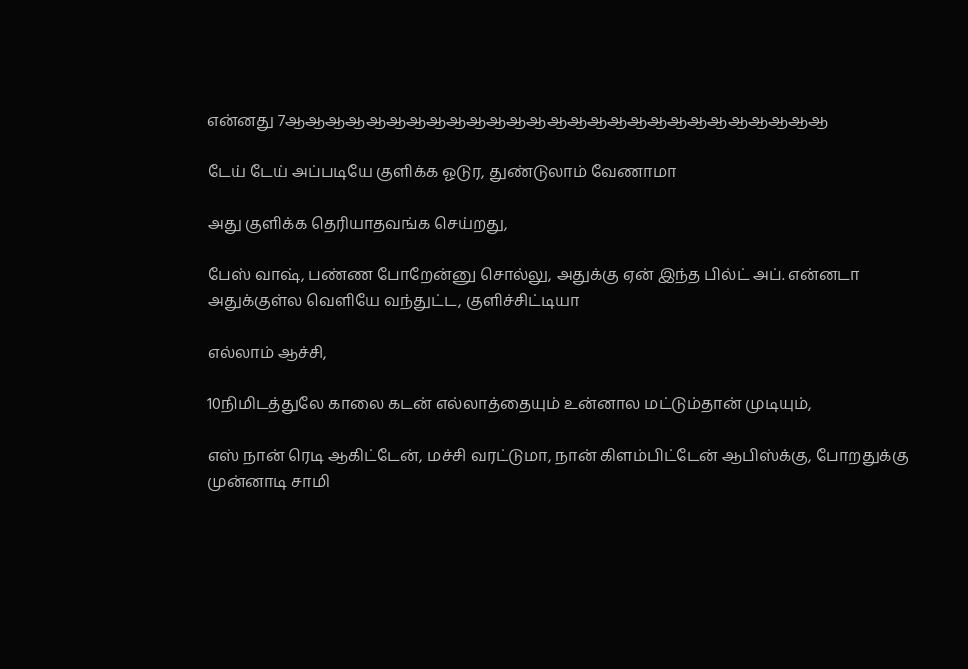என்னது 7ஆஆஆஆஆஆஆஆஆஆஆஆஆஆஆஆஆஆஆஆஆஆஆஆஆஆஆ

டேய் டேய் அப்படியே குளிக்க ஓடுர, துண்டுலாம் வேணாமா

அது குளிக்க தெரியாதவங்க செய்றது,

பேஸ் வாஷ், பண்ண போறேன்னு சொல்லு, அதுக்கு ஏன் இந்த பில்ட் அப். என்னடா அதுக்குள்ல வெளியே வந்துட்ட, குளிச்சிட்டியா

எல்லாம் ஆச்சி,

10நிமிடத்துலே காலை கடன் எல்லாத்தையும் உன்னால மட்டும்தான் முடியும்,

எஸ் நான் ரெடி ஆகிட்டேன், மச்சி வரட்டுமா, நான் கிளம்பிட்டேன் ஆபிஸ்க்கு, போறதுக்கு முன்னாடி சாமி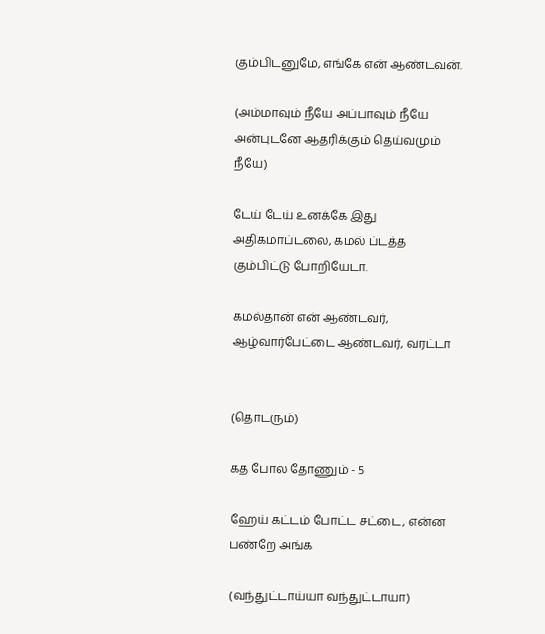கும்பிடனுமே, எங்கே என் ஆண்டவன்.

(அம்மாவும் நீயே அப்பாவும் நீயே அன்புடனே ஆதரிக்கும் தெய்வமும் நீயே)

டேய் டேய் உனக்கே இது அதிகமாப்டலை, கமல் ப்டத்த கும்பிட்டு போறியேடா.

கமல்தான் என் ஆண்டவர், ஆழ்வார்பேட்டை ஆண்டவர், வரட்டா


(தொடரும்)

கத போல தோணும் - 5

ஹேய் கட்டம் போட்ட சட்டை, என்ன பண்றே அங்க

(வந்துட்டாய்யா வந்துட்டாயா)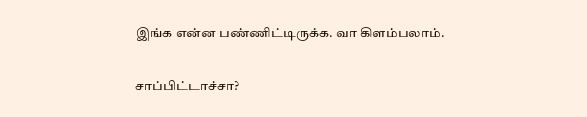இங்க என்ன பண்ணிட்டிருக்க. வா கிளம்பலாம்.

சாப்பிட்டாச்சா?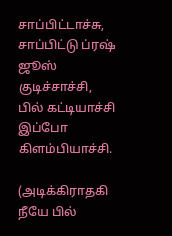சாப்பிட்டாச்சு, சாப்பிட்டு ப்ரஷ் ஜூஸ் குடிச்சாச்சி, பில் கட்டியாச்சி இப்போ கிளம்பியாச்சி.

(அடிக்கிராதகி நீயே பில்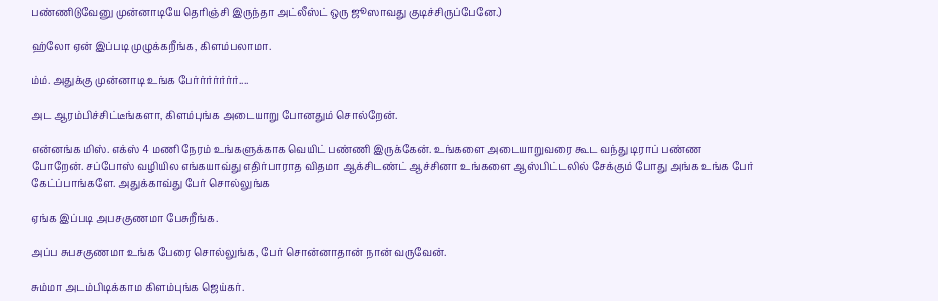பண்ணிடுவேனு முன்னாடியே தெரிஞ்சி இருந்தா அட்லீஸ்ட் ஒரு ஜூஸாவது குடிச்சிருப்பேனே.)

ஹ்லோ ஏன் இப்படி முழுக்கறீங்க, கிளம்பலாமா.

ம்ம். அதுக்கு முன்னாடி உங்க பேர்ர்ர்ர்ர்ர்ர்....

அட ஆரம்பிச்சிட்டீங்களா, கிளம்புங்க அடையாறு போனதும் சொல்றேன்.

என்னங்க மிஸ். எக்ஸ் 4 மணி நேரம் உங்களுக்காக வெயிட் பண்ணி இருக்கேன். உங்களை அடையாறுவரை கூட வந்து டிராப் பண்ண போறேன். சப்போஸ் வழியில எங்கயாவ்து எதிர்பாராத விதமா ஆக்சிடண்ட் ஆச்சினா உங்களை ஆஸ்பிட்டலில் சேக்கும் போது அங்க உங்க பேர் கேட்ப்பாங்களே. அதுக்காவ்து பேர் சொல்லுங்க

ஏங்க இப்படி அபசகுணமா பேசுறீங்க.

அப்ப சுபசகுணமா உங்க பேரை சொல்லுங்க, பேர் சொன்னாதான் நான் வருவேன்.

சும்மா அடம்பிடிக்காம கிளம்புங்க ஜெய்கர்.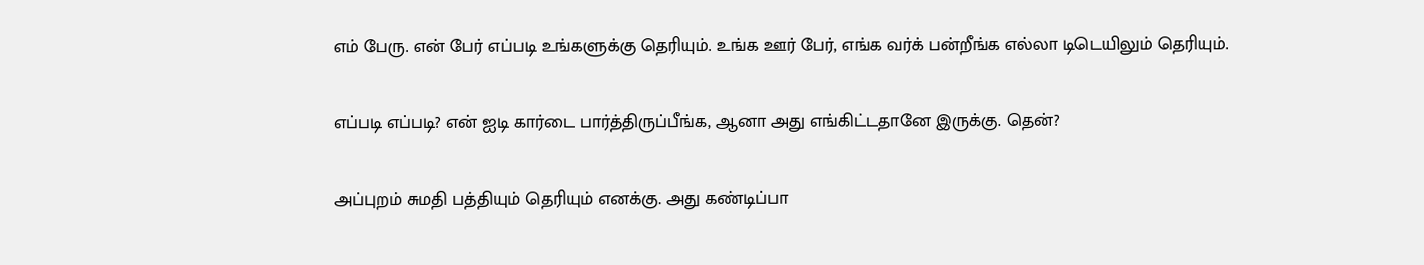எம் பேரு. என் பேர் எப்படி உங்களுக்கு தெரியும். உங்க ஊர் பேர், எங்க வர்க் பன்றீங்க எல்லா டிடெயிலும் தெரியும்.

எப்படி எப்படி? என் ஐடி கார்டை பார்த்திருப்பீங்க, ஆனா அது எங்கிட்டதானே இருக்கு. தென்?

அப்புறம் சுமதி பத்தியும் தெரியும் எனக்கு. அது கண்டிப்பா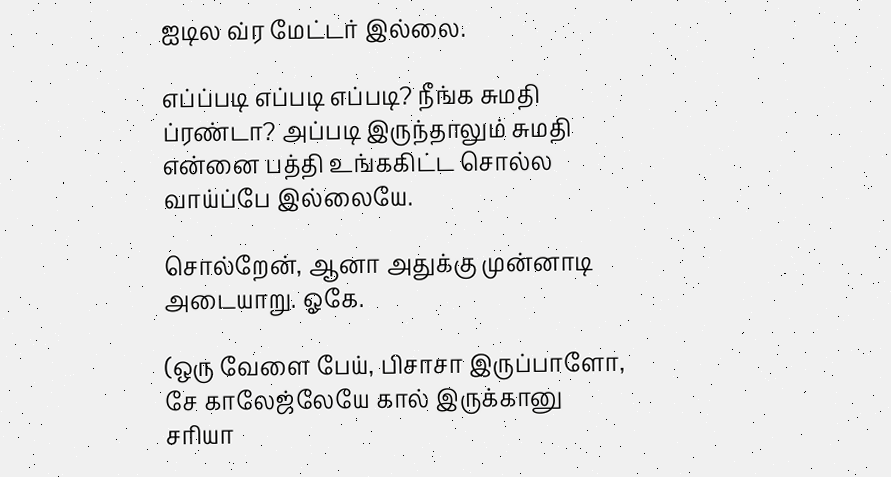ஐடில வ்ர மேட்டர் இல்லை.

எப்ப்படி எப்படி எப்படி? நீங்க சுமதி ப்ரண்டா? அப்படி இருந்தாலும் சுமதி என்னை பத்தி உங்ககிட்ட சொல்ல வாய்ப்பே இல்லையே.

சொல்றேன், ஆனா அதுக்கு முன்னாடி அடையாறு. ஓகே.

(ஒரு வேளை பேய், பிசாசா இருப்பாளோ, சே காலேஜ்லேயே கால் இருக்கானு சரியா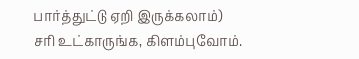பார்த்துட்டு ஏறி இருக்கலாம்)
சரி உட்காருங்க, கிளம்புவோம்.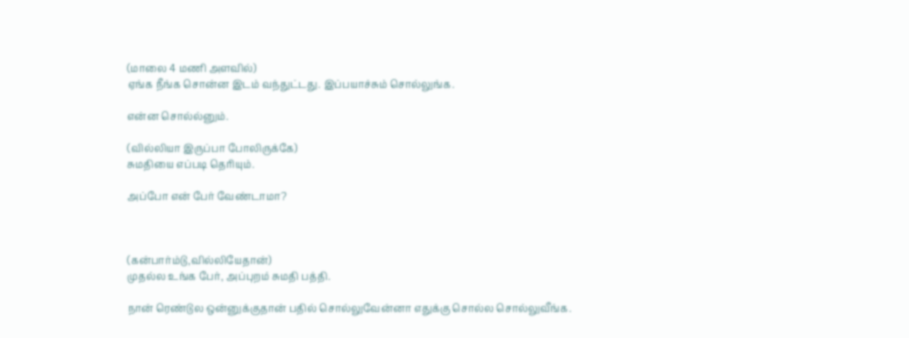(மாலை 4 மணி அளவில்)
ஏங்க நீங்க சொன்ன இடம் வந்துட்டது. இப்பயாச்சும் சொல்லுங்க.

என்ன சொல்ல்னும்.

(வில்லியா இருப்பா போலிருக்கே)
சுமதியை எப்படி தெரியும்.

அப்போ என் பேர் வேண்டாமா?



(கன்பார்ம்டு,வில்லியேதான்)
முதல்ல உங்க பேர், அப்புறம் சுமதி பத்தி.

நான் ரெண்டுல ஒன்னுக்குதான் பதில் சொல்லுவேன்னா எதுக்கு சொல்ல சொல்லுவீங்க.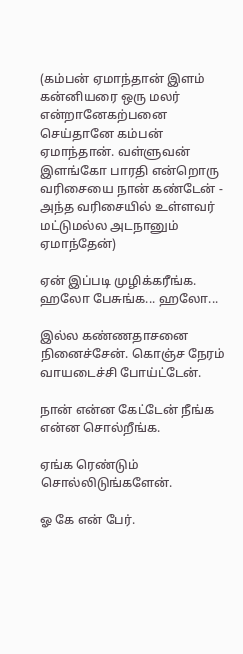(கம்பன் ஏமாந்தான் இளம் கன்னியரை ஒரு மலர் என்றானேகற்பனை செய்தானே கம்பன் ஏமாந்தான். வள்ளுவன் இளங்கோ பாரதி என்றொரு வரிசையை நான் கண்டேன் - அந்த வரிசையில் உள்ளவர் மட்டுமல்ல அடநானும் ஏமாந்தேன்)

ஏன் இப்படி முழிக்கரீங்க. ஹலோ பேசுங்க... ஹலோ...

இல்ல கண்ணதாசனை நினைச்சேன். கொஞ்ச நேரம் வாயடைச்சி போய்ட்டேன்.

நான் என்ன கேட்டேன் நீங்க என்ன சொல்றீங்க.

ஏங்க ரெண்டும் சொல்லிடுங்களேன்.

ஓ கே என் பேர்.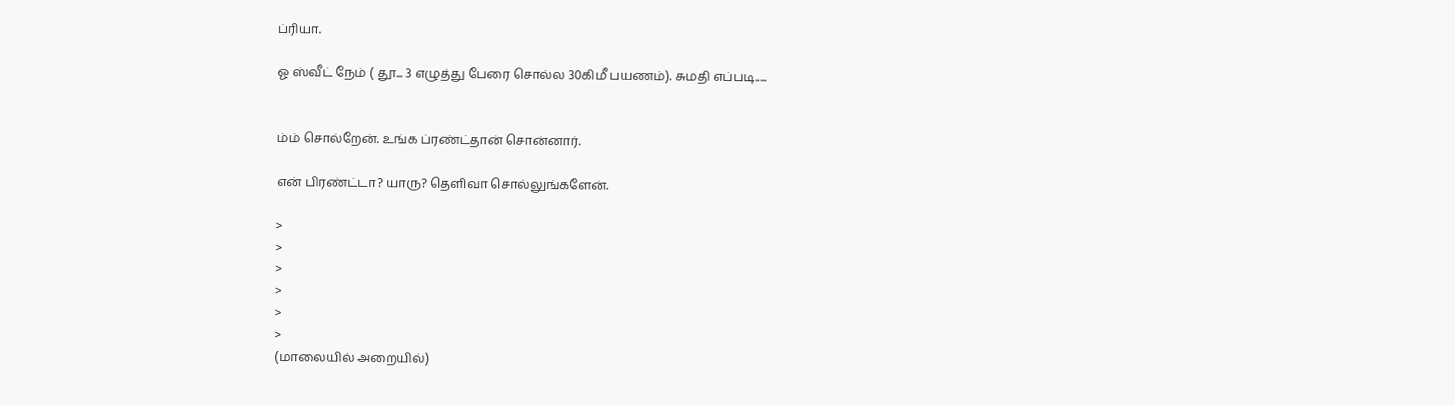ப்ரியா.

ஓ ஸ்வீட் நேம் ( தூ... 3 எழுத்து பேரை சொல்ல 30கிமீ பயணம்). சுமதி எப்படி.....


ம்ம் சொல்றேன். உங்க ப்ரண்ட்தான் சொன்னார்.

என் பிரண்ட்டா? யாரு? தெளிவா சொல்லுங்களேன்.

>
>
>
>
>
>
(மாலையில் அறையில்)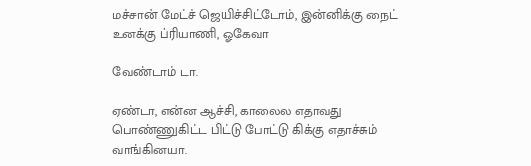மச்சான் மேட்ச் ஜெயிச்சிட்டோம், இன்னிக்கு நைட் உனக்கு ப்ரியாணி, ஓகேவா

வேண்டாம் டா.

ஏண்டா, என்ன ஆச்சி, காலைல எதாவது பொண்ணுகிட்ட பிட்டு போட்டு கிக்கு எதாச்சும் வாங்கினயா.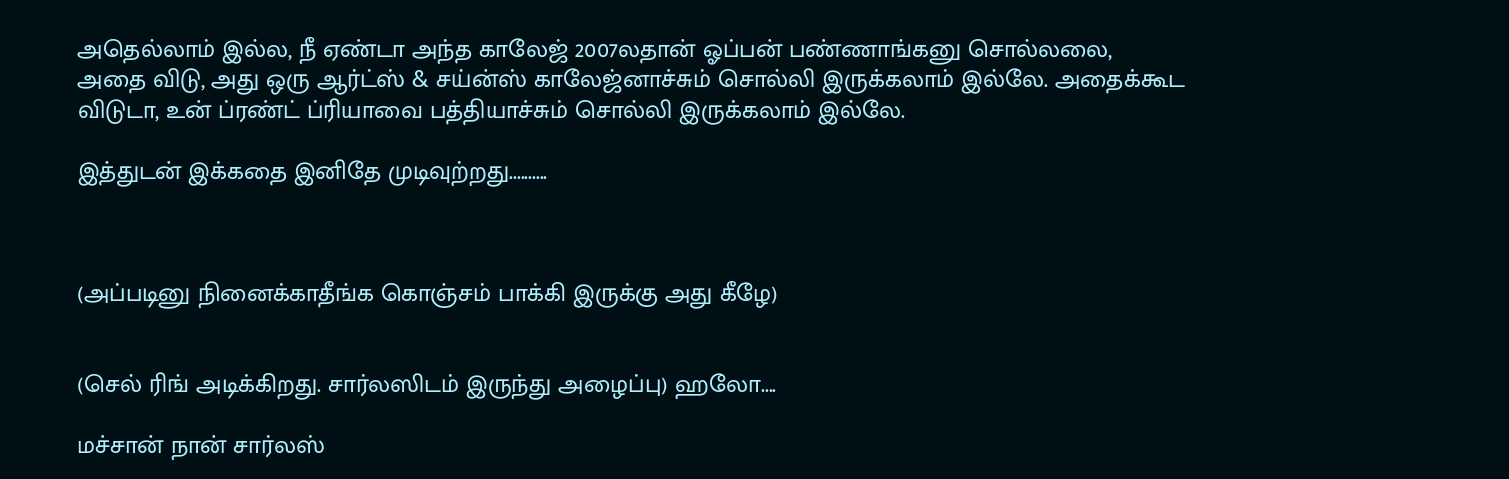அதெல்லாம் இல்ல, நீ ஏண்டா அந்த காலேஜ் 2007லதான் ஓப்பன் பண்ணாங்கனு சொல்லலை,
அதை விடு, அது ஒரு ஆர்ட்ஸ் & சய்ன்ஸ் காலேஜ்னாச்சும் சொல்லி இருக்கலாம் இல்லே. அதைக்கூட விடுடா, உன் ப்ரண்ட் ப்ரியாவை பத்தியாச்சும் சொல்லி இருக்கலாம் இல்லே.

இத்துடன் இக்கதை இனிதே முடிவுற்றது..........



(அப்படினு நினைக்காதீங்க கொஞ்சம் பாக்கி இருக்கு அது கீழே)


(செல் ரிங் அடிக்கிறது. சார்லஸிடம் இருந்து அழைப்பு) ஹலோ....

மச்சான் நான் சார்லஸ்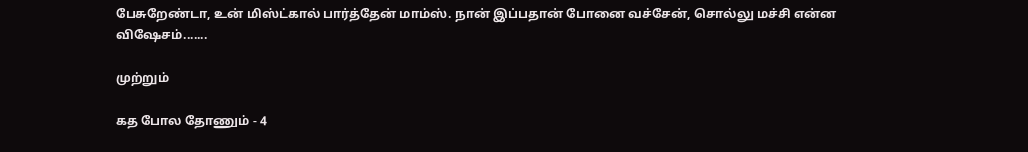பேசுறேண்டா, உன் மிஸ்ட்கால் பார்த்தேன் மாம்ஸ். நான் இப்பதான் போனை வச்சேன், சொல்லு மச்சி என்ன விஷேசம்.......

முற்றும்

கத போல தோணும் - 4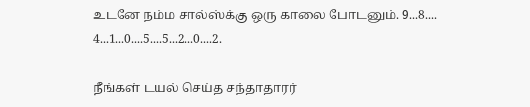உடனே நம்ம சால்ஸ்க்கு ஒரு காலை போடனும். 9...8.... 4...1...0....5....5...2...0....2.

நீங்கள் டயல் செய்த சந்தாதாரர்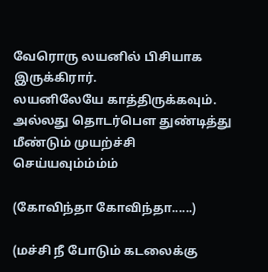வேரொரு லயனில் பிசியாக இருக்கிரார்.
லயனிலேயே காத்திருக்கவும். அல்லது தொடர்பௌ துண்டித்து மீண்டும் முயற்ச்சி செய்யவும்ம்ம்ம்

(கோவிந்தா கோவிந்தா......)

(மச்சி நீ போடும் கடலைக்கு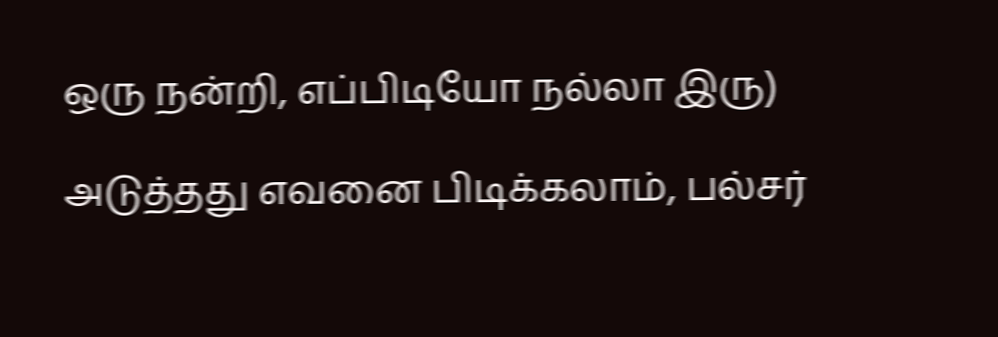ஒரு நன்றி, எப்பிடியோ நல்லா இரு)

அடுத்தது எவனை பிடிக்கலாம், பல்சர்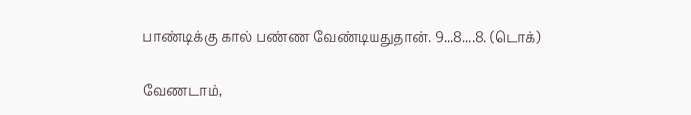பாண்டிக்கு கால் பண்ண வேண்டியதுதான். 9...8....8. (டொக்)

வேணடாம்,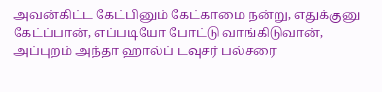அவன்கிட்ட கேட்பினும் கேட்காமை நன்று, எதுக்குனு கேட்ப்பான், எப்படியோ போட்டு வாங்கிடுவான், அப்புறம் அந்தா ஹால்ப் டவுசர் பல்சரை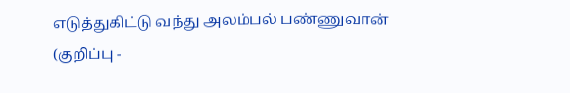எடுத்துகிட்டு வந்து அலம்பல் பண்ணுவான்
(குறிப்பு -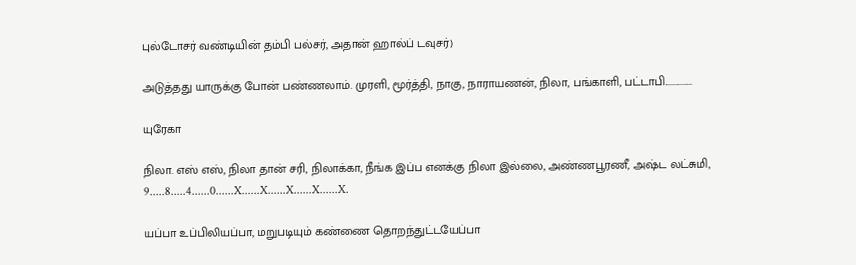புல்டோசர் வண்டியின் தம்பி பல்சர், அதான் ஹால்ப் டவுசர்)

அடுத்தது யாருக்கு போன் பண்ணலாம். முரளி, மூர்த்தி, நாகு, நாராயணன், நிலா, பங்காளி, பட்டாபி...............

யுரேகா

நிலா. எஸ் எஸ், நிலா தான் சரி, நிலாக்கா, நீங்க இப்ப எனக்கு நிலா இல்லை, அண்ணபூரணீ, அஷ்ட லட்சுமி, 9.....8.....4......0......X......X......X......X......X.

யப்பா உப்பிலியப்பா, மறுபடியும் கண்ணை தொறந்துட்டயேப்பா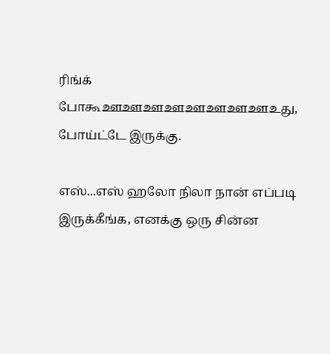ரிங்க் போகூஊஊஊஊஊஊஊஊஉது, போய்ட்டே இருக்கு.

எஸ்...எஸ் ஹலோ நிலா நான் எப்படி இருக்கீங்க, எனக்கு ஒரு சின்ன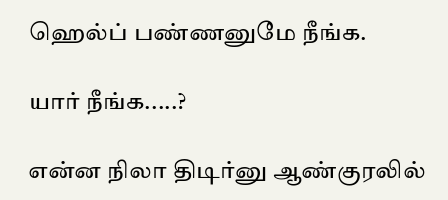ஹெல்ப் பண்ணனுமே நீங்க.

யார் நீங்க.....?

என்ன நிலா திடிர்னு ஆண்குரலில்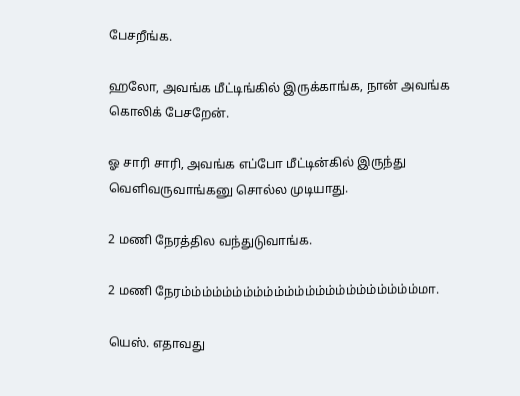பேசறீங்க.

ஹலோ, அவங்க மீட்டிங்கில் இருக்காங்க, நான் அவங்க கொலிக் பேசறேன்.

ஓ சாரி சாரி, அவங்க எப்போ மீட்டின்கில் இருந்து வெளிவருவாங்கனு சொல்ல முடியாது.

2 மணி நேரத்தில வந்துடுவாங்க.

2 மணி நேரம்ம்ம்ம்ம்ம்ம்ம்ம்ம்ம்ம்ம்ம்ம்ம்ம்ம்ம்ம்ம்ம்ம்மா.

யெஸ். எதாவது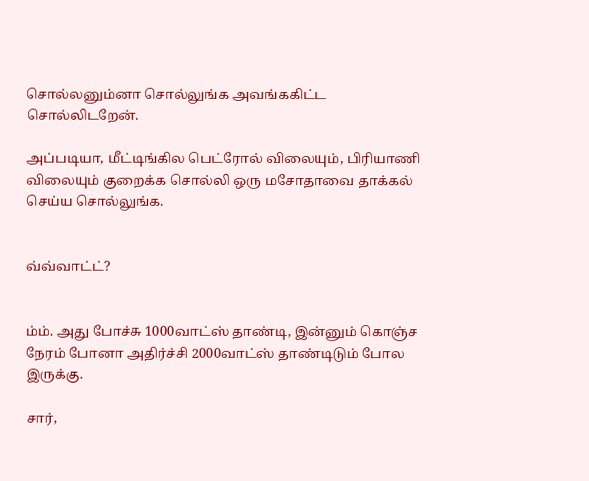சொல்லனும்னா சொல்லுங்க அவங்ககிட்ட சொல்லிடறேன்.

அப்படியா, மீட்டிங்கில பெட்ரோல் விலையும், பிரியாணி விலையும் குறைக்க சொல்லி ஒரு மசோதாவை தாக்கல் செய்ய சொல்லுங்க.


வ்வ்வாட்ட்?


ம்ம். அது போச்சு 1000வாட்ஸ் தாண்டி, இன்னும் கொஞ்ச நேரம் போனா அதிர்ச்சி 2000வாட்ஸ் தாண்டிடும் போல இருக்கு.

சார்,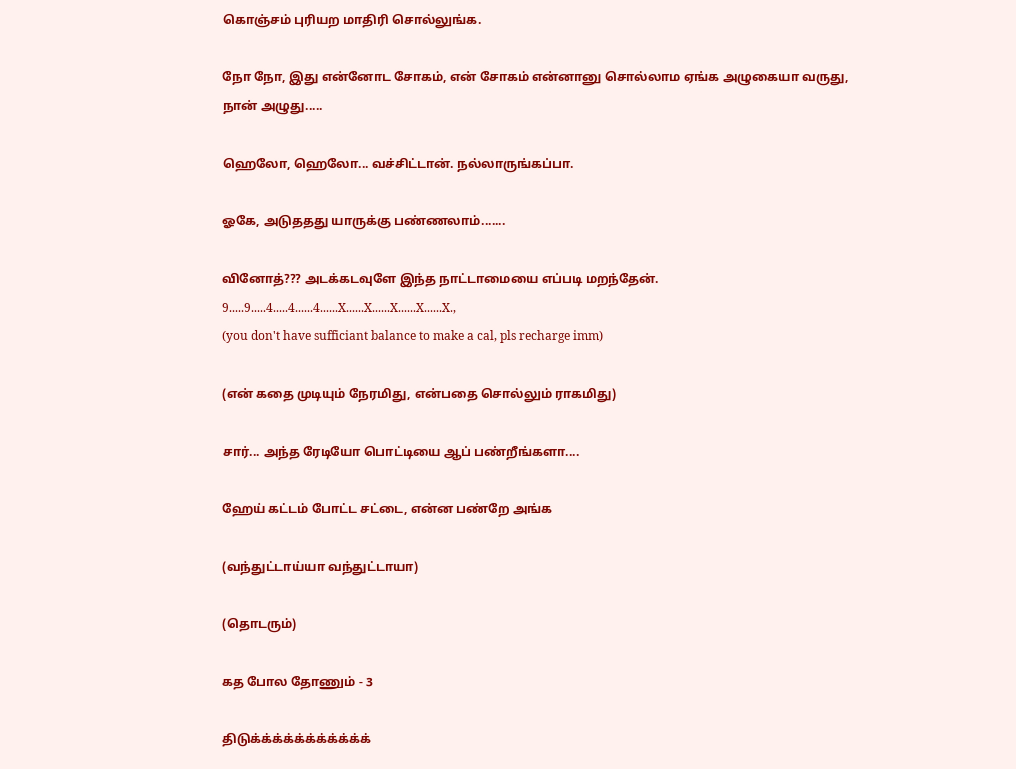கொஞ்சம் புரியற மாதிரி சொல்லுங்க.

நோ நோ, இது என்னோட சோகம், என் சோகம் என்னானு சொல்லாம ஏங்க அழுகையா வருது, நான் அழுது.....

ஹெலோ, ஹெலோ... வச்சிட்டான். நல்லாருங்கப்பா.

ஓகே, அடுததது யாருக்கு பண்ணலாம்.......

வினோத்??? அடக்கடவுளே இந்த நாட்டாமையை எப்படி மறந்தேன்.
9.....9.....4.....4......4......X......X......X......X......X.,
(you don't have sufficiant balance to make a cal, pls recharge imm)

(என் கதை முடியும் நேரமிது, என்பதை சொல்லும் ராகமிது)

சார்... அந்த ரேடியோ பொட்டியை ஆப் பண்றீங்களா....

ஹேய் கட்டம் போட்ட சட்டை, என்ன பண்றே அங்க

(வந்துட்டாய்யா வந்துட்டாயா)

(தொடரும்)

கத போல தோணும் - 3

திடுக்க்க்க்க்க்க்க்க்க்க்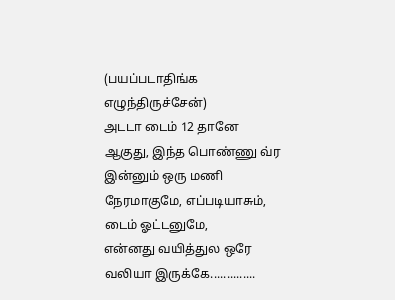(பயப்படாதிங்க எழுந்திருச்சேன்)
அடடா டைம் 12 தானே ஆகுது, இந்த பொண்ணு வ்ர இன்னும் ஒரு மணி நேரமாகுமே, எப்படியாசும், டைம் ஓட்டனுமே,
என்னது வயித்துல ஒரே வலியா இருக்கே..............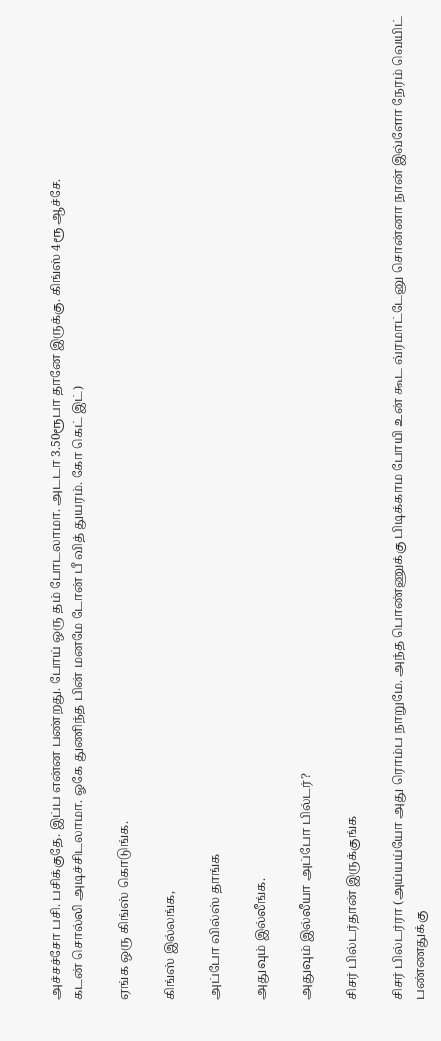அச்சச்சோ பசி. பசிக்குதே. இப்ப என்ன பண்றது. போய் ஒரு தம் போடலாமா. அடடா 3.50ரூபா தானே இருக்கு. கிங்ஸ் 4ரூ ஆச்சே.
கடன் சொல்லி அடிச்சிடலாமா. ஓகே துணிந்த பின் மனமே டோன் பீ வித் துயரம். கோ கெட் இட்)

ஏங்க ஒரு கிங்ஸ் கொடுங்க.

கிங்ஸ் இல்லங்க,

அப்போ வில்ஸ் தாங்க

அதுவும் இல்லீங்க.

அதுவும் இல்லீயா அப்போ பில்டர்?

சிசர் பில்டர்தான் இருக்குங்க

சிசர் பில்டர்ரா (அய்யய்யோ அது ரொம்ப நாறுமே. அந்த பொண்ணுக்கு பிடிக்காம போயி உன் கூட வ்ரமாட்டேனு சொன்னா நான் இவ்ளோ நேரம் வெயிட் பண்ணதுக்கு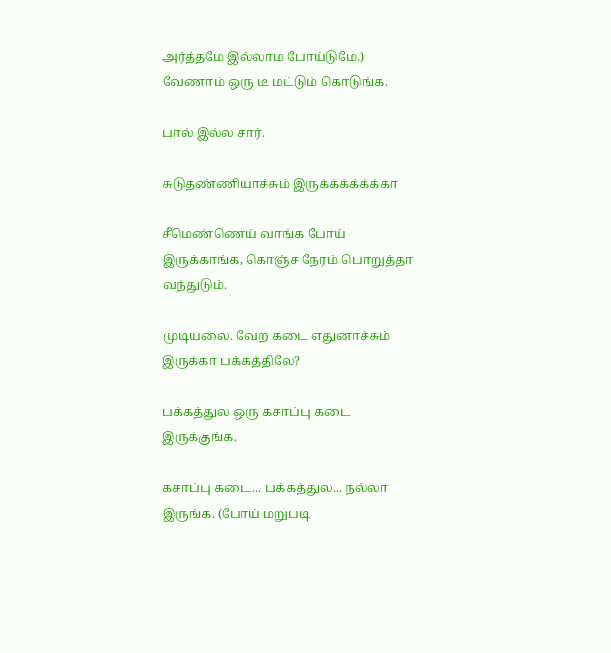அர்த்தமே இல்லாம போய்டுமே.)
வேணாம் ஒரு டீ மட்டும் கொடுங்க.

பால் இல்ல சார்.

சுடுதண்ணியாச்சும் இருக்க்க்க்க்க்கா

சீமெண்ணெய் வாங்க போய் இருக்காங்க, கொஞ்ச நேரம் பொறுத்தா வந்துடும்.

முடியலை. வேற கடை எதுனாச்சும் இருக்கா பக்கத்திலே?

பக்கத்துல ஒரு கசாப்பு கடை இருக்குங்க.

கசாப்பு கடை... பக்கத்துல... நல்லா இருங்க. (போய் மறுபடி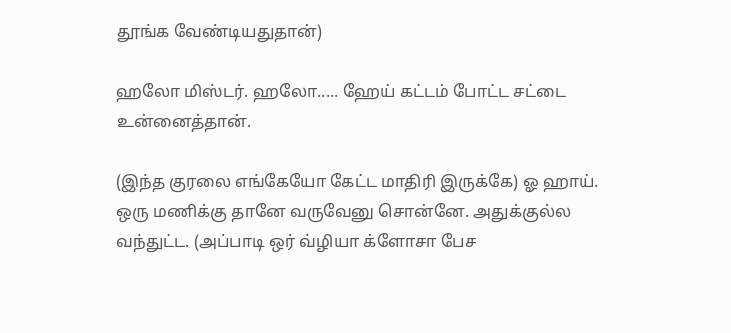தூங்க வேண்டியதுதான்)

ஹலோ மிஸ்டர். ஹலோ..... ஹேய் கட்டம் போட்ட சட்டை உன்னைத்தான்.

(இந்த குரலை எங்கேயோ கேட்ட மாதிரி இருக்கே) ஓ ஹாய். ஒரு மணிக்கு தானே வருவேனு சொன்னே. அதுக்குல்ல வந்துட்ட. (அப்பாடி ஒர் வ்ழியா க்ளோசா பேச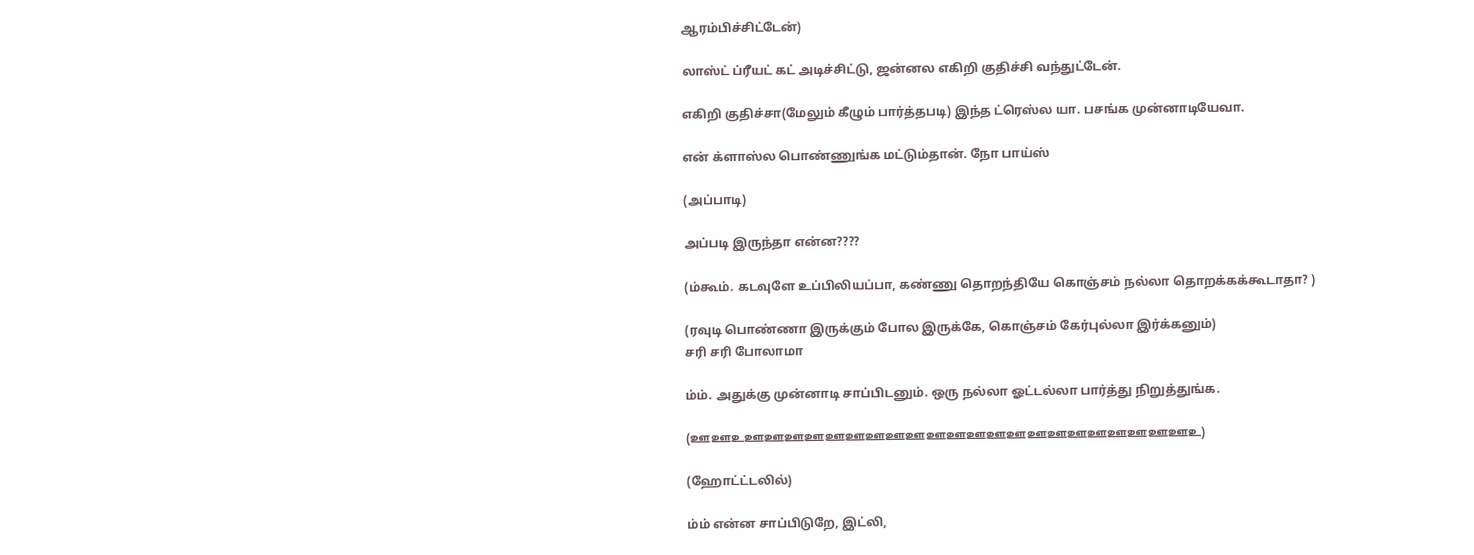ஆரம்பிச்சிட்டேன்)

லாஸ்ட் ப்ரீயட் கட் அடிச்சிட்டு, ஜன்னல எகிறி குதிச்சி வந்துட்டேன்.

எகிறி குதிச்சா(மேலும் கீழும் பார்த்தபடி) இந்த ட்ரெஸ்ல யா. பசங்க முன்னாடியேவா.

என் க்ளாஸ்ல பொண்ணுங்க மட்டும்தான். நோ பாய்ஸ்

(அப்பாடி)

அப்படி இருந்தா என்ன????

(ம்கூம். கடவுளே உப்பிலியப்பா, கண்ணு தொறந்தியே கொஞ்சம் நல்லா தொறக்கக்கூடாதா? )

(ரவுடி பொண்ணா இருக்கும் போல இருக்கே, கொஞ்சம் கேர்புல்லா இர்க்கனும்)
சரி சரி போலாமா

ம்ம். அதுக்கு முன்னாடி சாப்பிடனும். ஒரு நல்லா ஓட்டல்லா பார்த்து நிறுத்துங்க.

(ஊஊஉஊஊஊஊஊஊஊஊஊஊஊஊஊஊஊஊஊஊஊஊஊஊஉ)

(ஹோட்ட்டலில்)

ம்ம் என்ன சாப்பிடுறே, இட்லி,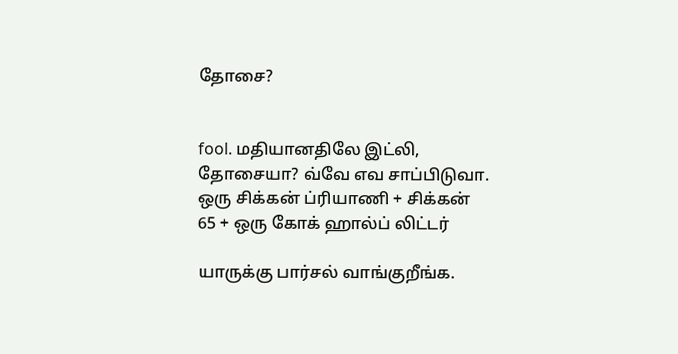தோசை?


fool. மதியானதிலே இட்லி, தோசையா? வ்வே எவ சாப்பிடுவா. ஒரு சிக்கன் ப்ரியாணி + சிக்கன் 65 + ஒரு கோக் ஹால்ப் லிட்டர்

யாருக்கு பார்சல் வாங்குறீங்க.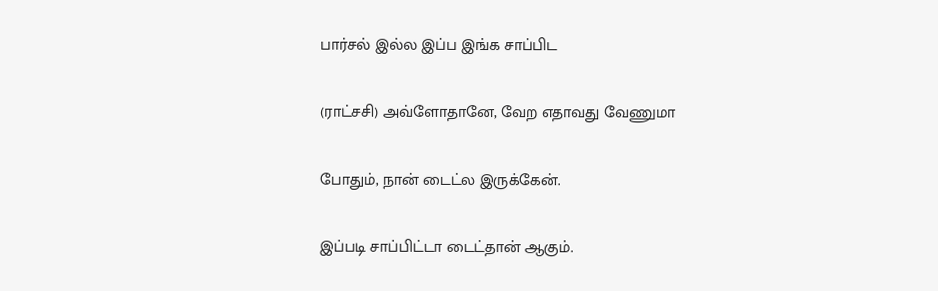பார்சல் இல்ல இப்ப இங்க சாப்பிட

(ராட்சசி) அவ்ளோதானே, வேற எதாவது வேணுமா

போதும், நான் டைட்ல இருக்கேன்.

இப்படி சாப்பிட்டா டைட்தான் ஆகும்.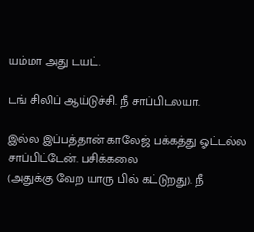யம்மா அது டயட்.

டங் சிலிப் ஆய்டுச்சி. நீ சாப்பிடலயா.

இல்ல இப்பத்தான் காலேஜ் பக்கத்து ஓட்டல்ல சாப்பிட்டேன். பசிக்கலை
(அதுக்கு வேற யாரு பில் கட்டுறது). நீ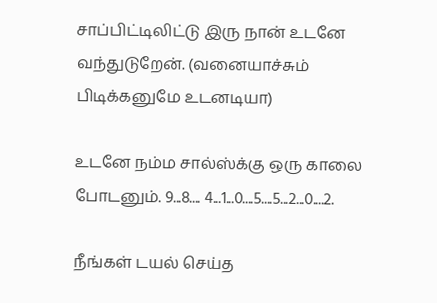சாப்பிட்டிலிட்டு இரு நான் உடனே வந்துடுறேன். (வனையாச்சும் பிடிக்கனுமே உடனடியா)

உடனே நம்ம சால்ஸ்க்கு ஒரு காலை போடனும். 9...8.... 4...1...0....5....5...2...0....2.

நீங்கள் டயல் செய்த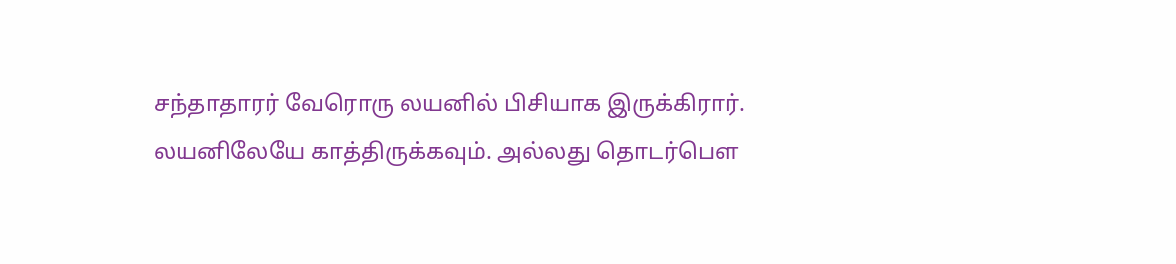சந்தாதாரர் வேரொரு லயனில் பிசியாக இருக்கிரார்.
லயனிலேயே காத்திருக்கவும். அல்லது தொடர்பௌ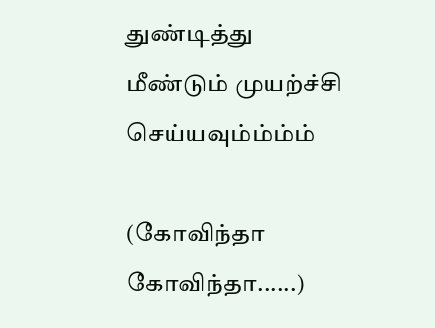துண்டித்து மீண்டும் முயற்ச்சி செய்யவும்ம்ம்ம்

(கோவிந்தா கோவிந்தா......)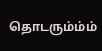தொடரும்ம்ம்